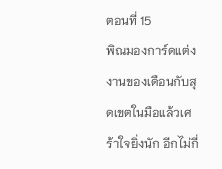ตอนที่ 15
พิณมองการ์ดแต่งงานของเดือนกับสุดเขตในมือแล้วเศร้าใจยิ่งนัก อีกไม่กี่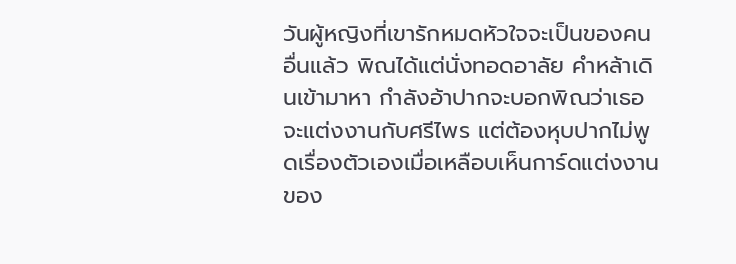วันผู้หญิงที่เขารักหมดหัวใจจะเป็นของคนอื่นแล้ว พิณได้แต่นั่งทอดอาลัย คำหล้าเดินเข้ามาหา กำลังอ้าปากจะบอกพิณว่าเธอจะแต่งงานกับศรีไพร แต่ต้องหุบปากไม่พูดเรื่องตัวเองเมื่อเหลือบเห็นการ์ดแต่งงานของ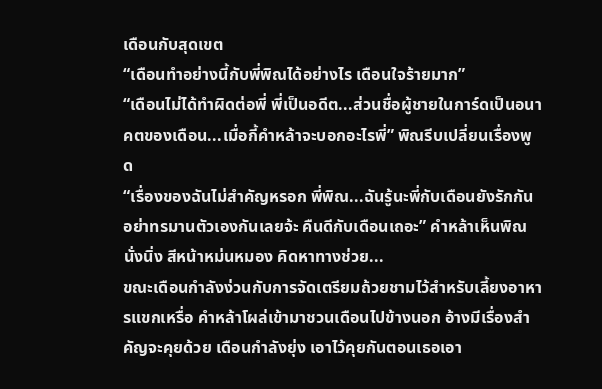เดือนกับสุดเขต
“เดือนทำอย่างนี้กับพี่พิณได้อย่างไร เดือนใจร้ายมาก”
“เดือนไม่ได้ทำผิดต่อพี่ พี่เป็นอดีต...ส่วนชื่อผู้ชายในการ์ดเป็นอนาคตของเดือน...เมื่อกี้คำหล้าจะบอกอะไรพี่” พิณรีบเปลี่ยนเรื่องพูด
“เรื่องของฉันไม่สำคัญหรอก พี่พิณ...ฉันรู้นะพี่กับเดือนยังรักกัน อย่าทรมานตัวเองกันเลยจ้ะ คืนดีกับเดือนเถอะ” คำหล้าเห็นพิณนั่งนิ่ง สีหน้าหม่นหมอง คิดหาทางช่วย...
ขณะเดือนกำลังง่วนกับการจัดเตรียมถ้วยชามไว้สำหรับเลี้ยงอาหารแขกเหรื่อ คำหล้าโผล่เข้ามาชวนเดือนไปข้างนอก อ้างมีเรื่องสำคัญจะคุยด้วย เดือนกำลังยุ่ง เอาไว้คุยกันตอนเธอเอา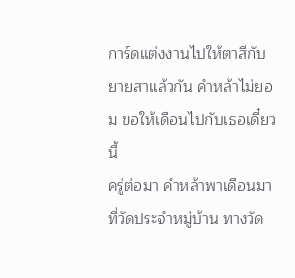การ์ดแต่งงานไปให้ตาสีกับยายสาแล้วกัน คำหล้าไม่ยอม ขอให้เดือนไปกับเธอเดี๋ยวนี้
ครู่ต่อมา คำหล้าพาเดือนมาที่วัดประจำหมู่บ้าน ทางวัด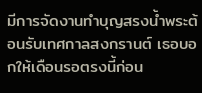มีการจัดงานทำบุญสรงน้ำพระต้อนรับเทศกาลสงกรานต์ เธอบอกให้เดือนรอตรงนี้ก่อน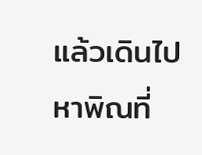แล้วเดินไปหาพิณที่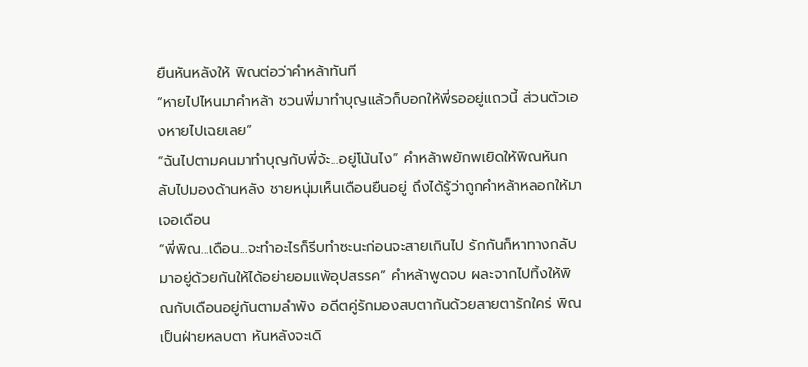ยืนหันหลังให้ พิณต่อว่าคำหล้าทันที
“หายไปไหนมาคำหล้า ชวนพี่มาทำบุญแล้วก็บอกให้พี่รออยู่แถวนี้ ส่วนตัวเองหายไปเฉยเลย”
“ฉันไปตามคนมาทำบุญกับพี่จ้ะ...อยู่โน้นไง” คำหล้าพยักพเยิดให้พิณหันกลับไปมองด้านหลัง ชายหนุ่มเห็นเดือนยืนอยู่ ถึงได้รู้ว่าถูกคำหล้าหลอกให้มาเจอเดือน
“พี่พิณ...เดือน...จะทำอะไรก็รีบทำซะนะก่อนจะสายเกินไป รักกันก็หาทางกลับมาอยู่ด้วยกันให้ได้อย่ายอมแพ้อุปสรรค” คำหล้าพูดจบ ผละจากไปทิ้งให้พิณกับเดือนอยู่กันตามลำพัง อดีตคู่รักมองสบตากันด้วยสายตารักใคร่ พิณเป็นฝ่ายหลบตา หันหลังจะเดิ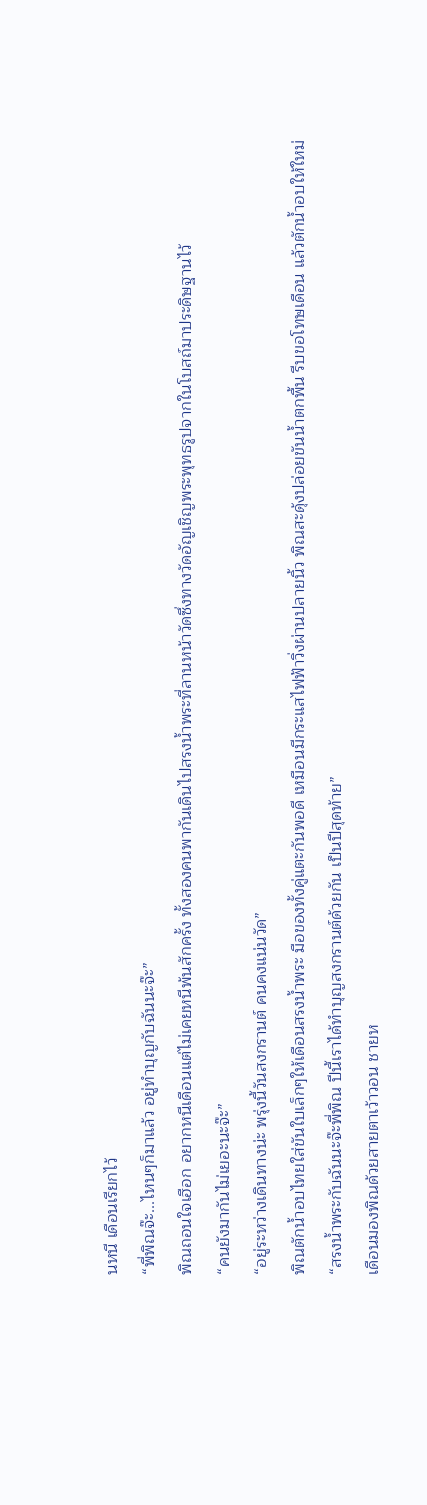นหนี เดือนเรียกไว้
“พี่พิณจ๊ะ...ไหนๆก็มาแล้ว อยู่ทำบุญกับฉันนะจ๊ะ”
พิณถอนใจเฮือก อยากหนีเดือนแต่ไม่เคยหนีพ้นสักครั้ง ทั้งสองคนพากันเดินไปสรงน้ำพระที่ลานหน้าวัดซึ่งทางวัดอัญเชิญพระพุทธรูปจากในโบสถ์มาประดิษฐานไว้
“คนยังมากันไม่เยอะนะจ๊ะ”
“อยู่ระหว่างเดินทางน่ะ พรุ่งนี้วันสงกรานต์ คนคงแน่นวัด”
พิณตักน้ำอบไทยใส่ขันใบเล็กๆให้เดือนสรงน้ำพระ มือของทั้งคู่แตะกันพอดี เหมือนมีกระแสไฟฟ้าวิ่งผ่านปลายนิ้ว พิณสะดุ้งปล่อยขันน้ำตกพื้น รีบขอโทษเดือน แล้วตักน้ำอบให้ใหม่
“สรงน้ำพระกับฉันนะจ๊ะพี่พิณ ปีนี้เราได้ทำบุญสงกรานต์ด้วยกัน เป็นปีสุดท้าย”
เดือนมองพิณด้วยสายตาเว้าวอน ชายห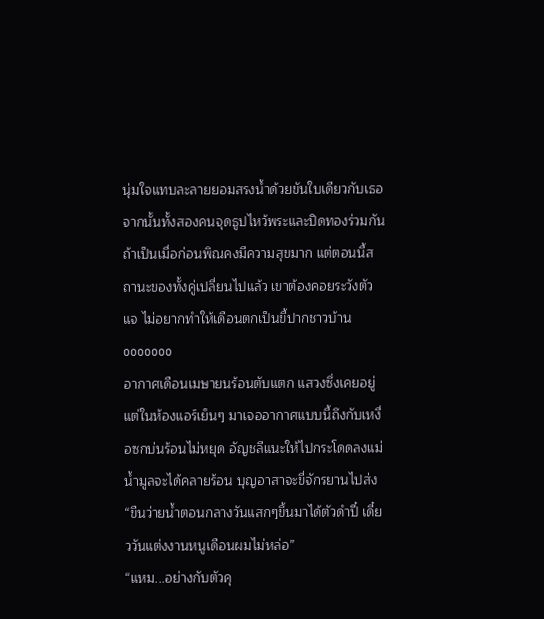นุ่มใจแทบละลายยอมสรงน้ำด้วยขันใบเดียวกับเธอ จากนั้นทั้งสองคนจุดธูปไหว้พระและปิดทองร่วมกัน ถ้าเป็นเมื่อก่อนพิณคงมีความสุขมาก แต่ตอนนี้สถานะของทั้งคู่เปลี่ยนไปแล้ว เขาต้องคอยระวังตัวแจ ไม่อยากทำให้เดือนตกเป็นขี้ปากชาวบ้าน
ooooooo
อากาศเดือนเมษายนร้อนตับแตก แสวงซึ่งเคยอยู่แต่ในห้องแอร์เย็นๆ มาเจออากาศแบบนี้ถึงกับเหงื่อซกบ่นร้อนไม่หยุด อัญชลีแนะให้ไปกระโดดลงแม่น้ำมูลจะได้คลายร้อน บุญอาสาจะขี่จักรยานไปส่ง
“ขืนว่ายน้ำตอนกลางวันแสกๆขึ้นมาได้ตัวดำปี๋ เดี๋ยววันแต่งงานหนูเดือนผมไม่หล่อ”
“แหม...อย่างกับตัวคุ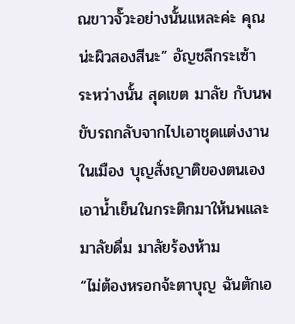ณขาวจั๊วะอย่างนั้นแหละค่ะ คุณน่ะผิวสองสีนะ” อัญชลีกระเซ้า
ระหว่างนั้น สุดเขต มาลัย กับนพขับรถกลับจากไปเอาชุดแต่งงานในเมือง บุญสั่งญาติของตนเองเอาน้ำเย็นในกระติกมาให้นพและมาลัยดื่ม มาลัยร้องห้าม
“ไม่ต้องหรอกจ้ะตาบุญ ฉันตักเอ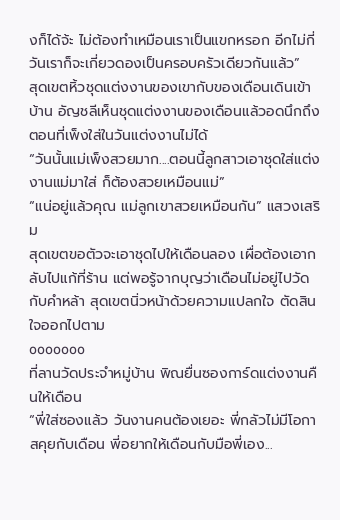งก็ได้จ้ะ ไม่ต้องทำเหมือนเราเป็นแขกหรอก อีกไม่กี่วันเราก็จะเกี่ยวดองเป็นครอบครัวเดียวกันแล้ว”
สุดเขตหิ้วชุดแต่งงานของเขากับของเดือนเดินเข้าบ้าน อัญชลีเห็นชุดแต่งงานของเดือนแล้วอดนึกถึงตอนที่เพ็งใส่ในวันแต่งงานไม่ได้
“วันนั้นแม่เพ็งสวยมาก....ตอนนี้ลูกสาวเอาชุดใส่แต่งงานแม่มาใส่ ก็ต้องสวยเหมือนแม่”
“แน่อยู่แล้วคุณ แม่ลูกเขาสวยเหมือนกัน” แสวงเสริม
สุดเขตขอตัวจะเอาชุดไปให้เดือนลอง เผื่อต้องเอากลับไปแก้ที่ร้าน แต่พอรู้จากบุญว่าเดือนไม่อยู่ไปวัดกับคำหล้า สุดเขตนิ่วหน้าด้วยความแปลกใจ ตัดสินใจออกไปตาม
ooooooo
ที่ลานวัดประจำหมู่บ้าน พิณยื่นซองการ์ดแต่งงานคืนให้เดือน
“พี่ใส่ซองแล้ว วันงานคนต้องเยอะ พี่กลัวไม่มีโอกาสคุยกับเดือน พี่อยากให้เดือนกับมือพี่เอง...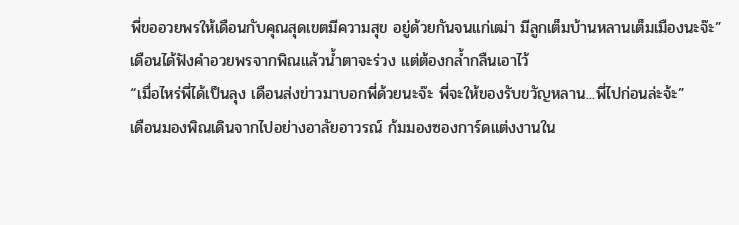พี่ขออวยพรให้เดือนกับคุณสุดเขตมีความสุข อยู่ด้วยกันจนแก่เฒ่า มีลูกเต็มบ้านหลานเต็มเมืองนะจ๊ะ”
เดือนได้ฟังคำอวยพรจากพิณแล้วน้ำตาจะร่วง แต่ต้องกล้ำกลืนเอาไว้
“เมื่อไหร่พี่ได้เป็นลุง เดือนส่งข่าวมาบอกพี่ด้วยนะจ๊ะ พี่จะให้ของรับขวัญหลาน...พี่ไปก่อนล่ะจ้ะ”
เดือนมองพิณเดินจากไปอย่างอาลัยอาวรณ์ ก้มมองซองการ์ดแต่งงานใน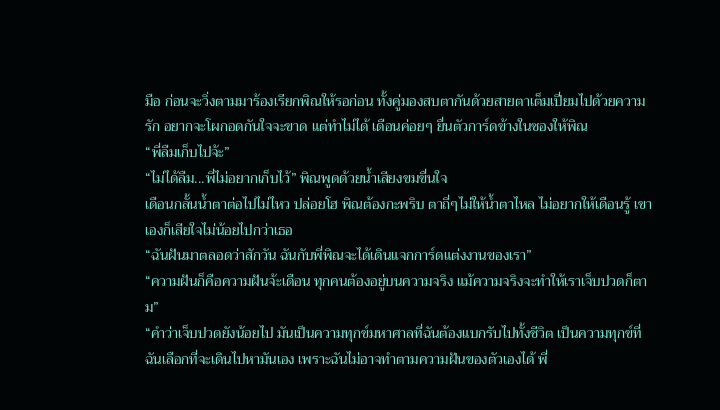มือ ก่อนจะวิ่งตามมาร้องเรียกพิณให้รอก่อน ทั้งคู่มองสบตากันด้วยสายตาเต็มเปี่ยมไปด้วยความรัก อยากจะโผกอดกันใจจะขาด แต่ทำไม่ได้ เดือนค่อยๆ ยื่นตัวการ์ดข้างในซองให้พิณ
“พี่ลืมเก็บไปจ้ะ”
“ไม่ได้ลืม...พี่ไม่อยากเก็บไว้” พิณพูดด้วยน้ำเสียงขมขื่นใจ
เดือนกลั้นน้ำตาต่อไปไม่ไหว ปล่อยโฮ พิณต้องกะพริบ ตาถี่ๆไม่ให้น้ำตาไหล ไม่อยากให้เดือนรู้ เขาเองก็เสียใจไม่น้อยไปกว่าเธอ
“ฉันฝันมาตลอดว่าสักวัน ฉันกับพี่พิณจะได้เดินแจกการ์ดแต่งงานของเรา”
“ความฝันก็คือความฝันจ้ะเดือน ทุกคนต้องอยู่บนความจริง แม้ความจริงจะทำให้เราเจ็บปวดก็ตาม”
“คำว่าเจ็บปวดยังน้อยไป มันเป็นความทุกข์มหาศาลที่ฉันต้องแบกรับไปทั้งชีวิต เป็นความทุกข์ที่ฉันเลือกที่จะเดินไปหามันเอง เพราะฉันไม่อาจทำตามความฝันของตัวเองได้ พี่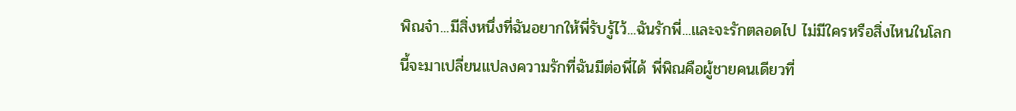พิณจ๋า...มีสิ่งหนึ่งที่ฉันอยากให้พี่รับรู้ไว้...ฉันรักพี่...และจะรักตลอดไป ไม่มีใครหรือสิ่งไหนในโลกนี้จะมาเปลี่ยนแปลงความรักที่ฉันมีต่อพี่ได้ พี่พิณคือผู้ชายคนเดียวที่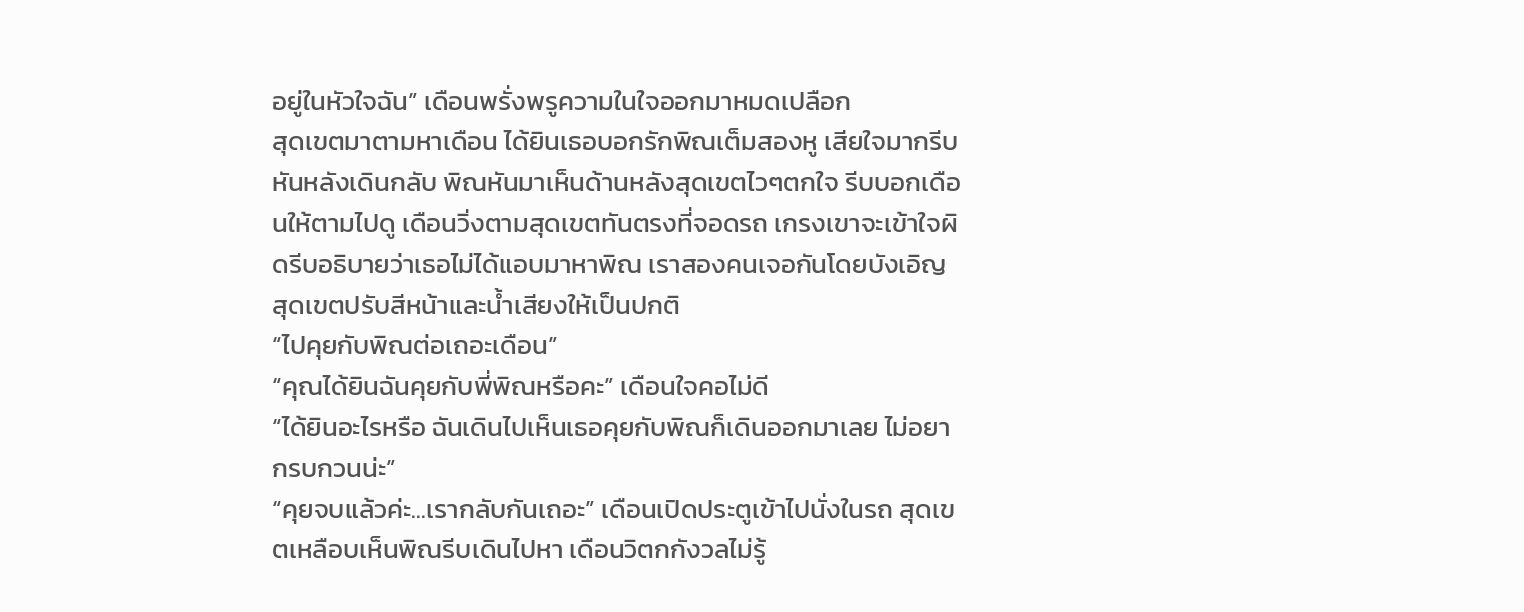อยู่ในหัวใจฉัน” เดือนพรั่งพรูความในใจออกมาหมดเปลือก
สุดเขตมาตามหาเดือน ได้ยินเธอบอกรักพิณเต็มสองหู เสียใจมากรีบหันหลังเดินกลับ พิณหันมาเห็นด้านหลังสุดเขตไวๆตกใจ รีบบอกเดือนให้ตามไปดู เดือนวิ่งตามสุดเขตทันตรงที่จอดรถ เกรงเขาจะเข้าใจผิดรีบอธิบายว่าเธอไม่ได้แอบมาหาพิณ เราสองคนเจอกันโดยบังเอิญ สุดเขตปรับสีหน้าและน้ำเสียงให้เป็นปกติ
“ไปคุยกับพิณต่อเถอะเดือน”
“คุณได้ยินฉันคุยกับพี่พิณหรือคะ” เดือนใจคอไม่ดี
“ได้ยินอะไรหรือ ฉันเดินไปเห็นเธอคุยกับพิณก็เดินออกมาเลย ไม่อยากรบกวนน่ะ”
“คุยจบแล้วค่ะ...เรากลับกันเถอะ” เดือนเปิดประตูเข้าไปนั่งในรถ สุดเขตเหลือบเห็นพิณรีบเดินไปหา เดือนวิตกกังวลไม่รู้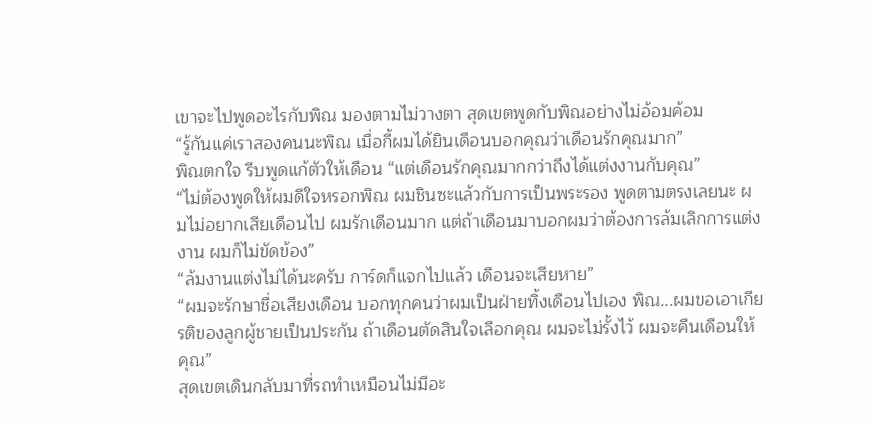เขาจะไปพูดอะไรกับพิณ มองตามไม่วางตา สุดเขตพูดกับพิณอย่างไม่อ้อมค้อม
“รู้กันแค่เราสองคนนะพิณ เมื่อกี้ผมได้ยินเดือนบอกคุณว่าเดือนรักคุณมาก”
พิณตกใจ รีบพูดแก้ตัวให้เดือน “แต่เดือนรักคุณมากกว่าถึงได้แต่งงานกับคุณ”
“ไม่ต้องพูดให้ผมดีใจหรอกพิณ ผมชินซะแล้วกับการเป็นพระรอง พูดตามตรงเลยนะ ผมไม่อยากเสียเดือนไป ผมรักเดือนมาก แต่ถ้าเดือนมาบอกผมว่าต้องการล้มเลิกการแต่งงาน ผมก็ไม่ขัดข้อง”
“ล้มงานแต่งไม่ได้นะครับ การ์ดก็แจกไปแล้ว เดือนจะเสียหาย”
“ผมจะรักษาชื่อเสียงเดือน บอกทุกคนว่าผมเป็นฝ่ายทิ้งเดือนไปเอง พิณ...ผมขอเอาเกียรติของลูกผู้ชายเป็นประกัน ถ้าเดือนตัดสินใจเลือกคุณ ผมจะไม่รั้งไว้ ผมจะคืนเดือนให้คุณ”
สุดเขตเดินกลับมาที่รถทำเหมือนไม่มีอะ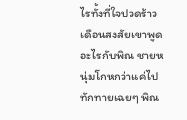ไรทั้งที่ใจปวดร้าว เดือนสงสัยเขาพูดอะไรกับพิณ ชายหนุ่มโกหกว่าแค่ไปทักทายเฉยๆ พิณ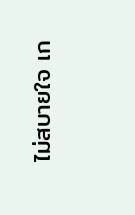ไม่สบายใจ เก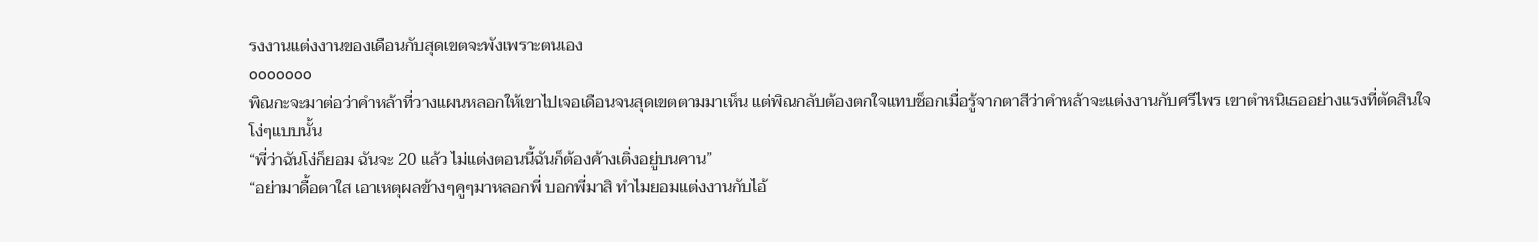รงงานแต่งงานของเดือนกับสุดเขตจะพังเพราะตนเอง
ooooooo
พิณกะจะมาต่อว่าคำหล้าที่วางแผนหลอกให้เขาไปเจอเดือนจนสุดเขตตามมาเห็น แต่พิณกลับต้องตกใจแทบช็อกเมื่อรู้จากตาสีว่าคำหล้าจะแต่งงานกับศรีไพร เขาตำหนิเธออย่างแรงที่ตัดสินใจโง่ๆแบบนั้น
“พี่ว่าฉันโง่ก็ยอม ฉันจะ 20 แล้ว ไม่แต่งตอนนี้ฉันก็ต้องค้างเติ่งอยู่บนคาน”
“อย่ามาดื้อตาใส เอาเหตุผลข้างๆคูๆมาหลอกพี่ บอกพี่มาสิ ทำไมยอมแต่งงานกับไอ้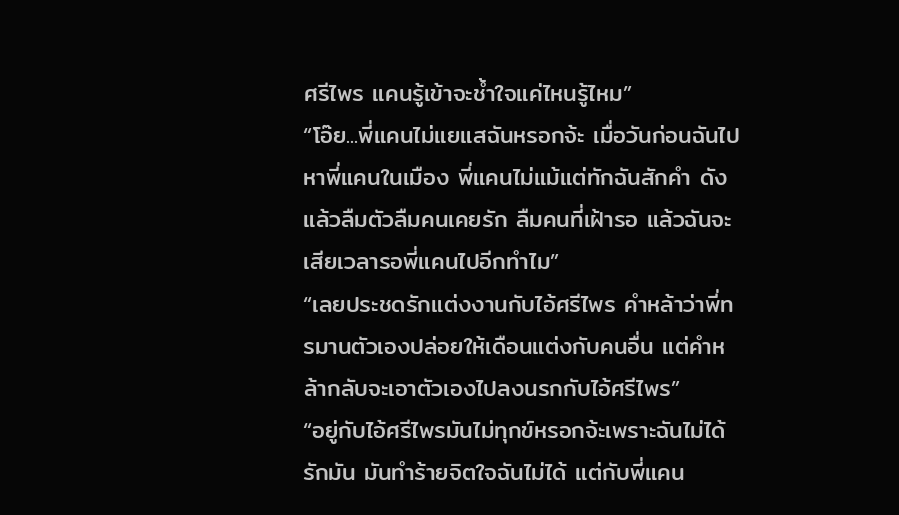ศรีไพร แคนรู้เข้าจะช้ำใจแค่ไหนรู้ไหม”
“โอ๊ย...พี่แคนไม่แยแสฉันหรอกจ้ะ เมื่อวันก่อนฉันไปหาพี่แคนในเมือง พี่แคนไม่แม้แต่ทักฉันสักคำ ดังแล้วลืมตัวลืมคนเคยรัก ลืมคนที่เฝ้ารอ แล้วฉันจะเสียเวลารอพี่แคนไปอีกทำไม”
“เลยประชดรักแต่งงานกับไอ้ศรีไพร คำหล้าว่าพี่ทรมานตัวเองปล่อยให้เดือนแต่งกับคนอื่น แต่คำหล้ากลับจะเอาตัวเองไปลงนรกกับไอ้ศรีไพร”
“อยู่กับไอ้ศรีไพรมันไม่ทุกข์หรอกจ้ะเพราะฉันไม่ได้รักมัน มันทำร้ายจิตใจฉันไม่ได้ แต่กับพี่แคน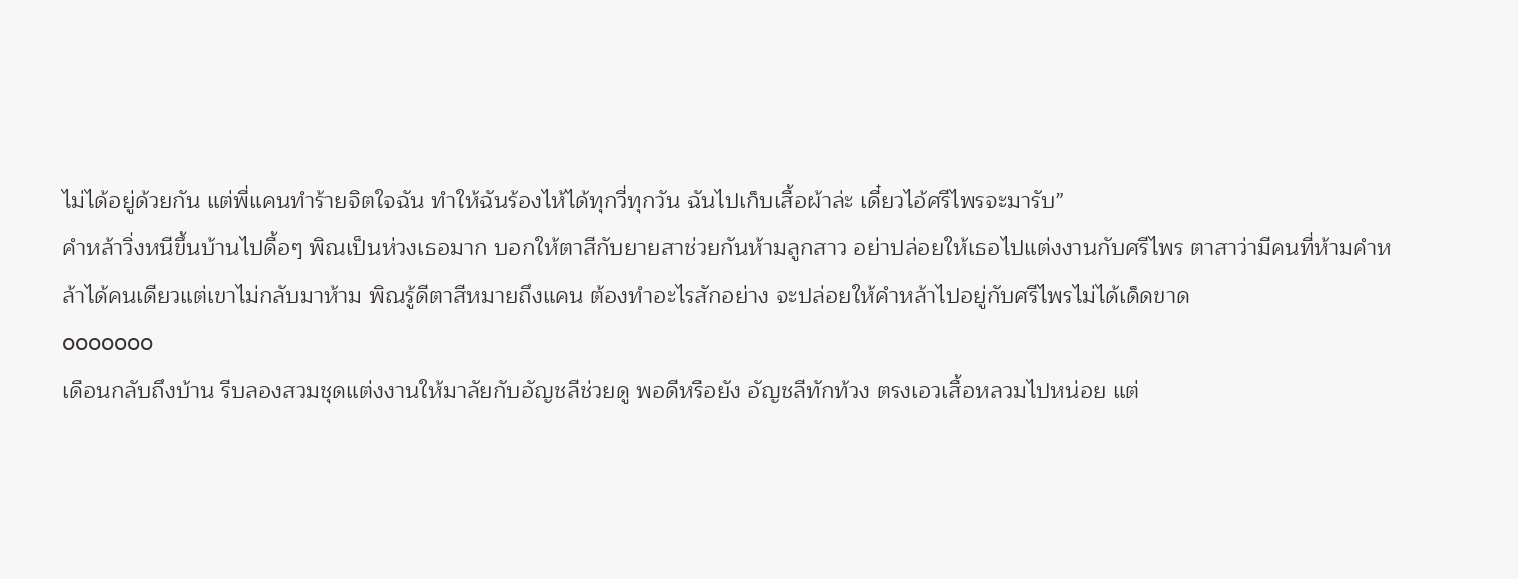ไม่ได้อยู่ด้วยกัน แต่พี่แคนทำร้ายจิตใจฉัน ทำให้ฉันร้องไห้ได้ทุกวี่ทุกวัน ฉันไปเก็บเสื้อผ้าล่ะ เดี๋ยวไอ้ศรีไพรจะมารับ”
คำหล้าวิ่งหนีขึ้นบ้านไปดื้อๆ พิณเป็นห่วงเธอมาก บอกให้ตาสีกับยายสาช่วยกันห้ามลูกสาว อย่าปล่อยให้เธอไปแต่งงานกับศรีไพร ตาสาว่ามีคนที่ห้ามคำหล้าได้คนเดียวแต่เขาไม่กลับมาห้าม พิณรู้ดีตาสีหมายถึงแคน ต้องทำอะไรสักอย่าง จะปล่อยให้คำหล้าไปอยู่กับศรีไพรไม่ได้เด็ดขาด
ooooooo
เดือนกลับถึงบ้าน รีบลองสวมชุดแต่งงานให้มาลัยกับอัญชลีช่วยดู พอดีหรือยัง อัญชลีทักท้วง ตรงเอวเสื้อหลวมไปหน่อย แต่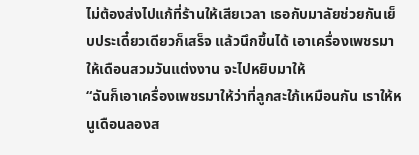ไม่ต้องส่งไปแก้ที่ร้านให้เสียเวลา เธอกับมาลัยช่วยกันเย็บประเดี๋ยวเดียวก็เสร็จ แล้วนึกขึ้นได้ เอาเครื่องเพชรมาให้เดือนสวมวันแต่งงาน จะไปหยิบมาให้
“ฉันก็เอาเครื่องเพชรมาให้ว่าที่ลูกสะใภ้เหมือนกัน เราให้หนูเดือนลองส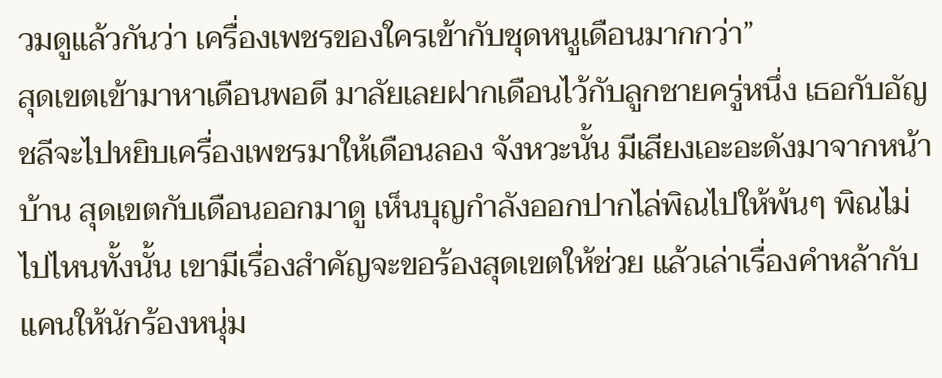วมดูแล้วกันว่า เครื่องเพชรของใครเข้ากับชุดหนูเดือนมากกว่า”
สุดเขตเข้ามาหาเดือนพอดี มาลัยเลยฝากเดือนไว้กับลูกชายครู่หนึ่ง เธอกับอัญชลีจะไปหยิบเครื่องเพชรมาให้เดือนลอง จังหวะนั้น มีเสียงเอะอะดังมาจากหน้าบ้าน สุดเขตกับเดือนออกมาดู เห็นบุญกำลังออกปากไล่พิณไปให้พ้นๆ พิณไม่ไปไหนทั้งนั้น เขามีเรื่องสำคัญจะขอร้องสุดเขตให้ช่วย แล้วเล่าเรื่องคำหล้ากับแคนให้นักร้องหนุ่ม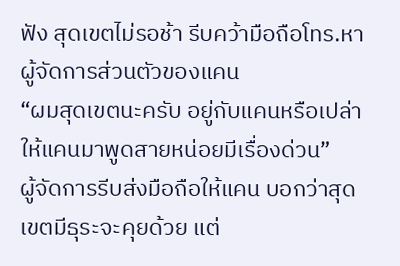ฟัง สุดเขตไม่รอช้า รีบคว้ามือถือโทร.หาผู้จัดการส่วนตัวของแคน
“ผมสุดเขตนะครับ อยู่กับแคนหรือเปล่า ให้แคนมาพูดสายหน่อยมีเรื่องด่วน”
ผู้จัดการรีบส่งมือถือให้แคน บอกว่าสุดเขตมีธุระจะคุยด้วย แต่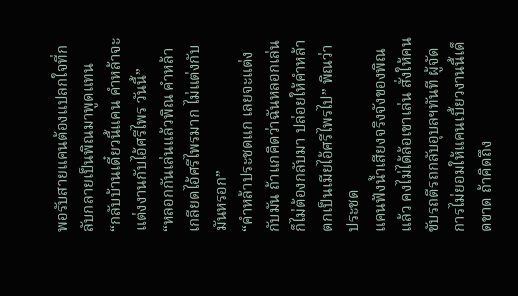พอรับสายแคนต้องแปลกใจที่กลับกลายเป็นพิณมาพูดแทน
“กลับบ้านเดี๋ยวนี้แคน คำหล้าจะแต่งงานกับไอ้ศรีไพร วันนี้”
“หลอกกันเล่นแล้วพิณ คำหล้าเกลียดไอ้ศรีไพรมาก ไม่แต่งกับมันหรอก”
“คำหล้าประชดแก เลยจะแต่งกับมัน ถ้าแกคิดว่าฉันหลอกเล่นก็ไม่ต้องกลับมา ปล่อยให้คำหล้าตกเป็นเมียไอ้ศรีไพรไป” พิณว่าประชด
แคนฟังน้ำเสียงจริงจังของพิณแล้ว คงไม่ได้ล้อเขาเล่น สั่งให้คนขับรถตีรถกลับอุบลฯทันที ผู้จัดการไม่ยอมให้แคนเบี้ยวงานนี้เด็ดขาด ถ้าคิดถึง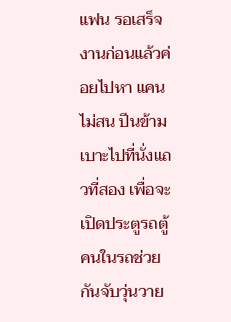แฟน รอเสร็จงานก่อนแล้วค่อยไปหา แคนไม่สน ปีนข้ามเบาะไปที่นั่งแถวที่สอง เพื่อจะเปิดประตูรถตู้ คนในรถช่วยกันจับวุ่นวาย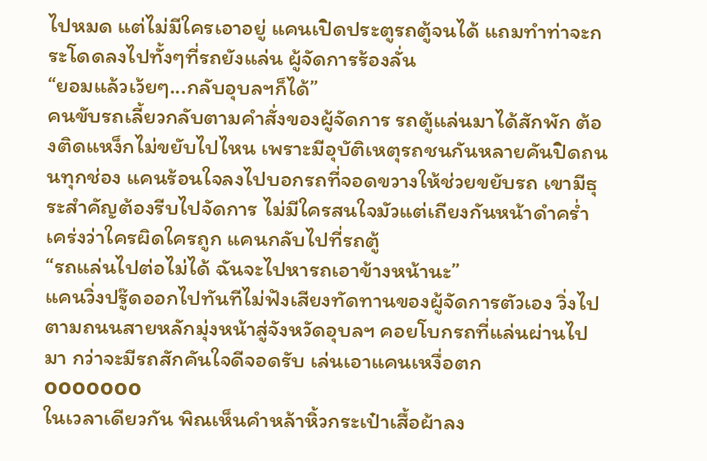ไปหมด แต่ไม่มีใครเอาอยู่ แคนเปิดประตูรถตู้จนได้ แถมทำท่าจะกระโดดลงไปทั้งๆที่รถยังแล่น ผู้จัดการร้องลั่น
“ยอมแล้วเว้ยๆ...กลับอุบลฯก็ได้”
คนขับรถเลี้ยวกลับตามคำสั่งของผู้จัดการ รถตู้แล่นมาได้สักพัก ต้องติดแหง็กไม่ขยับไปไหน เพราะมีอุบัติเหตุรถชนกันหลายคันปิดถนนทุกช่อง แคนร้อนใจลงไปบอกรถที่จอดขวางให้ช่วยขยับรถ เขามีธุระสำคัญต้องรีบไปจัดการ ไม่มีใครสนใจมัวแต่เถียงกันหน้าดำคร่ำเคร่งว่าใครผิดใครถูก แคนกลับไปที่รถตู้
“รถแล่นไปต่อไม่ได้ ฉันจะไปหารถเอาข้างหน้านะ”
แคนวิ่งปรู๊ดออกไปทันทีไม่ฟังเสียงทัดทานของผู้จัดการตัวเอง วิ่งไปตามถนนสายหลักมุ่งหน้าสู่จังหวัดอุบลฯ คอยโบกรถที่แล่นผ่านไปมา กว่าจะมีรถสักคันใจดีจอดรับ เล่นเอาแคนเหงื่อตก
ooooooo
ในเวลาเดียวกัน พิณเห็นคำหล้าหิ้วกระเป๋าเสื้อผ้าลง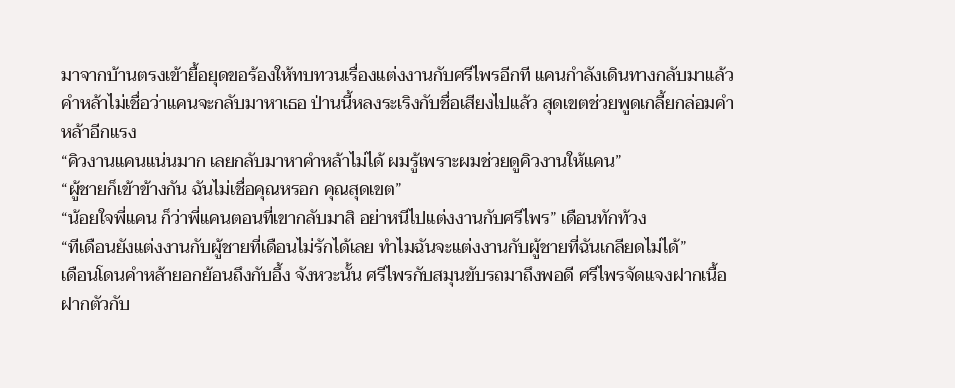มาจากบ้านตรงเข้ายื้อยุดขอร้องให้ทบทวนเรื่องแต่งงานกับศรีไพรอีกที แคนกำลังเดินทางกลับมาแล้ว คำหล้าไม่เชื่อว่าแคนจะกลับมาหาเธอ ป่านนี้หลงระเริงกับชื่อเสียงไปแล้ว สุดเขตช่วยพูดเกลี้ยกล่อมคำหล้าอีกแรง
“คิวงานแคนแน่นมาก เลยกลับมาหาคำหล้าไม่ได้ ผมรู้เพราะผมช่วยดูคิวงานให้แคน”
“ผู้ชายก็เข้าข้างกัน ฉันไม่เชื่อคุณหรอก คุณสุดเขต”
“น้อยใจพี่แคน ก็ว่าพี่แคนตอนที่เขากลับมาสิ อย่าหนีไปแต่งงานกับศรีไพร” เดือนทักท้วง
“ทีเดือนยังแต่งงานกับผู้ชายที่เดือนไม่รักได้เลย ทำไมฉันจะแต่งงานกับผู้ชายที่ฉันเกลียดไม่ได้”
เดือนโดนคำหล้ายอกย้อนถึงกับอึ้ง จังหวะนั้น ศรีไพรกับสมุนขับรถมาถึงพอดี ศรีไพรจัดแจงฝากเนื้อฝากตัวกับ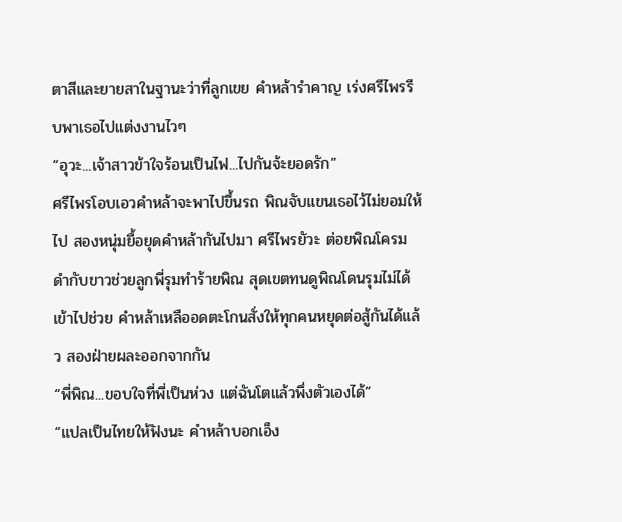ตาสีและยายสาในฐานะว่าที่ลูกเขย คำหล้ารำคาญ เร่งศรีไพรรีบพาเธอไปแต่งงานไวๆ
“อุวะ...เจ้าสาวข้าใจร้อนเป็นไฟ...ไปกันจ้ะยอดรัก”
ศรีไพรโอบเอวคำหล้าจะพาไปขึ้นรถ พิณจับแขนเธอไว้ไม่ยอมให้ไป สองหนุ่มยื้อยุดคำหล้ากันไปมา ศรีไพรยัวะ ต่อยพิณโครม ดำกับขาวช่วยลูกพี่รุมทำร้ายพิณ สุดเขตทนดูพิณโดนรุมไม่ได้เข้าไปช่วย คำหล้าเหลืออดตะโกนสั่งให้ทุกคนหยุดต่อสู้กันได้แล้ว สองฝ่ายผละออกจากกัน
“พี่พิณ...ขอบใจที่พี่เป็นห่วง แต่ฉันโตแล้วพึ่งตัวเองได้”
“แปลเป็นไทยให้ฟังนะ คำหล้าบอกเอ็ง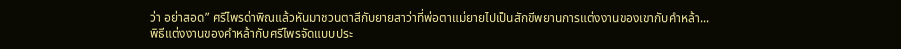ว่า อย่าสอด” ศรีไพรด่าพิณแล้วหันมาชวนตาสีกับยายสาว่าที่พ่อตาแม่ยายไปเป็นสักขีพยานการแต่งงานของเขากับคำหล้า...
พิธีแต่งงานของคำหล้ากับศรีไพรจัดแบบประ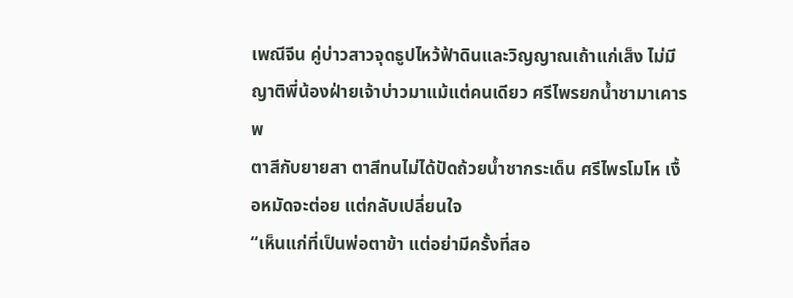เพณีจีน คู่บ่าวสาวจุดธูปไหว้ฟ้าดินและวิญญาณเถ้าแก่เส็ง ไม่มีญาติพี่น้องฝ่ายเจ้าบ่าวมาแม้แต่คนเดียว ศรีไพรยกน้ำชามาเคารพ
ตาสีกับยายสา ตาสีทนไม่ได้ปัดถ้วยน้ำชากระเด็น ศรีไพรโมโห เงื้อหมัดจะต่อย แต่กลับเปลี่ยนใจ
“เห็นแก่ที่เป็นพ่อตาข้า แต่อย่ามีครั้งที่สอ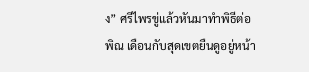ง” ศรีไพรขู่แล้วหันมาทำพิธีต่อ
พิณ เดือนกับสุดเขตยืนดูอยู่หน้า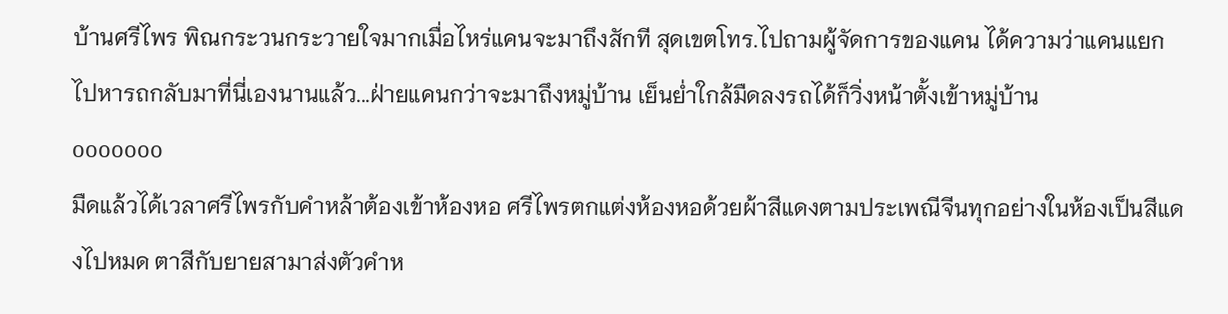บ้านศรีไพร พิณกระวนกระวายใจมากเมื่อไหร่แคนจะมาถึงสักที สุดเขตโทร.ไปถามผู้จัดการของแคน ได้ความว่าแคนแยกไปหารถกลับมาที่นี่เองนานแล้ว...ฝ่ายแคนกว่าจะมาถึงหมู่บ้าน เย็นย่ำใกล้มืดลงรถได้ก็วิ่งหน้าตั้งเข้าหมู่บ้าน
ooooooo
มืดแล้วได้เวลาศรีไพรกับคำหล้าต้องเข้าห้องหอ ศรีไพรตกแต่งห้องหอด้วยผ้าสีแดงตามประเพณีจีนทุกอย่างในห้องเป็นสีแดงไปหมด ตาสีกับยายสามาส่งตัวคำห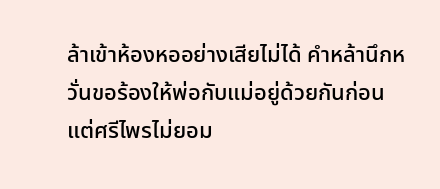ล้าเข้าห้องหออย่างเสียไม่ได้ คำหล้านึกหวั่นขอร้องให้พ่อกับแม่อยู่ด้วยกันก่อน แต่ศรีไพรไม่ยอม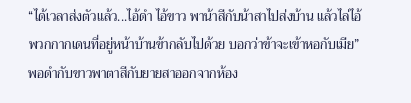“ได้เวลาส่งตัวแล้ว...ไอ้ดำ ไอ้ขาว พาน้าสีกับน้าสาไปส่งบ้าน แล้วไล่ไอ้พวกกากเดนที่อยู่หน้าบ้านข้ากลับไปด้วย บอกว่าข้าจะเข้าหอกับเมีย”
พอดำกับขาวพาตาสีกับยายสาออกจากห้อง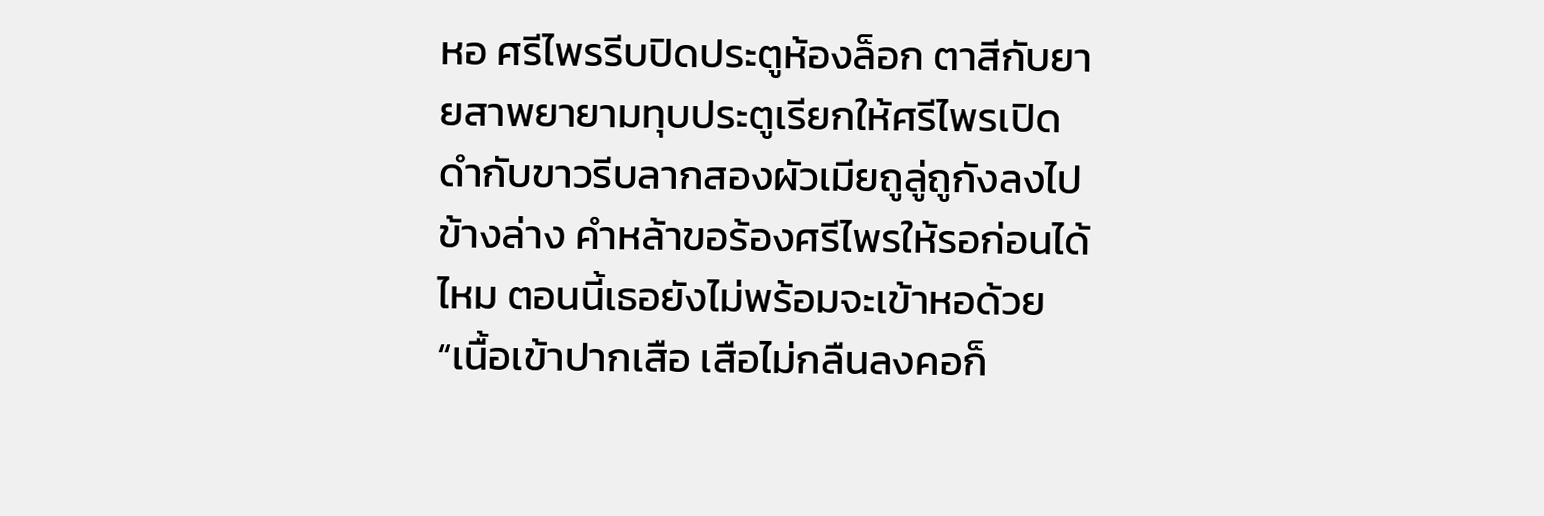หอ ศรีไพรรีบปิดประตูห้องล็อก ตาสีกับยายสาพยายามทุบประตูเรียกให้ศรีไพรเปิด ดำกับขาวรีบลากสองผัวเมียถูลู่ถูกังลงไปข้างล่าง คำหล้าขอร้องศรีไพรให้รอก่อนได้ไหม ตอนนี้เธอยังไม่พร้อมจะเข้าหอด้วย
“เนื้อเข้าปากเสือ เสือไม่กลืนลงคอก็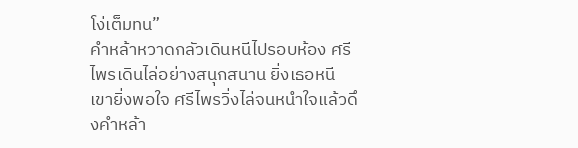โง่เต็มทน”
คำหล้าหวาดกลัวเดินหนีไปรอบห้อง ศรีไพรเดินไล่อย่างสนุกสนาน ยิ่งเธอหนี เขายิ่งพอใจ ศรีไพรวิ่งไล่จนหนำใจแล้วดึงคำหล้า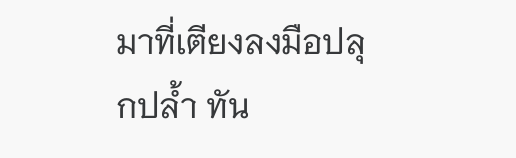มาที่เตียงลงมือปลุกปล้ำ ทัน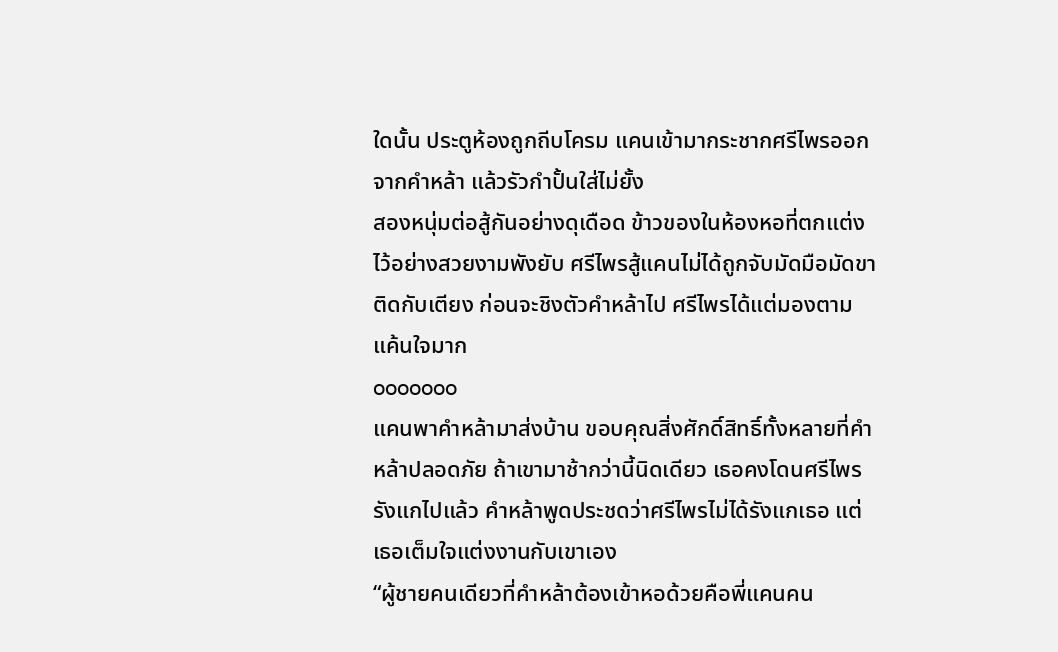ใดนั้น ประตูห้องถูกถีบโครม แคนเข้ามากระชากศรีไพรออกจากคำหล้า แล้วรัวกำปั้นใส่ไม่ยั้ง
สองหนุ่มต่อสู้กันอย่างดุเดือด ข้าวของในห้องหอที่ตกแต่งไว้อย่างสวยงามพังยับ ศรีไพรสู้แคนไม่ได้ถูกจับมัดมือมัดขาติดกับเตียง ก่อนจะชิงตัวคำหล้าไป ศรีไพรได้แต่มองตาม แค้นใจมาก
ooooooo
แคนพาคำหล้ามาส่งบ้าน ขอบคุณสิ่งศักดิ์สิทธิ์ทั้งหลายที่คำหล้าปลอดภัย ถ้าเขามาช้ากว่านี้นิดเดียว เธอคงโดนศรีไพรรังแกไปแล้ว คำหล้าพูดประชดว่าศรีไพรไม่ได้รังแกเธอ แต่เธอเต็มใจแต่งงานกับเขาเอง
“ผู้ชายคนเดียวที่คำหล้าต้องเข้าหอด้วยคือพี่แคนคน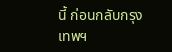นี้ ก่อนกลับกรุงเทพฯ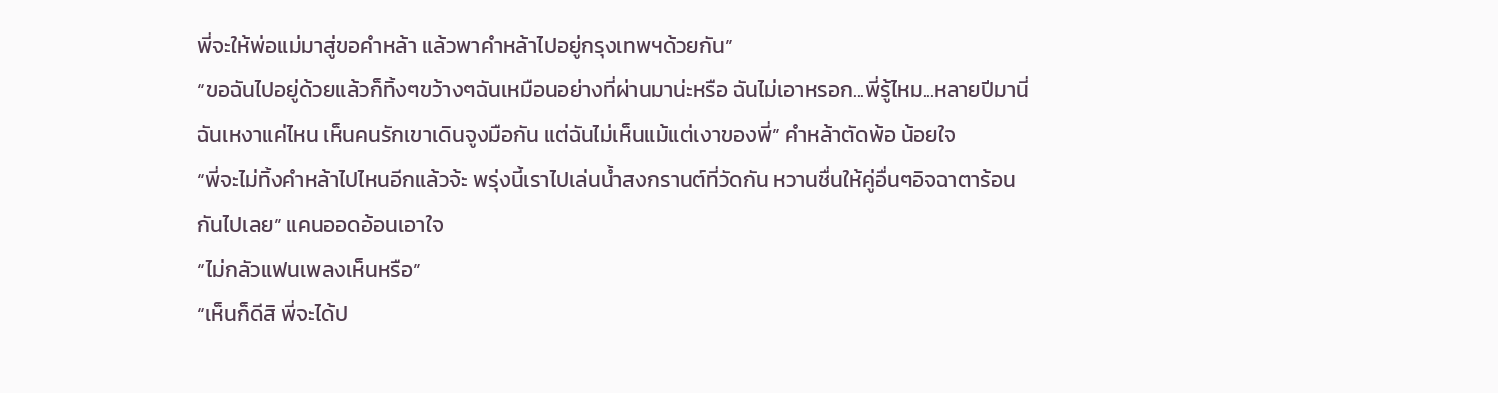พี่จะให้พ่อแม่มาสู่ขอคำหล้า แล้วพาคำหล้าไปอยู่กรุงเทพฯด้วยกัน”
“ขอฉันไปอยู่ด้วยแล้วก็ทิ้งๆขว้างๆฉันเหมือนอย่างที่ผ่านมาน่ะหรือ ฉันไม่เอาหรอก...พี่รู้ไหม...หลายปีมานี่ ฉันเหงาแค่ไหน เห็นคนรักเขาเดินจูงมือกัน แต่ฉันไม่เห็นแม้แต่เงาของพี่” คำหล้าตัดพ้อ น้อยใจ
“พี่จะไม่ทิ้งคำหล้าไปไหนอีกแล้วจ้ะ พรุ่งนี้เราไปเล่นน้ำสงกรานต์ที่วัดกัน หวานชื่นให้คู่อื่นๆอิจฉาตาร้อนกันไปเลย” แคนออดอ้อนเอาใจ
“ไม่กลัวแฟนเพลงเห็นหรือ”
“เห็นก็ดีสิ พี่จะได้ป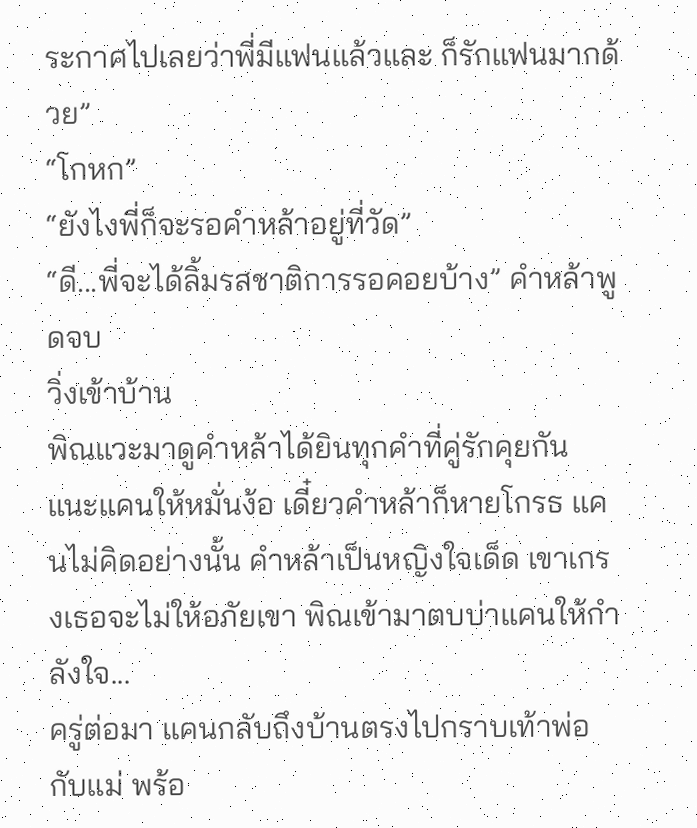ระกาศไปเลยว่าพี่มีแฟนแล้วและ ก็รักแฟนมากด้วย”
“โกหก”
“ยังไงพี่ก็จะรอคำหล้าอยู่ที่วัด”
“ดี...พี่จะได้ลิ้มรสชาติการรอคอยบ้าง” คำหล้าพูดจบ
วิ่งเข้าบ้าน
พิณแวะมาดูคำหล้าได้ยินทุกคำที่คู่รักคุยกัน แนะแคนให้หมั่นง้อ เดี๋ยวคำหล้าก็หายโกรธ แคนไม่คิดอย่างนั้น คำหล้าเป็นหญิงใจเด็ด เขาเกรงเธอจะไม่ให้อภัยเขา พิณเข้ามาตบบ่าแคนให้กำลังใจ...
ครู่ต่อมา แคนกลับถึงบ้านตรงไปกราบเท้าพ่อกับแม่ พร้อ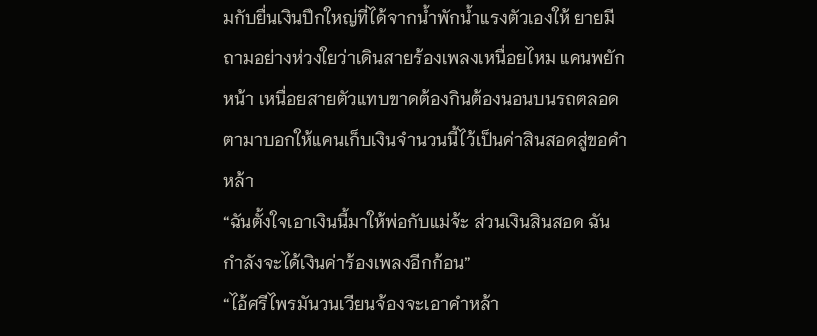มกับยื่นเงินปึกใหญ่ที่ได้จากน้ำพักน้ำแรงตัวเองให้ ยายมีถามอย่างห่วงใยว่าเดินสายร้องเพลงเหนื่อยไหม แคนพยักหน้า เหนื่อยสายตัวแทบขาดต้องกินต้องนอนบนรถตลอด ตามาบอกให้แคนเก็บเงินจำนวนนี้ไว้เป็นค่าสินสอดสู่ขอคำหล้า
“ฉันตั้งใจเอาเงินนี้มาให้พ่อกับแม่จ้ะ ส่วนเงินสินสอด ฉันกำลังจะได้เงินค่าร้องเพลงอีกก้อน”
“ไอ้ศรีไพรมันวนเวียนจ้องจะเอาคำหล้า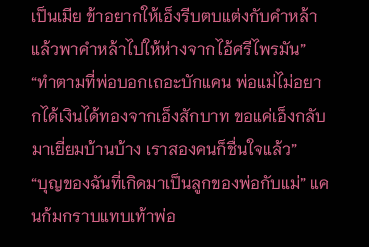เป็นเมีย ข้าอยากให้เอ็งรีบตบแต่งกับคำหล้าแล้วพาคำหล้าไปให้ห่างจากไอ้ศรีไพรมัน”
“ทำตามที่พ่อบอกเถอะบักแคน พ่อแม่ไม่อยากได้เงินได้ทองจากเอ็งสักบาท ขอแค่เอ็งกลับมาเยี่ยมบ้านบ้าง เราสองคนก็ชื่นใจแล้ว”
“บุญของฉันที่เกิดมาเป็นลูกของพ่อกับแม่” แคนก้มกราบแทบเท้าพ่อ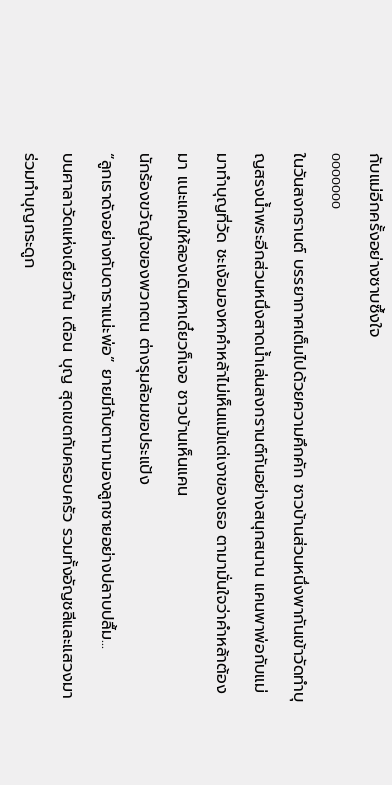กับแม่อีกครั้งอย่างซาบซึ้งใจ
ooooooo
ในวันสงกรานต์ บรรยากาศเต็มไปด้วยความคึกคัก ชาวบ้านส่วนหนึ่งพากันเข้าวัดทำบุญสรงน้ำพระอีกส่วนหนึ่งสาดน้ำเล่นสงกรานต์กันอย่างสนุกสนาน แคนพาพ่อกับแม่มาทำบุญที่วัด ชะเง้อมองหาคำหล้าไม่เห็นแม้แต่เงาของเธอ ตามามั่นใจว่าคำหล้าต้องมา แนะแคนให้ลองเดินหาเดี๋ยวก็เจอ ชาวบ้านเห็นแคน
นักร้องขวัญใจของพวกตน ต่างรุมล้อมขอประแป้ง
“ลูกเราดังอย่างกับดาราแน่ะพ่อ” ยายมีกับตามามองลูกชายอย่างปลาบปลื้ม...
บนศาลาวัดแห่งเดียวกัน เดือน บุญ สุดเขตกับครอบครัว รวมทั้งอัญชลีและแสวงมาร่วมทำบุญกระดูก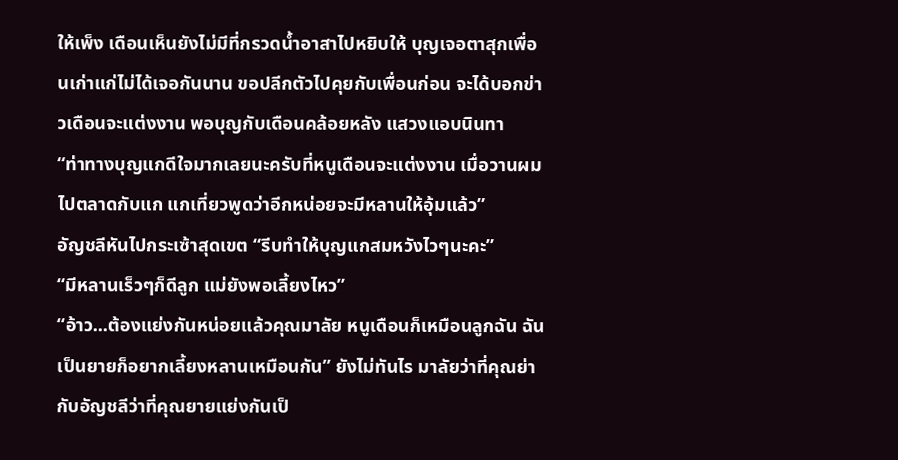ให้เพ็ง เดือนเห็นยังไม่มีที่กรวดน้ำอาสาไปหยิบให้ บุญเจอตาสุกเพื่อนเก่าแก่ไม่ได้เจอกันนาน ขอปลีกตัวไปคุยกับเพื่อนก่อน จะได้บอกข่าวเดือนจะแต่งงาน พอบุญกับเดือนคล้อยหลัง แสวงแอบนินทา
“ท่าทางบุญแกดีใจมากเลยนะครับที่หนูเดือนจะแต่งงาน เมื่อวานผมไปตลาดกับแก แกเที่ยวพูดว่าอีกหน่อยจะมีหลานให้อุ้มแล้ว”
อัญชลีหันไปกระเซ้าสุดเขต “รีบทำให้บุญแกสมหวังไวๆนะคะ”
“มีหลานเร็วๆก็ดีลูก แม่ยังพอเลี้ยงไหว”
“อ้าว...ต้องแย่งกันหน่อยแล้วคุณมาลัย หนูเดือนก็เหมือนลูกฉัน ฉันเป็นยายก็อยากเลี้ยงหลานเหมือนกัน” ยังไม่ทันไร มาลัยว่าที่คุณย่ากับอัญชลีว่าที่คุณยายแย่งกันเป็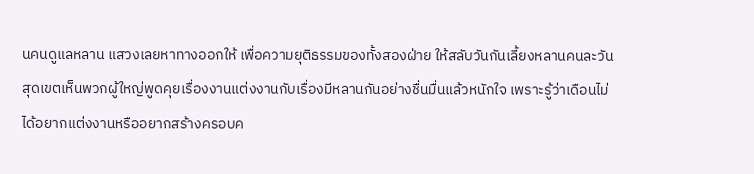นคนดูแลหลาน แสวงเลยหาทางออกให้ เพื่อความยุติธรรมของทั้งสองฝ่าย ให้สลับวันกันเลี้ยงหลานคนละวัน
สุดเขตเห็นพวกผู้ใหญ่พูดคุยเรื่องงานแต่งงานกับเรื่องมีหลานกันอย่างชื่นมื่นแล้วหนักใจ เพราะรู้ว่าเดือนไม่ได้อยากแต่งงานหรืออยากสร้างครอบค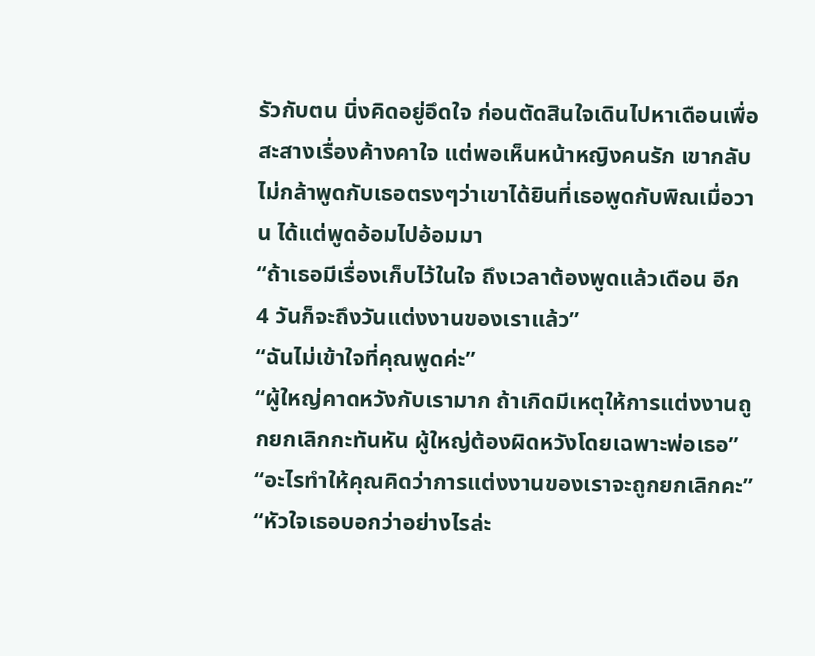รัวกับตน นิ่งคิดอยู่อึดใจ ก่อนตัดสินใจเดินไปหาเดือนเพื่อสะสางเรื่องค้างคาใจ แต่พอเห็นหน้าหญิงคนรัก เขากลับไม่กล้าพูดกับเธอตรงๆว่าเขาได้ยินที่เธอพูดกับพิณเมื่อวาน ได้แต่พูดอ้อมไปอ้อมมา
“ถ้าเธอมีเรื่องเก็บไว้ในใจ ถึงเวลาต้องพูดแล้วเดือน อีก 4 วันก็จะถึงวันแต่งงานของเราแล้ว”
“ฉันไม่เข้าใจที่คุณพูดค่ะ”
“ผู้ใหญ่คาดหวังกับเรามาก ถ้าเกิดมีเหตุให้การแต่งงานถูกยกเลิกกะทันหัน ผู้ใหญ่ต้องผิดหวังโดยเฉพาะพ่อเธอ”
“อะไรทำให้คุณคิดว่าการแต่งงานของเราจะถูกยกเลิกคะ”
“หัวใจเธอบอกว่าอย่างไรล่ะ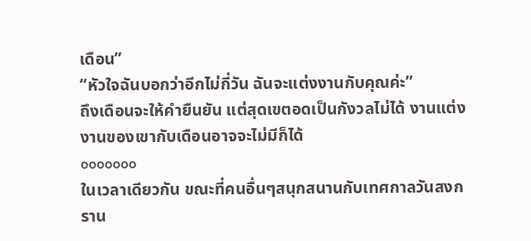เดือน”
“หัวใจฉันบอกว่าอีกไม่กี่วัน ฉันจะแต่งงานกับคุณค่ะ”
ถึงเดือนจะให้คำยืนยัน แต่สุดเขตอดเป็นกังวลไม่ได้ งานแต่งงานของเขากับเดือนอาจจะไม่มีก็ได้
ooooooo
ในเวลาเดียวกัน ขณะที่คนอื่นๆสนุกสนานกับเทศกาลวันสงกราน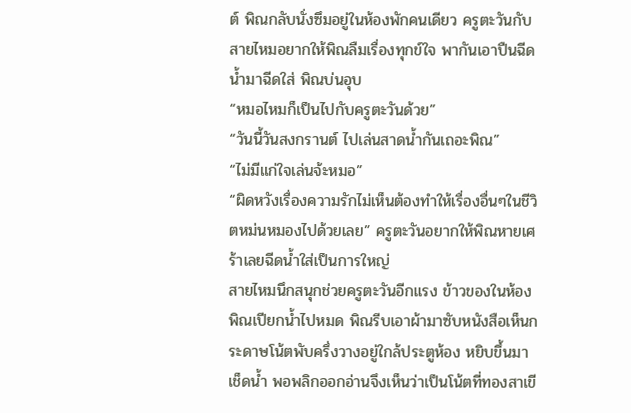ต์ พิณกลับนั่งซึมอยู่ในห้องพักคนเดียว ครูตะวันกับสายไหมอยากให้พิณลืมเรื่องทุกข์ใจ พากันเอาปืนฉีดน้ำมาฉีดใส่ พิณบ่นอุบ
“หมอไหมก็เป็นไปกับครูตะวันด้วย”
“วันนี้วันสงกรานต์ ไปเล่นสาดน้ำกันเถอะพิณ”
“ไม่มีแก่ใจเล่นจ้ะหมอ”
“ผิดหวังเรื่องความรักไม่เห็นต้องทำให้เรื่องอื่นๆในชีวิตหม่นหมองไปด้วยเลย” ครูตะวันอยากให้พิณหายเศร้าเลยฉีดน้ำใส่เป็นการใหญ่
สายไหมนึกสนุกช่วยครูตะวันอีกแรง ข้าวของในห้องพิณเปียกน้ำไปหมด พิณรีบเอาผ้ามาซับหนังสือเห็นกระดาษโน้ตพับครึ่งวางอยู่ใกล้ประตูห้อง หยิบขึ้นมาเช็ดน้ำ พอพลิกออกอ่านจึงเห็นว่าเป็นโน้ตที่ทองสาเขี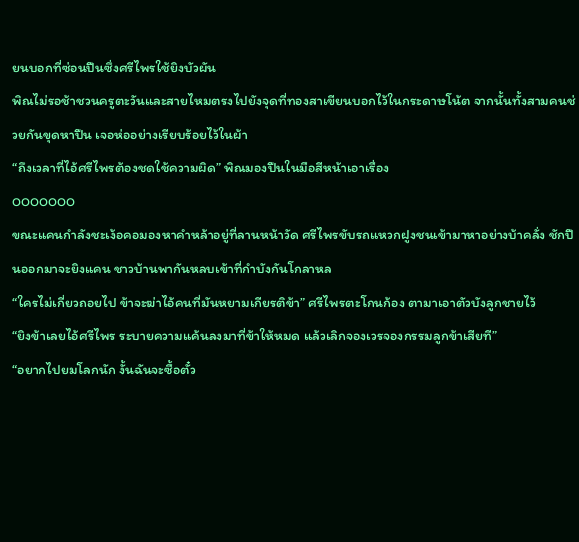ยนบอกที่ซ่อนปืนซึ่งศรีไพรใช้ยิงบัวผัน
พิณไม่รอช้าชวนครูตะวันและสายไหมตรงไปยังจุดที่ทองสาเขียนบอกไว้ในกระดาษโน้ต จากนั้นทั้งสามคนช่วยกันขุดหาปืน เจอห่ออย่างเรียบร้อยไว้ในผ้า
“ถึงเวลาที่ไอ้ศรีไพรต้องชดใช้ความผิด” พิณมองปืนในมือสีหน้าเอาเรื่อง
ooooooo
ขณะแคนกำลังชะเง้อคอมองหาคำหล้าอยู่ที่ลานหน้าวัด ศรีไพรขับรถแหวกฝูงชนเข้ามาหาอย่างบ้าคลั่ง ชักปืนออกมาจะยิงแคน ชาวบ้านพากันหลบเข้าที่กำบังกันโกลาหล
“ใครไม่เกี่ยวถอยไป ข้าจะฆ่าไอ้คนที่มันหยามเกียรติข้า” ศรีไพรตะโกนก้อง ตามาเอาตัวบังลูกชายไว้
“ยิงข้าเลยไอ้ศรีไพร ระบายความแค้นลงมาที่ข้าให้หมด แล้วเลิกจองเวรจองกรรมลูกข้าเสียที”
“อยากไปยมโลกนัก งั้นฉันจะซื้อตั๋ว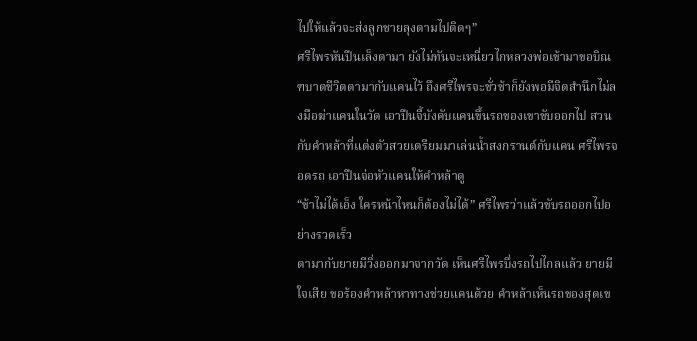ไปให้แล้วจะส่งลูกชายลุงตามไปติดๆ”
ศรีไพรหันปืนเล็งตามา ยังไม่ทันจะเหนี่ยวไกหลวงพ่อเข้ามาขอบิณฑบาตชีวิตตามากับแคนไว้ ถึงศรีไพรจะชั่วช้าก็ยังพอมีจิตสำนึกไม่ลงมือฆ่าแคนในวัด เอาปืนจี้บังคับแคนขึ้นรถของเขาขับออกไป สวนกับคำหล้าที่แต่งตัวสวยเตรียมมาเล่นน้ำสงกรานต์กับแคน ศรีไพรจอดรถ เอาปืนจ่อหัวแคนให้คำหล้าดู
“ข้าไม่ได้เอ็ง ใครหน้าไหนก็ต้องไม่ได้” ศรีไพรว่าแล้วขับรถออกไปอย่างรวดเร็ว
ตามากับยายมีวิ่งออกมาจากวัด เห็นศรีไพรบึ่งรถไปไกลแล้ว ยายมีใจเสีย ขอร้องคำหล้าหาทางช่วยแคนด้วย คำหล้าเห็นรถของสุดเข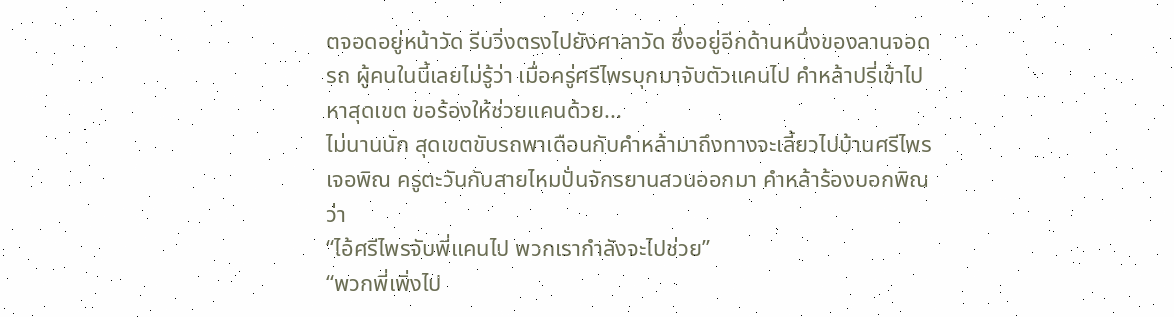ตจอดอยู่หน้าวัด รีบวิ่งตรงไปยังศาลาวัด ซึ่งอยู่อีกด้านหนึ่งของลานจอดรถ ผู้คนในนี้เลยไม่รู้ว่า เมื่อครู่ศรีไพรบุกมาจับตัวแคนไป คำหล้าปรี่เข้าไปหาสุดเขต ขอร้องให้ช่วยแคนด้วย...
ไม่นานนัก สุดเขตขับรถพาเดือนกับคำหล้ามาถึงทางจะเลี้ยวไปบ้านศรีไพร เจอพิณ ครูตะวันกับสายไหมปั่นจักรยานสวนออกมา คำหล้าร้องบอกพิณว่า
“ไอ้ศรีไพรจับพี่แคนไป พวกเรากำลังจะไปช่วย”
“พวกพี่เพิ่งไป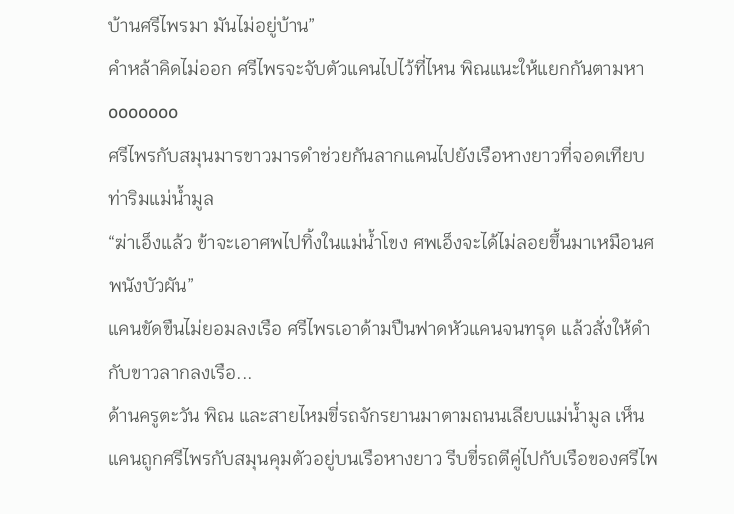บ้านศรีไพรมา มันไม่อยู่บ้าน”
คำหล้าคิดไม่ออก ศรีไพรจะจับตัวแคนไปไว้ที่ไหน พิณแนะให้แยกกันตามหา
ooooooo
ศรีไพรกับสมุนมารขาวมารดำช่วยกันลากแคนไปยังเรือหางยาวที่จอดเทียบท่าริมแม่น้ำมูล
“ฆ่าเอ็งแล้ว ข้าจะเอาศพไปทิ้งในแม่น้ำโขง ศพเอ็งจะได้ไม่ลอยขึ้นมาเหมือนศพนังบัวผัน”
แคนขัดขืนไม่ยอมลงเรือ ศรีไพรเอาด้ามปืนฟาดหัวแคนจนทรุด แล้วสั่งให้ดำกับขาวลากลงเรือ...
ด้านครูตะวัน พิณ และสายไหมขี่รถจักรยานมาตามถนนเลียบแม่น้ำมูล เห็นแคนถูกศรีไพรกับสมุนคุมตัวอยู่บนเรือหางยาว รีบขี่รถตีคู่ไปกับเรือของศรีไพ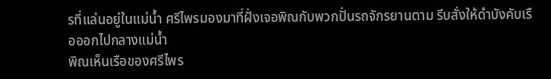รที่แล่นอยู่ในแม่น้ำ ศรีไพรมองมาที่ฝั่งเจอพิณกับพวกปั่นรถจักรยานตาม รีบสั่งให้ดำบังคับเรือออกไปกลางแม่น้ำ
พิณเห็นเรือของศรีไพร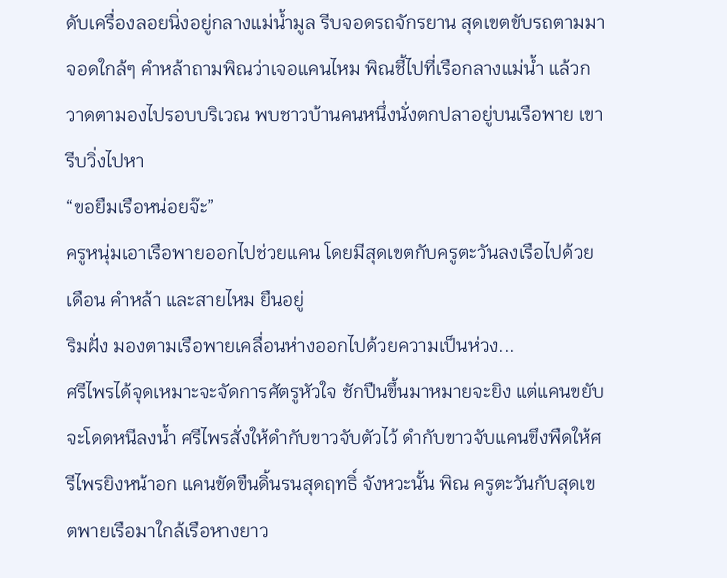ดับเครื่องลอยนิ่งอยู่กลางแม่น้ำมูล รีบจอดรถจักรยาน สุดเขตขับรถตามมาจอดใกล้ๆ คำหล้าถามพิณว่าเจอแคนไหม พิณชี้ไปที่เรือกลางแม่น้ำ แล้วกวาดตามองไปรอบบริเวณ พบชาวบ้านคนหนึ่งนั่งตกปลาอยู่บนเรือพาย เขารีบวิ่งไปหา
“ขอยืมเรือหน่อยจ๊ะ”
ครูหนุ่มเอาเรือพายออกไปช่วยแคน โดยมีสุดเขตกับครูตะวันลงเรือไปด้วย เดือน คำหล้า และสายไหม ยืนอยู่
ริมฝั่ง มองตามเรือพายเคลื่อนห่างออกไปด้วยความเป็นห่วง...
ศรีไพรได้จุดเหมาะจะจัดการศัตรูหัวใจ ชักปืนขึ้นมาหมายจะยิง แต่แคนขยับจะโดดหนีลงน้ำ ศรีไพรสั่งให้ดำกับขาวจับตัวไว้ ดำกับขาวจับแคนขึงพืดให้ศรีไพรยิงหน้าอก แคนขัดขืนดิ้นรนสุดฤทธิ์ จังหวะนั้น พิณ ครูตะวันกับสุดเขตพายเรือมาใกล้เรือหางยาว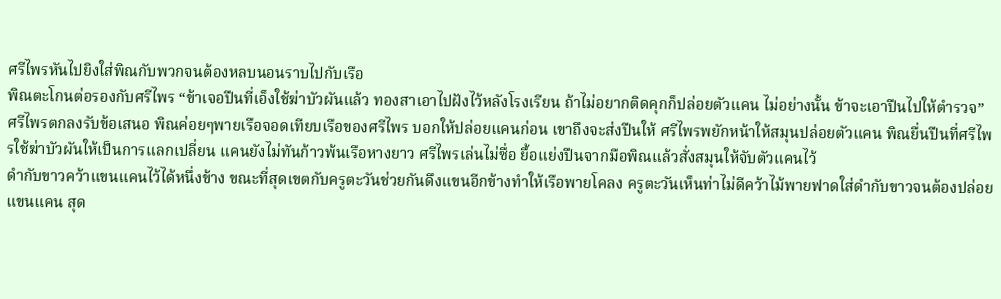ศรีไพรหันไปยิงใส่พิณกับพวกจนต้องหลบนอนราบไปกับเรือ
พิณตะโกนต่อรองกับศรีไพร “ข้าเจอปืนที่เอ็งใช้ฆ่าบัวผันแล้ว ทองสาเอาไปฝังไว้หลังโรงเรียน ถ้าไม่อยากติดคุกก็ปล่อยตัวแคน ไม่อย่างนั้น ข้าจะเอาปืนไปให้ตำรวจ”
ศรีไพรตกลงรับข้อเสนอ พิณค่อยๆพายเรือจอดเทียบเรือของศรีไพร บอกให้ปล่อยแคนก่อน เขาถึงจะส่งปืนให้ ศรีไพรพยักหน้าให้สมุนปล่อยตัวแคน พิณยื่นปืนที่ศรีไพรใช้ฆ่าบัวผันให้เป็นการแลกเปลี่ยน แคนยังไม่ทันก้าวพ้นเรือหางยาว ศรีไพรเล่นไม่ซื่อ ยื้อแย่งปืนจากมือพิณแล้วสั่งสมุนให้จับตัวแคนไว้
ดำกับขาวคว้าแขนแคนไว้ได้หนึ่งข้าง ขณะที่สุดเขตกับครูตะวันช่วยกันดึงแขนอีกข้างทำให้เรือพายโคลง ครูตะวันเห็นท่าไม่ดีคว้าไม้พายฟาดใส่ดำกับขาวจนต้องปล่อยแขนแคน สุด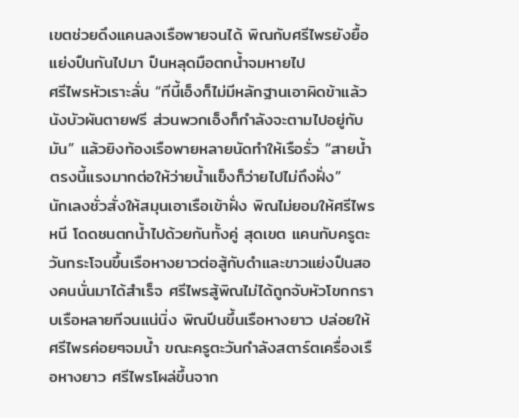เขตช่วยดึงแคนลงเรือพายจนได้ พิณกับศรีไพรยังยื้อแย่งปืนกันไปมา ปืนหลุดมือตกน้ำจมหายไป
ศรีไพรหัวเราะลั่น “ทีนี้เอ็งก็ไม่มีหลักฐานเอาผิดข้าแล้ว นังบัวผันตายฟรี ส่วนพวกเอ็งก็กำลังจะตามไปอยู่กับมัน” แล้วยิงท้องเรือพายหลายนัดทำให้เรือรั่ว “สายน้ำตรงนี้แรงมากต่อให้ว่ายน้ำแข็งก็ว่ายไปไม่ถึงฝั่ง”
นักเลงชั่วสั่งให้สมุนเอาเรือเข้าฝั่ง พิณไม่ยอมให้ศรีไพรหนี โดดชนตกน้ำไปด้วยกันทั้งคู่ สุดเขต แคนกับครูตะวันกระโจนขึ้นเรือหางยาวต่อสู้กับดำและขาวแย่งปืนสองคนนั่นมาได้สำเร็จ ศรีไพรสู้พิณไม่ได้ถูกจับหัวโขกกราบเรือหลายทีจนแน่นิ่ง พิณปีนขึ้นเรือหางยาว ปล่อยให้ศรีไพรค่อยๆจมน้ำ ขณะครูตะวันกำลังสตาร์ตเครื่องเรือหางยาว ศรีไพรโผล่ขึ้นจาก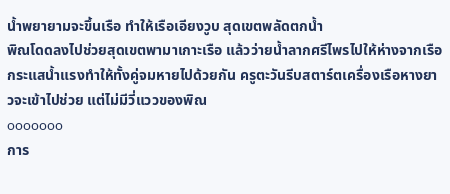น้ำพยายามจะขึ้นเรือ ทำให้เรือเอียงวูบ สุดเขตพลัดตกน้ำ
พิณโดดลงไปช่วยสุดเขตพามาเกาะเรือ แล้วว่ายน้ำลากศรีไพรไปให้ห่างจากเรือ กระแสน้ำแรงทำให้ทั้งคู่จมหายไปด้วยกัน ครูตะวันรีบสตาร์ตเครื่องเรือหางยาวจะเข้าไปช่วย แต่ไม่มีวี่แววของพิณ
ooooooo
การ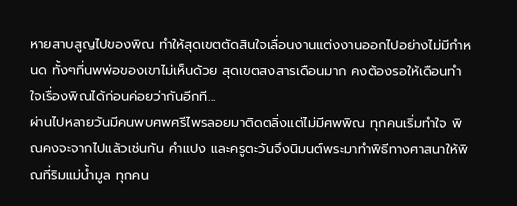หายสาบสูญไปของพิณ ทำให้สุดเขตตัดสินใจเลื่อนงานแต่งงานออกไปอย่างไม่มีกำหนด ทั้งๆที่นพพ่อของเขาไม่เห็นด้วย สุดเขตสงสารเดือนมาก คงต้องรอให้เดือนทำใจเรื่องพิณได้ก่อนค่อยว่ากันอีกที...
ผ่านไปหลายวันมีคนพบศพศรีไพรลอยมาติดตลิ่งแต่ไม่มีศพพิณ ทุกคนเริ่มทำใจ พิณคงจะจากไปแล้วเช่นกัน คำแปง และครูตะวันจึงนิมนต์พระมาทำพิธีทางศาสนาให้พิณที่ริมแม่น้ำมูล ทุกคน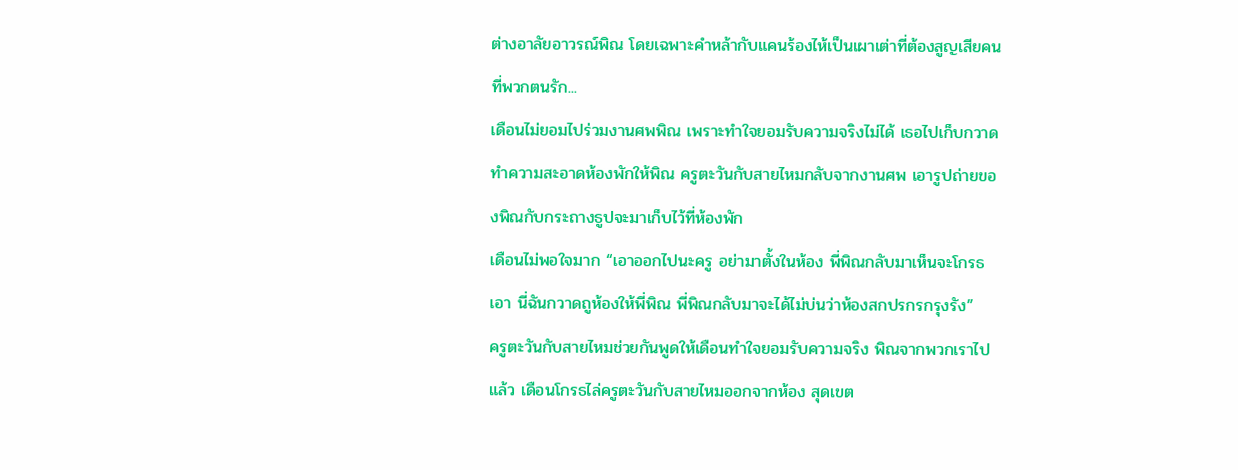ต่างอาลัยอาวรณ์พิณ โดยเฉพาะคำหล้ากับแคนร้องไห้เป็นเผาเต่าที่ต้องสูญเสียคนที่พวกตนรัก...
เดือนไม่ยอมไปร่วมงานศพพิณ เพราะทำใจยอมรับความจริงไม่ได้ เธอไปเก็บกวาดทำความสะอาดห้องพักให้พิณ ครูตะวันกับสายไหมกลับจากงานศพ เอารูปถ่ายของพิณกับกระถางธูปจะมาเก็บไว้ที่ห้องพัก
เดือนไม่พอใจมาก “เอาออกไปนะครู อย่ามาตั้งในห้อง พี่พิณกลับมาเห็นจะโกรธเอา นี่ฉันกวาดถูห้องให้พี่พิณ พี่พิณกลับมาจะได้ไม่บ่นว่าห้องสกปรกรกรุงรัง”
ครูตะวันกับสายไหมช่วยกันพูดให้เดือนทำใจยอมรับความจริง พิณจากพวกเราไปแล้ว เดือนโกรธไล่ครูตะวันกับสายไหมออกจากห้อง สุดเขต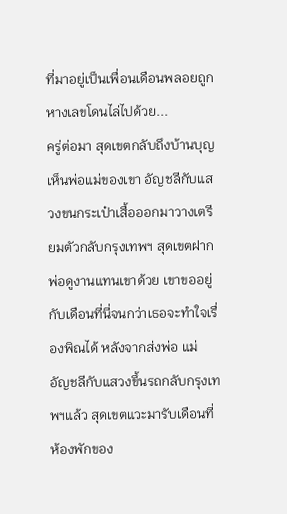ที่มาอยู่เป็นเพื่อนเดือนพลอยถูกหางเลขโดนไล่ไปด้วย...
ครู่ต่อมา สุดเขตกลับถึงบ้านบุญ เห็นพ่อแม่ของเขา อัญชลีกับแสวงขนกระเป๋าเสื้อออกมาวางเตรียมตัวกลับกรุงเทพฯ สุดเขตฝากพ่อดูงานแทนเขาด้วย เขาขออยู่กับเดือนที่นี่จนกว่าเธอจะทำใจเรื่องพิณได้ หลังจากส่งพ่อ แม่ อัญชลีกับแสวงขึ้นรถกลับกรุงเทพฯแล้ว สุดเขตแวะมารับเดือนที่ห้องพักของ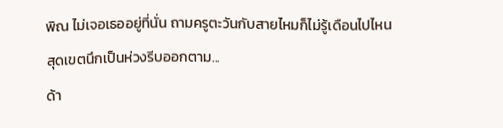พิณ ไม่เจอเธออยู่ที่นั่น ถามครูตะวันกับสายไหมก็ไม่รู้เดือนไปไหน สุดเขตนึกเป็นห่วงรีบออกตาม...
ด้า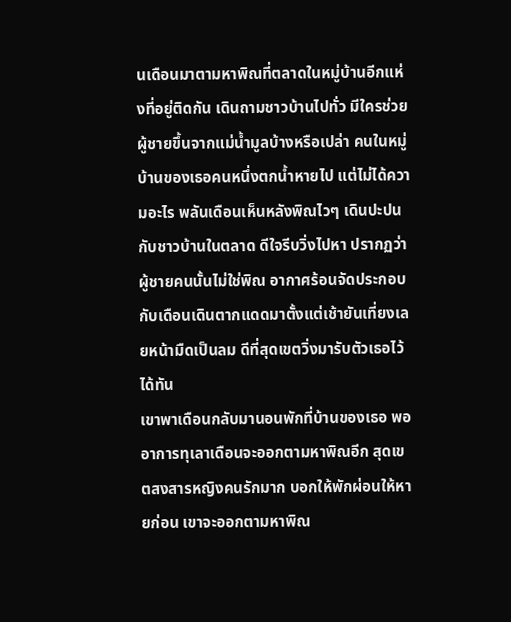นเดือนมาตามหาพิณที่ตลาดในหมู่บ้านอีกแห่งที่อยู่ติดกัน เดินถามชาวบ้านไปทั่ว มีใครช่วยผู้ชายขึ้นจากแม่น้ำมูลบ้างหรือเปล่า คนในหมู่บ้านของเธอคนหนึ่งตกน้ำหายไป แต่ไม่ได้ความอะไร พลันเดือนเห็นหลังพิณไวๆ เดินปะปนกับชาวบ้านในตลาด ดีใจรีบวิ่งไปหา ปรากฏว่าผู้ชายคนนั้นไม่ใช่พิณ อากาศร้อนจัดประกอบกับเดือนเดินตากแดดมาตั้งแต่เช้ายันเที่ยงเลยหน้ามืดเป็นลม ดีที่สุดเขตวิ่งมารับตัวเธอไว้ได้ทัน
เขาพาเดือนกลับมานอนพักที่บ้านของเธอ พออาการทุเลาเดือนจะออกตามหาพิณอีก สุดเขตสงสารหญิงคนรักมาก บอกให้พักผ่อนให้หายก่อน เขาจะออกตามหาพิณ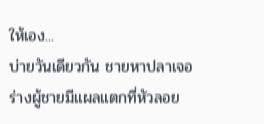ให้เอง...
บ่ายวันเดียวกัน ชายหาปลาเจอร่างผู้ชายมีแผลแตกที่หัวลอย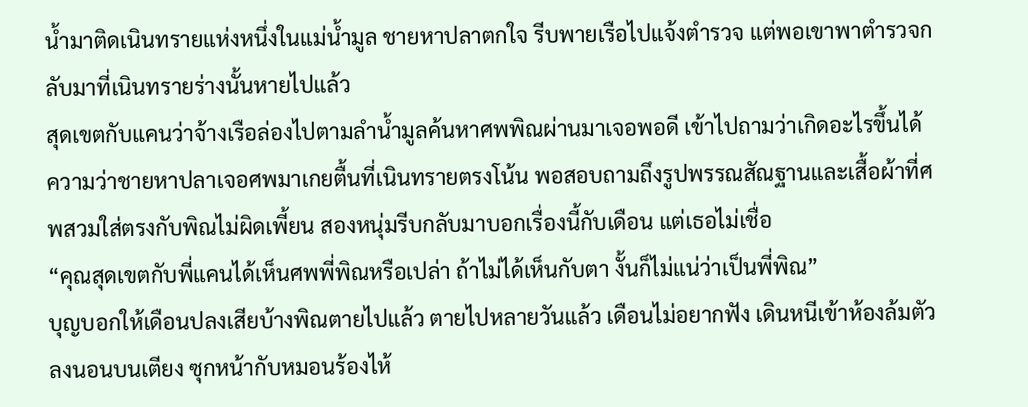น้ำมาติดเนินทรายแห่งหนึ่งในแม่น้ำมูล ชายหาปลาตกใจ รีบพายเรือไปแจ้งตำรวจ แต่พอเขาพาตำรวจกลับมาที่เนินทรายร่างนั้นหายไปแล้ว
สุดเขตกับแคนว่าจ้างเรือล่องไปตามลำน้ำมูลค้นหาศพพิณผ่านมาเจอพอดี เข้าไปถามว่าเกิดอะไรขึ้นได้ความว่าชายหาปลาเจอศพมาเกยตื้นที่เนินทรายตรงโน้น พอสอบถามถึงรูปพรรณสัณฐานและเสื้อผ้าที่ศพสวมใส่ตรงกับพิณไม่ผิดเพี้ยน สองหนุ่มรีบกลับมาบอกเรื่องนี้กับเดือน แต่เธอไม่เชื่อ
“คุณสุดเขตกับพี่แคนได้เห็นศพพี่พิณหรือเปล่า ถ้าไม่ได้เห็นกับตา งั้นก็ไม่แน่ว่าเป็นพี่พิณ”
บุญบอกให้เดือนปลงเสียบ้างพิณตายไปแล้ว ตายไปหลายวันแล้ว เดือนไม่อยากฟัง เดินหนีเข้าห้องล้มตัวลงนอนบนเตียง ซุกหน้ากับหมอนร้องไห้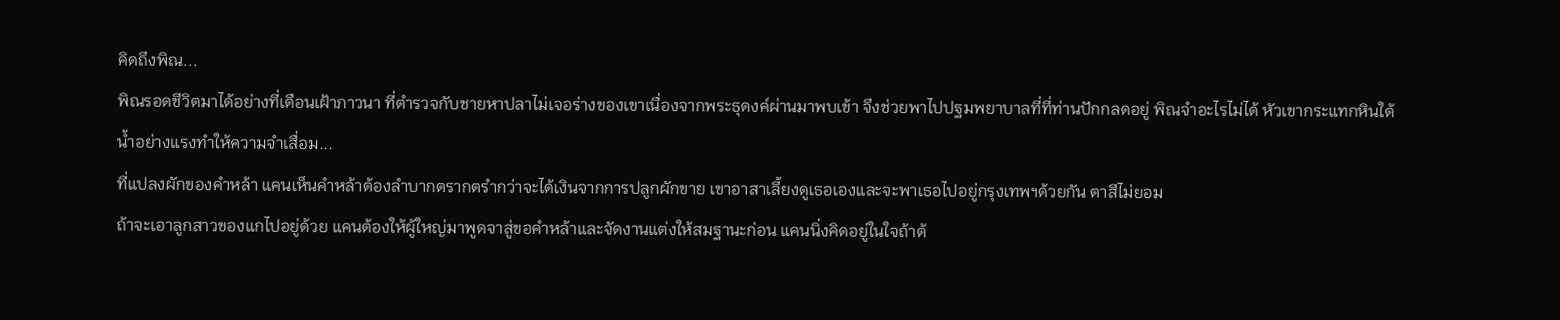คิดถึงพิณ...
พิณรอดชีวิตมาได้อย่างที่เดือนเฝ้าภาวนา ที่ตำรวจกับชายหาปลาไม่เจอร่างของเขาเนื่องจากพระธุดงค์ผ่านมาพบเข้า จึงช่วยพาไปปฐมพยาบาลที่ที่ท่านปักกลดอยู่ พิณจำอะไรไม่ได้ หัวเขากระแทกหินใต้น้ำอย่างแรงทำให้ความจำเสื่อม...
ที่แปลงผักของคำหล้า แคนเห็นคำหล้าต้องลำบากตรากตรำกว่าจะได้เงินจากการปลูกผักขาย เขาอาสาเลี้ยงดูเธอเองและจะพาเธอไปอยู่กรุงเทพฯด้วยกัน ตาสีไม่ยอม
ถ้าจะเอาลูกสาวของแกไปอยู่ด้วย แคนต้องให้ผู้ใหญ่มาพูดจาสู่ขอคำหล้าและจัดงานแต่งให้สมฐานะก่อน แคนนิ่งคิดอยู่ในใจถ้าต้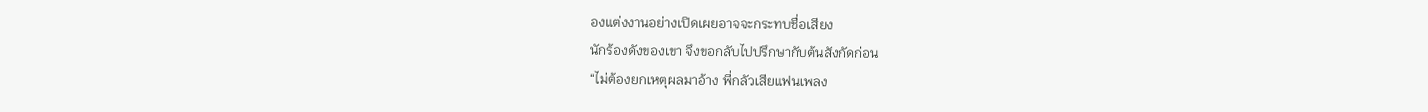องแต่งงานอย่างเปิดเผยอาจจะกระทบชื่อเสียง
นักร้องดังของเขา จึงขอกลับไปปรึกษากับต้นสังกัดก่อน
“ไม่ต้องยกเหตุผลมาอ้าง พี่กลัวเสียแฟนเพลง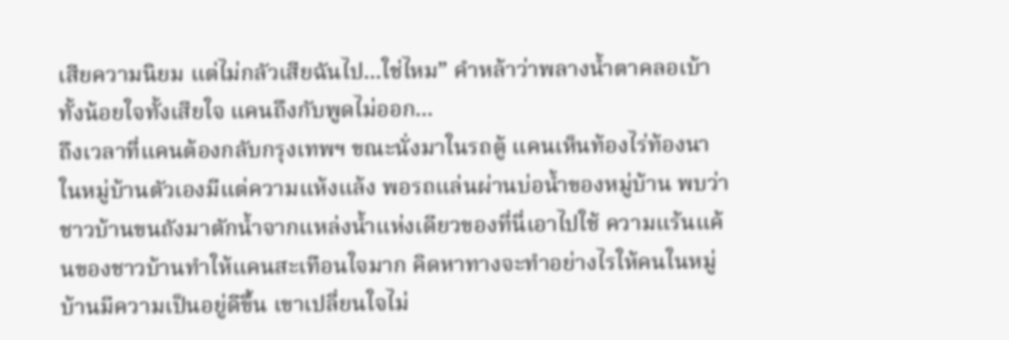เสียความนิยม แต่ไม่กลัวเสียฉันไป...ใช่ไหม” คำหล้าว่าพลางน้ำตาคลอเบ้าทั้งน้อยใจทั้งเสียใจ แคนถึงกับพูดไม่ออก...
ถึงเวลาที่แคนต้องกลับกรุงเทพฯ ขณะนั่งมาในรถตู้ แคนเห็นท้องไร่ท้องนาในหมู่บ้านตัวเองมีแต่ความแห้งแล้ง พอรถแล่นผ่านบ่อน้ำของหมู่บ้าน พบว่าชาวบ้านขนถังมาตักน้ำจากแหล่งน้ำแห่งเดียวของที่นี่เอาไปใช้ ความแร้นแค้นของชาวบ้านทำให้แคนสะเทือนใจมาก คิดหาทางจะทำอย่างไรให้คนในหมู่บ้านมีความเป็นอยู่ดีขึ้น เขาเปลี่ยนใจไม่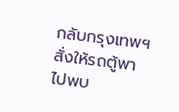กลับกรุงเทพฯ สั่งให้รถตู้พาไปพบ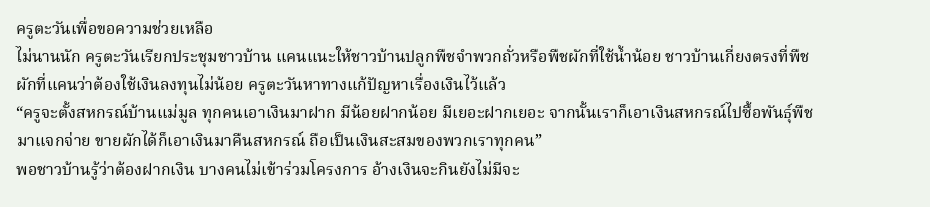ครูตะวันเพื่อขอความช่วยเหลือ
ไม่นานนัก ครูตะวันเรียกประชุมชาวบ้าน แคนแนะให้ชาวบ้านปลูกพืชจำพวกถั่วหรือพืชผักที่ใช้น้ำน้อย ชาวบ้านเกี่ยงตรงที่พืชผักที่แคนว่าต้องใช้เงินลงทุนไม่น้อย ครูตะวันหาทางแก้ปัญหาเรื่องเงินไว้แล้ว
“ครูจะตั้งสหกรณ์บ้านแม่มูล ทุกคนเอาเงินมาฝาก มีน้อยฝากน้อย มีเยอะฝากเยอะ จากนั้นเราก็เอาเงินสหกรณ์ไปซื้อพันธุ์พืชมาแจกจ่าย ขายผักได้ก็เอาเงินมาคืนสหกรณ์ ถือเป็นเงินสะสมของพวกเราทุกคน”
พอชาวบ้านรู้ว่าต้องฝากเงิน บางคนไม่เข้าร่วมโครงการ อ้างเงินจะกินยังไม่มีจะ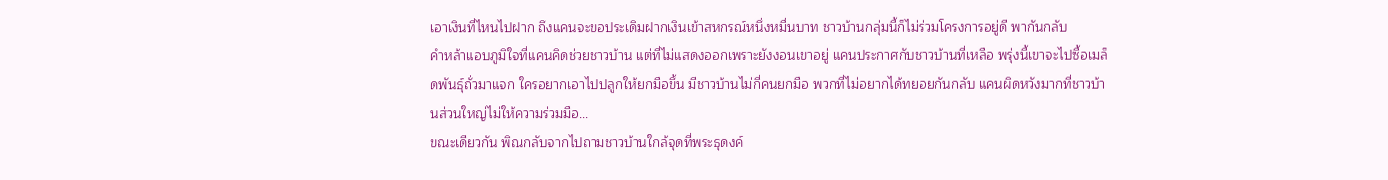เอาเงินที่ไหนไปฝาก ถึงแคนจะขอประเดิมฝากเงินเข้าสหกรณ์หนึ่งหมื่นบาท ชาวบ้านกลุ่มนี้ก็ไม่ร่วมโครงการอยู่ดี พากันกลับ
คำหล้าแอบภูมิใจที่แคนคิดช่วยชาวบ้าน แต่ที่ไม่แสดงออกเพราะยังงอนเขาอยู่ แคนประกาศกับชาวบ้านที่เหลือ พรุ่งนี้เขาจะไปซื้อเมล็ดพันธุ์ถั่วมาแจก ใครอยากเอาไปปลูกให้ยกมือขึ้น มีชาวบ้านไม่กี่คนยกมือ พวกที่ไม่อยากได้ทยอยกันกลับ แคนผิดหวังมากที่ชาวบ้านส่วนใหญ่ไม่ให้ความร่วมมือ...
ขณะเดียวกัน พิณกลับจากไปถามชาวบ้านใกล้จุดที่พระธุดงค์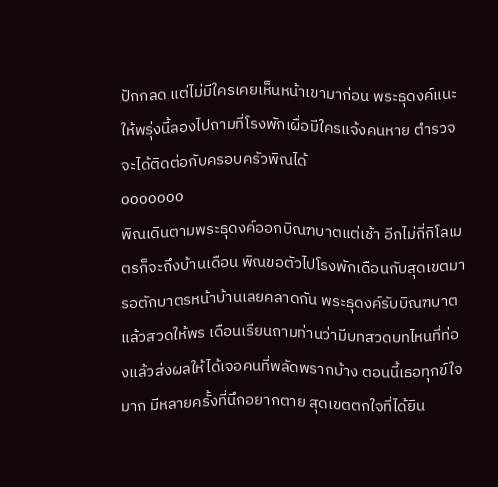ปักกลด แต่ไม่มีใครเคยเห็นหน้าเขามาก่อน พระธุดงค์แนะให้พรุ่งนี้ลองไปถามที่โรงพักเผื่อมีใครแจ้งคนหาย ตำรวจจะได้ติดต่อกับครอบครัวพิณได้
ooooooo
พิณเดินตามพระธุดงค์ออกบิณฑบาตแต่เช้า อีกไม่กี่กิโลเมตรก็จะถึงบ้านเดือน พิณขอตัวไปโรงพักเดือนกับสุดเขตมารอตักบาตรหน้าบ้านเลยคลาดกัน พระธุดงค์รับบิณฑบาตแล้วสวดให้พร เดือนเรียนถามท่านว่ามีบทสวดบทไหนที่ท่องแล้วส่งผลให้ได้เจอคนที่พลัดพรากบ้าง ตอนนี้เธอทุกข์ใจมาก มีหลายครั้งที่นึกอยากตาย สุดเขตตกใจที่ได้ยิน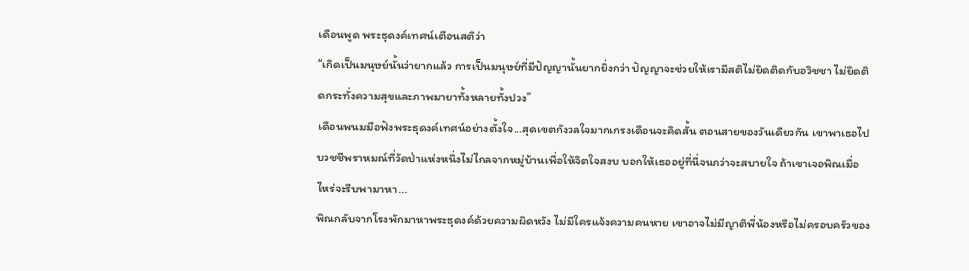เดือนพูด พระธุดงค์เทศน์เตือนสติว่า
“เกิดเป็นมนุษย์นั้นว่ายากแล้ว การเป็นมนุษย์ที่มีปัญญานั้นยากยิ่งกว่า ปัญญาจะช่วยให้เรามีสติไม่ยึดติดกับอวิชชา ไม่ยึดติดกระทั่งความสุขและภาพมายาทั้งหลายทั้งปวง”
เดือนพนมมือฟังพระธุดงค์เทศน์อย่างตั้งใจ...สุดเขตกังวลใจมากเกรงเดือนจะคิดสั้น ตอนสายของวันเดียวกัน เขาพาเธอไปบวชชีพราหมณ์ที่วัดป่าแห่งหนึ่งไม่ไกลจากหมู่บ้านเพื่อให้จิตใจสงบ บอกให้เธออยู่ที่นี่จนกว่าจะสบายใจ ถ้าเขาเจอพิณเมื่อไหร่จะรีบพามาหา...
พิณกลับจากโรงพักมาหาพระธุดงค์ด้วยความผิดหวัง ไม่มีใครแจ้งความคนหาย เขาอาจไม่มีญาติพี่น้องหรือไม่ครอบครัวของ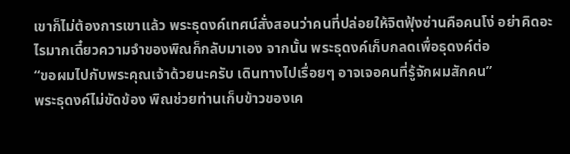เขาก็ไม่ต้องการเขาแล้ว พระธุดงค์เทศน์สั่งสอนว่าคนที่ปล่อยให้จิตฟุ้งซ่านคือคนโง่ อย่าคิดอะไรมากเดี๋ยวความจำของพิณก็กลับมาเอง จากนั้น พระธุดงค์เก็บกลดเพื่อธุดงค์ต่อ
“ขอผมไปกับพระคุณเจ้าด้วยนะครับ เดินทางไปเรื่อยๆ อาจเจอคนที่รู้จักผมสักคน”
พระธุดงค์ไม่ขัดข้อง พิณช่วยท่านเก็บข้าวของเค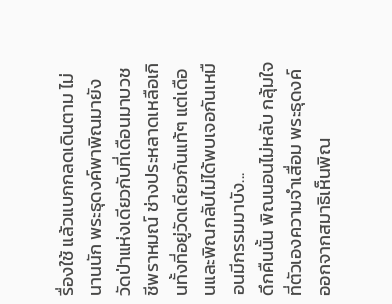รื่องใช้ แล้วแบกกลดเดินตาม ไม่นานนัก พระธุดงค์พาพิณมายังวัดป่าแห่งเดียวกับที่เดือนมาบวชชีพราหมณ์ ช่างประหลาดเหลือเกินทั้งที่อยู่วัดเดียวกันแท้ๆ แต่เดือนและพิณกลับไม่ได้พบเจอกันเหมือนมีกรรมมาบัง...
ดึกคืนนั้น พิณนอนไม่หลับ กลุ้มใจที่ตัวเองความจำเสื่อม พระธุดงค์ออกจากสมาธิเห็นพิณ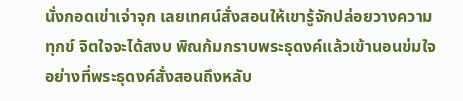นั่งกอดเข่าเจ่าจุก เลยเทศน์สั่งสอนให้เขารู้จักปล่อยวางความทุกข์ จิตใจจะได้สงบ พิณก้มกราบพระธุดงค์แล้วเข้านอนข่มใจอย่างที่พระธุดงค์สั่งสอนถึงหลับ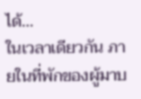ได้...
ในเวลาเดียวกัน ภายในที่พักของผู้มาบ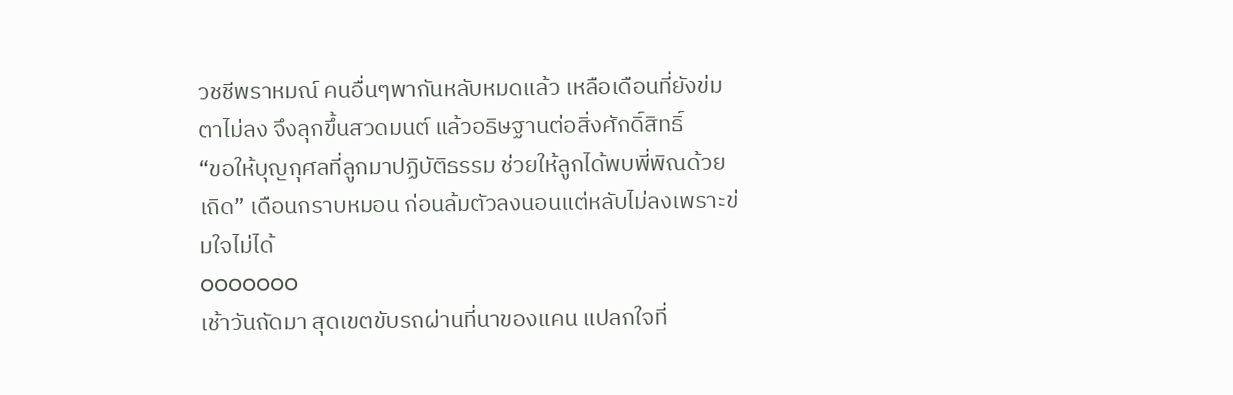วชชีพราหมณ์ คนอื่นๆพากันหลับหมดแล้ว เหลือเดือนที่ยังข่มตาไม่ลง จึงลุกขึ้นสวดมนต์ แล้วอธิษฐานต่อสิ่งศักดิ์สิทธิ์
“ขอให้บุญกุศลที่ลูกมาปฏิบัติธรรม ช่วยให้ลูกได้พบพี่พิณด้วยเถิด” เดือนกราบหมอน ก่อนล้มตัวลงนอนแต่หลับไม่ลงเพราะข่มใจไม่ได้
ooooooo
เช้าวันถัดมา สุดเขตขับรถผ่านที่นาของแคน แปลกใจที่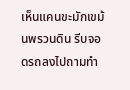เห็นแคนขะมักเขม้นพรวนดิน รีบจอดรถลงไปถามทำ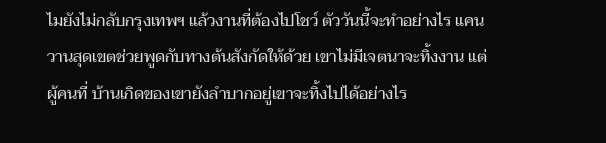ไมยังไม่กลับกรุงเทพฯ แล้วงานที่ต้องไปโชว์ ตัววันนี้จะทำอย่างไร แคนวานสุดเขตช่วยพูดกับทางต้นสังกัดให้ด้วย เขาไม่มีเจตนาจะทิ้งงาน แต่ผู้คนที่ บ้านเกิดของเขายังลำบากอยู่เขาจะทิ้งไปได้อย่างไร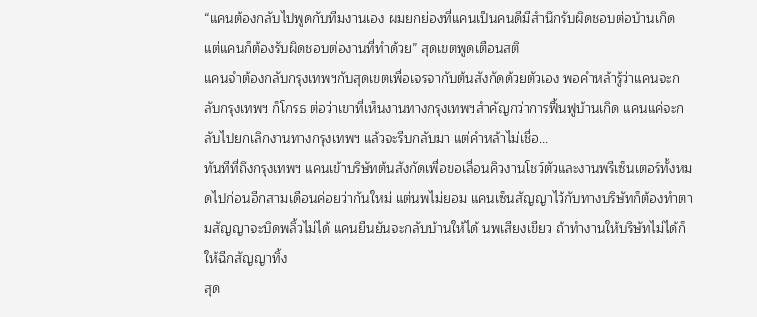“แคนต้องกลับไปพูดกับทีมงานเอง ผมยกย่องที่แคนเป็นคนดีมีสำนึกรับผิดชอบต่อบ้านเกิด แต่แคนก็ต้องรับผิดชอบต่องานที่ทำด้วย” สุดเขตพูดเตือนสติ
แคนจำต้องกลับกรุงเทพฯกับสุดเขตเพื่อเจรจากับต้นสังกัดด้วยตัวเอง พอคำหล้ารู้ว่าแคนจะกลับกรุงเทพฯ ก็โกรธ ต่อว่าเขาที่เห็นงานทางกรุงเทพฯสำคัญกว่าการฟื้นฟูบ้านเกิด แคนแค่จะกลับไปยกเลิกงานทางกรุงเทพฯ แล้วจะรีบกลับมา แต่คำหล้าไม่เชื่อ...
ทันทีที่ถึงกรุงเทพฯ แคนเข้าบริษัทต้นสังกัดเพื่อขอเลื่อนคิวงานโชว์ตัวและงานพรีเซ็นเตอร์ทั้งหมดไปก่อนอีกสามเดือนค่อยว่ากันใหม่ แต่นพไม่ยอม แคนเซ็นสัญญาไว้กับทางบริษัทก็ต้องทำตามสัญญาจะบิดพลิ้วไม่ได้ แคนยืนยันจะกลับบ้านให้ได้ นพเสียงเขียว ถ้าทำงานให้บริษัทไม่ได้ก็ให้ฉีกสัญญาทิ้ง
สุด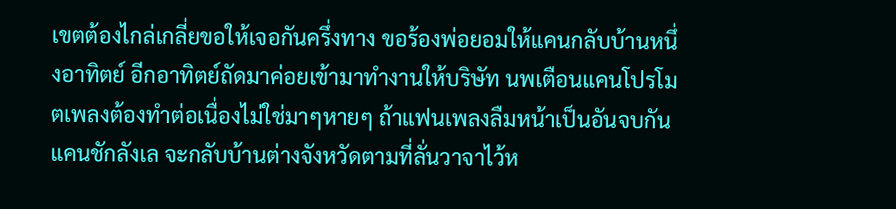เขตต้องไกล่เกลี่ยขอให้เจอกันครึ่งทาง ขอร้องพ่อยอมให้แคนกลับบ้านหนึ่งอาทิตย์ อีกอาทิตย์ถัดมาค่อยเข้ามาทำงานให้บริษัท นพเตือนแคนโปรโมตเพลงต้องทำต่อเนื่องไม่ใช่มาๆหายๆ ถ้าแฟนเพลงลืมหน้าเป็นอันจบกัน แคนชักลังเล จะกลับบ้านต่างจังหวัดตามที่ลั่นวาจาไว้ห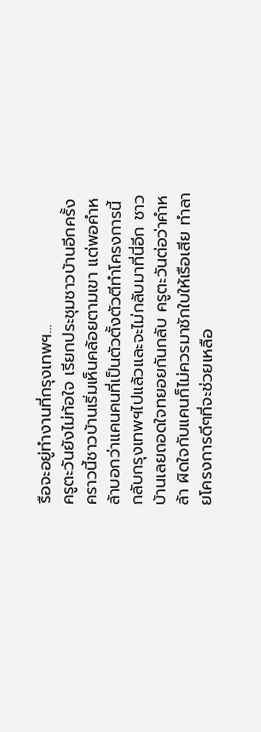รือจะอยู่ทำงานที่กรุงเทพฯ...
ครูตะวันยังไม่ท้อใจ เรียกประชุมชาวบ้านอีกครั้ง คราวนี้ชาวบ้านเริ่มเห็นคล้อยตามเขา แต่พอคำหล้าบอกว่าแคนคนที่เป็นตัวตั้งตัวตีทำโครงการนี้กลับกรุงเทพฯไปแล้วและจะไม่กลับมาที่นี่อีก ชาวบ้านเลยถอดใจทยอยกันกลับ ครูตะวันต่อว่าคำหล้า ผิดใจกับแคนก็ไม่ควรมาชักใบให้เรือเสีย ทำลายโครงการดีๆที่จะช่วยเหลือ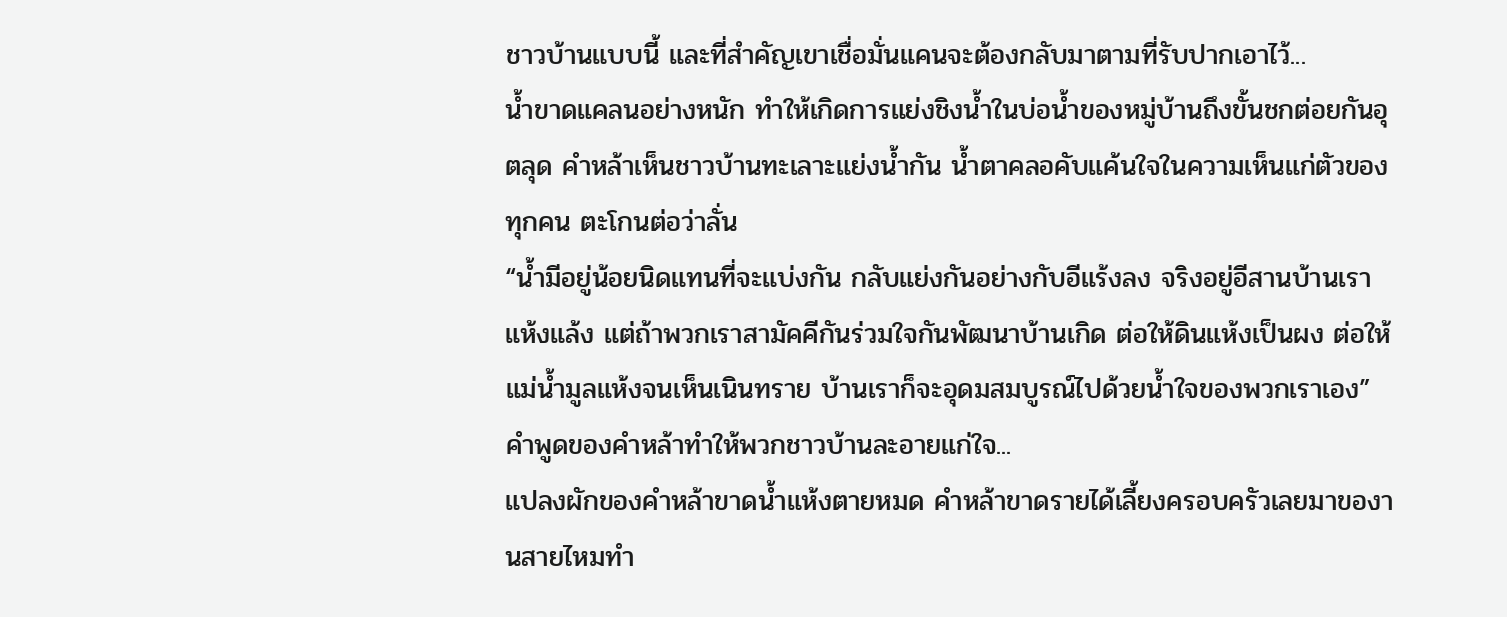ชาวบ้านแบบนี้ และที่สำคัญเขาเชื่อมั่นแคนจะต้องกลับมาตามที่รับปากเอาไว้...
น้ำขาดแคลนอย่างหนัก ทำให้เกิดการแย่งชิงน้ำในบ่อน้ำของหมู่บ้านถึงขั้นชกต่อยกันอุตลุด คำหล้าเห็นชาวบ้านทะเลาะแย่งน้ำกัน น้ำตาคลอคับแค้นใจในความเห็นแก่ตัวของทุกคน ตะโกนต่อว่าลั่น
“น้ำมีอยู่น้อยนิดแทนที่จะแบ่งกัน กลับแย่งกันอย่างกับอีแร้งลง จริงอยู่อีสานบ้านเราแห้งแล้ง แต่ถ้าพวกเราสามัคคีกันร่วมใจกันพัฒนาบ้านเกิด ต่อให้ดินแห้งเป็นผง ต่อให้แม่น้ำมูลแห้งจนเห็นเนินทราย บ้านเราก็จะอุดมสมบูรณ์ไปด้วยน้ำใจของพวกเราเอง” คำพูดของคำหล้าทำให้พวกชาวบ้านละอายแก่ใจ...
แปลงผักของคำหล้าขาดน้ำแห้งตายหมด คำหล้าขาดรายได้เลี้ยงครอบครัวเลยมาของานสายไหมทำ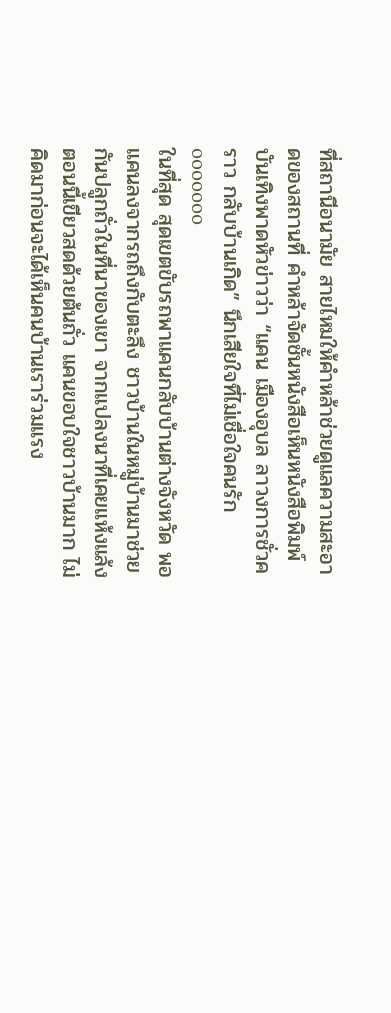ที่สถานีอนามัย สายไหมให้คำหล้าช่วยดูแลความสะอาดของสถานที่ คำหล้าจัดชั้นหนังสือเห็นหนังสือพิมพ์บันเทิงพาดหัวข่าวว่า “แคน เมืองอุบล ลาวงการชั่วคราว กลับบ้านเกิด” นึกเสียใจที่ไม่เชื่อใจคนรัก
ooooooo
ในที่สุด สุดเขตขับรถพาแคนกลับบ้านต่างจังหวัด พอแคนลงจากรถถึงกับตะลึง ชาวบ้านในหมู่บ้านมาช่วยกันปลูกถั่วในที่นาของเขา จากแปลงนาที่เคยแห้งแล้ง ตอนนี้เขียวสดด้วยต้นถั่ว แคนขอบใจชาวบ้านมาก ไม่คิดมาก่อนจะได้เห็นคนบ้านเราร่วมแรง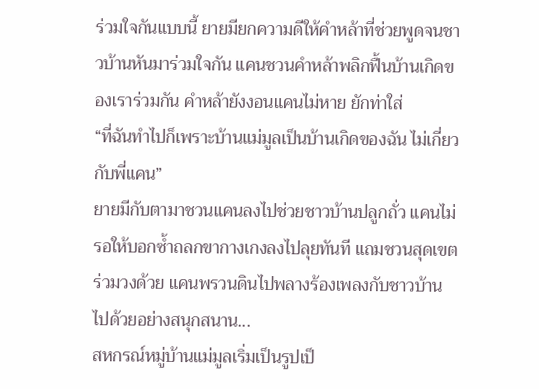ร่วมใจกันแบบนี้ ยายมียกความดีให้คำหล้าที่ช่วยพูดจนชาวบ้านหันมาร่วมใจกัน แคนชวนคำหล้าพลิกฟื้นบ้านเกิดของเราร่วมกัน คำหล้ายังงอนแคนไม่หาย ยักท่าใส่
“ที่ฉันทำไปก็เพราะบ้านแม่มูลเป็นบ้านเกิดของฉัน ไม่เกี่ยวกับพี่แคน”
ยายมีกับตามาชวนแคนลงไปช่วยชาวบ้านปลูกถั่ว แคนไม่รอให้บอกซ้ำถลกขากางเกงลงไปลุยทันที แถมชวนสุดเขตร่วมวงด้วย แคนพรวนดินไปพลางร้องเพลงกับชาวบ้านไปด้วยอย่างสนุกสนาน...
สหกรณ์หมู่บ้านแม่มูลเริ่มเป็นรูปเป็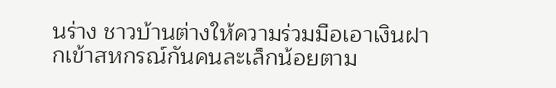นร่าง ชาวบ้านต่างให้ความร่วมมือเอาเงินฝากเข้าสหกรณ์กันคนละเล็กน้อยตาม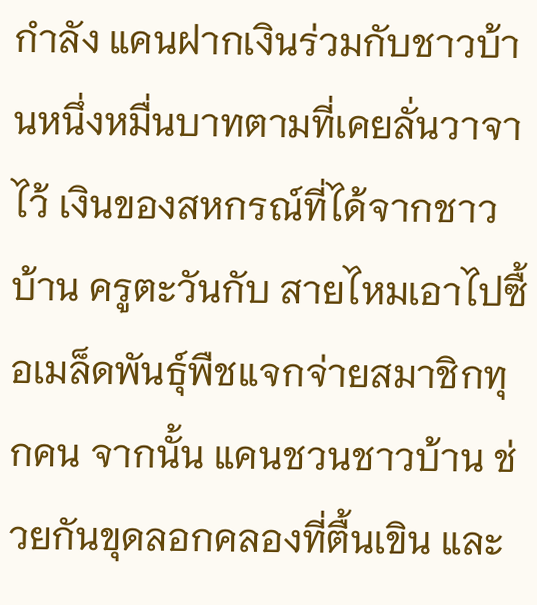กำลัง แคนฝากเงินร่วมกับชาวบ้านหนึ่งหมื่นบาทตามที่เคยลั่นวาจาไว้ เงินของสหกรณ์ที่ได้จากชาวบ้าน ครูตะวันกับ สายไหมเอาไปซื้อเมล็ดพันธุ์พืชแจกจ่ายสมาชิกทุกคน จากนั้น แคนชวนชาวบ้าน ช่วยกันขุดลอกคลองที่ตื้นเขิน และ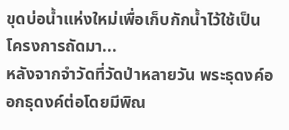ขุดบ่อน้ำแห่งใหม่เพื่อเก็บกักน้ำไว้ใช้เป็นโครงการถัดมา...
หลังจากจำวัดที่วัดป่าหลายวัน พระธุดงค์ออกธุดงค์ต่อโดยมีพิณ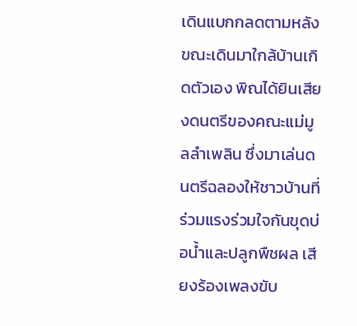เดินแบกกลดตามหลัง ขณะเดินมาใกล้บ้านเกิดตัวเอง พิณได้ยินเสียงดนตรีของคณะแม่มูลลำเพลิน ซึ่งมาเล่นดนตรีฉลองให้ชาวบ้านที่ร่วมแรงร่วมใจกันขุดบ่อน้ำและปลูกพืชผล เสียงร้องเพลงขับ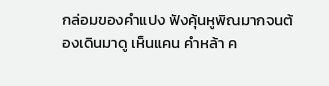กล่อมของคำแปง ฟังคุ้นหูพิณมากจนต้องเดินมาดู เห็นแคน คำหล้า ค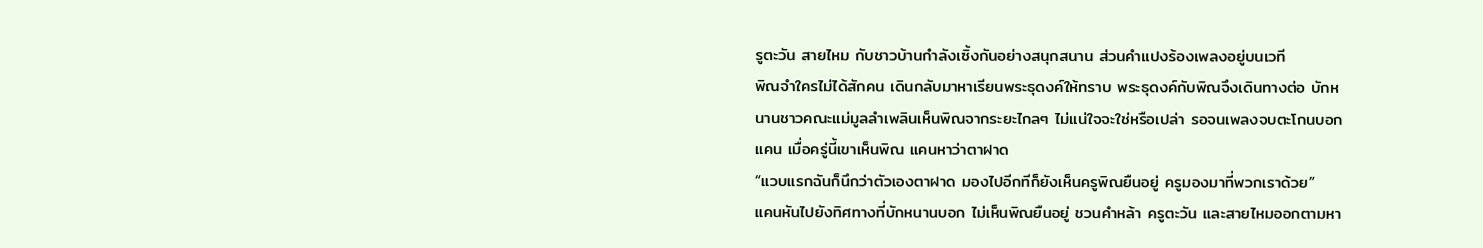รูตะวัน สายไหม กับชาวบ้านกำลังเซิ้งกันอย่างสนุกสนาน ส่วนคำแปงร้องเพลงอยู่บนเวที
พิณจำใครไม่ได้สักคน เดินกลับมาหาเรียนพระธุดงค์ให้ทราบ พระธุดงค์กับพิณจึงเดินทางต่อ บักหนานชาวคณะแม่มูลลำเพลินเห็นพิณจากระยะไกลๆ ไม่แน่ใจจะใช่หรือเปล่า รอจนเพลงจบตะโกนบอกแคน เมื่อครู่นี้เขาเห็นพิณ แคนหาว่าตาฝาด
“แวบแรกฉันก็นึกว่าตัวเองตาฝาด มองไปอีกทีก็ยังเห็นครูพิณยืนอยู่ ครูมองมาที่พวกเราด้วย”
แคนหันไปยังทิศทางที่บักหนานบอก ไม่เห็นพิณยืนอยู่ ชวนคำหล้า ครูตะวัน และสายไหมออกตามหา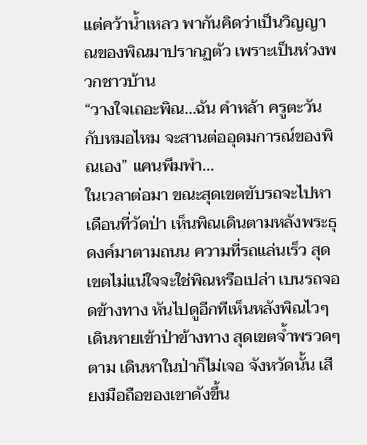แต่คว้าน้ำเหลว พากันคิดว่าเป็นวิญญาณของพิณมาปรากฏตัว เพราะเป็นห่วงพวกชาวบ้าน
“วางใจเถอะพิณ...ฉัน คำหล้า ครูตะวันกับหมอไหม จะสานต่ออุดมการณ์ของพิณเอง” แคนพึมพำ...
ในเวลาต่อมา ขณะสุดเขตขับรถจะไปหาเดือนที่วัดป่า เห็นพิณเดินตามหลังพระธุดงค์มาตามถนน ความที่รถแล่นเร็ว สุดเขตไม่แน่ใจจะใช่พิณหรือเปล่า เบนรถจอดข้างทาง หันไปดูอีกทีเห็นหลังพิณไวๆเดินหายเข้าป่าข้างทาง สุดเขตจ้ำพรวดๆ ตาม เดินหาในป่าก็ไม่เจอ จังหวัดนั้น เสียงมือถือของเขาดังขึ้น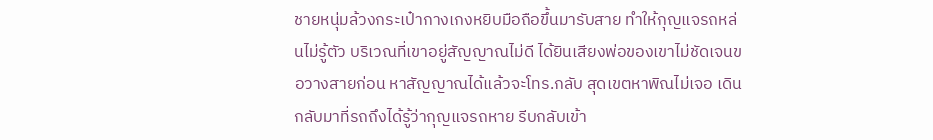ชายหนุ่มล้วงกระเป๋ากางเกงหยิบมือถือขึ้นมารับสาย ทำให้กุญแจรถหล่นไม่รู้ตัว บริเวณที่เขาอยู่สัญญาณไม่ดี ได้ยินเสียงพ่อของเขาไม่ชัดเจนขอวางสายก่อน หาสัญญาณได้แล้วจะโทร.กลับ สุดเขตหาพิณไม่เจอ เดินกลับมาที่รถถึงได้รู้ว่ากุญแจรถหาย รีบกลับเข้า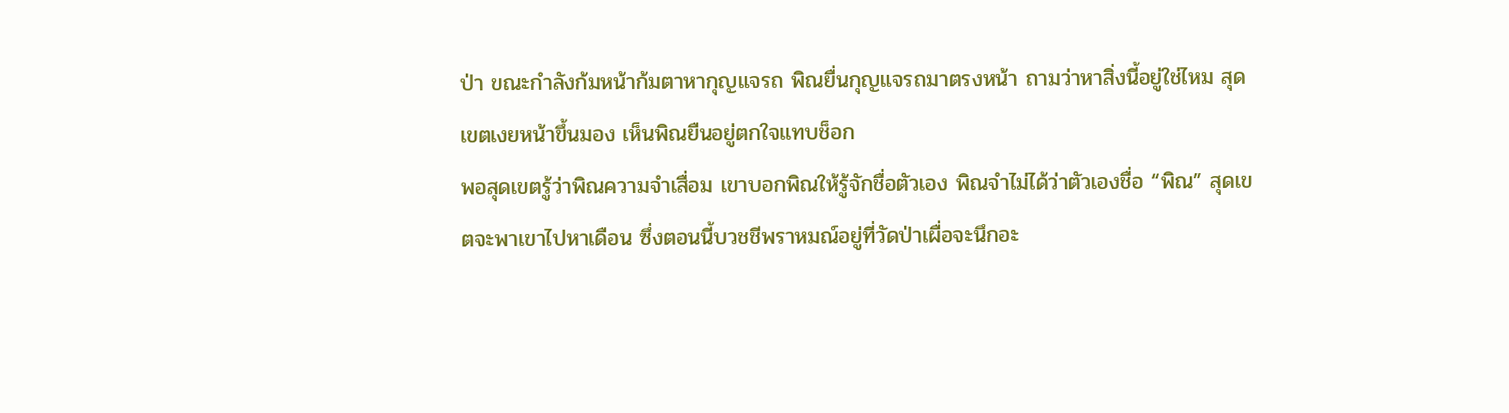ป่า ขณะกำลังก้มหน้าก้มตาหากุญแจรถ พิณยื่นกุญแจรถมาตรงหน้า ถามว่าหาสิ่งนี้อยู่ใช่ไหม สุดเขตเงยหน้าขึ้นมอง เห็นพิณยืนอยู่ตกใจแทบช็อก
พอสุดเขตรู้ว่าพิณความจำเสื่อม เขาบอกพิณให้รู้จักชื่อตัวเอง พิณจำไม่ได้ว่าตัวเองชื่อ “พิณ” สุดเขตจะพาเขาไปหาเดือน ซึ่งตอนนี้บวชชีพราหมณ์อยู่ที่วัดป่าเผื่อจะนึกอะ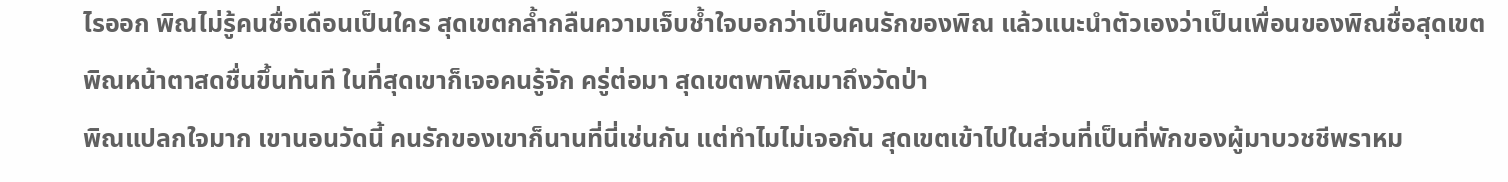ไรออก พิณไม่รู้คนชื่อเดือนเป็นใคร สุดเขตกล้ำกลืนความเจ็บช้ำใจบอกว่าเป็นคนรักของพิณ แล้วแนะนำตัวเองว่าเป็นเพื่อนของพิณชื่อสุดเขต พิณหน้าตาสดชื่นขึ้นทันที ในที่สุดเขาก็เจอคนรู้จัก ครู่ต่อมา สุดเขตพาพิณมาถึงวัดป่า
พิณแปลกใจมาก เขานอนวัดนี้ คนรักของเขาก็นานที่นี่เช่นกัน แต่ทำไมไม่เจอกัน สุดเขตเข้าไปในส่วนที่เป็นที่พักของผู้มาบวชชีพราหม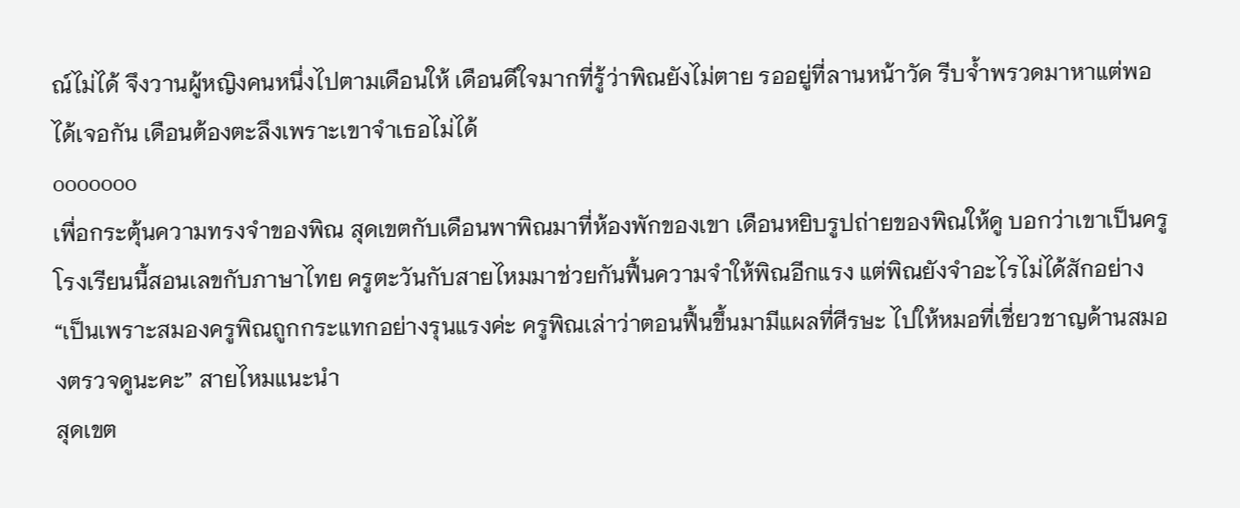ณ์ไม่ได้ จึงวานผู้หญิงคนหนึ่งไปตามเดือนให้ เดือนดีใจมากที่รู้ว่าพิณยังไม่ตาย รออยู่ที่ลานหน้าวัด รีบจ้ำพรวดมาหาแต่พอได้เจอกัน เดือนต้องตะลึงเพราะเขาจำเธอไม่ได้
ooooooo
เพื่อกระตุ้นความทรงจำของพิณ สุดเขตกับเดือนพาพิณมาที่ห้องพักของเขา เดือนหยิบรูปถ่ายของพิณให้ดู บอกว่าเขาเป็นครูโรงเรียนนี้สอนเลขกับภาษาไทย ครูตะวันกับสายไหมมาช่วยกันฟื้นความจำให้พิณอีกแรง แต่พิณยังจำอะไรไม่ได้สักอย่าง
“เป็นเพราะสมองครูพิณถูกกระแทกอย่างรุนแรงค่ะ ครูพิณเล่าว่าตอนฟื้นขึ้นมามีแผลที่ศีรษะ ไปให้หมอที่เชี่ยวชาญด้านสมองตรวจดูนะคะ” สายไหมแนะนำ
สุดเขต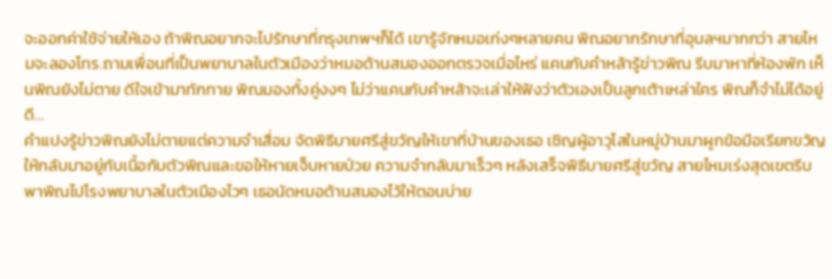จะออกค่าใช้จ่ายให้เอง ถ้าพิณอยากจะไปรักษาที่กรุงเทพฯก็ได้ เขารู้จักหมอเก่งๆหลายคน พิณอยากรักษาที่อุบลฯมากกว่า สายไหมจะลองโทร.ถามเพื่อนที่เป็นพยาบาลในตัวเมืองว่าหมอด้านสมองออกตรวจเมื่อไหร่ แคนกับคำหล้ารู้ข่าวพิณ รีบมาหาที่ห้องพัก เห็นพิณยังไม่ตาย ดีใจเข้ามาทักทาย พิณมองทั้งคู่งงๆ ไม่ว่าแคนกับคำหล้าจะเล่าให้ฟังว่าตัวเองเป็นลูกเต้าเหล่าใคร พิณก็จำไม่ได้อยู่ดี...
คำแปงรู้ข่าวพิณยังไม่ตายแต่ความจำเสื่อม จัดพิธีบายศรีสู่ขวัญให้เขาที่บ้านของเธอ เชิญผู้อาวุโสในหมู่บ้านมาผูกข้อมือเรียกขวัญให้กลับมาอยู่กับเนื้อกับตัวพิณและขอให้หายเจ็บหายป่วย ความจำกลับมาเร็วๆ หลังเสร็จพิธีบายศรีสู่ขวัญ สายไหมเร่งสุดเขตรีบพาพิณไปโรงพยาบาลในตัวเมืองไวๆ เธอนัดหมอด้านสมองไว้ให้ตอนบ่าย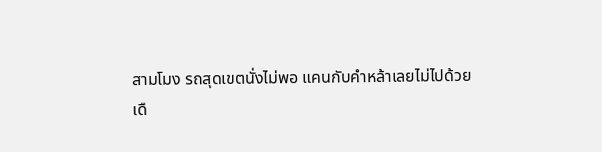สามโมง รถสุดเขตนั่งไม่พอ แคนกับคำหล้าเลยไม่ไปด้วย
เดื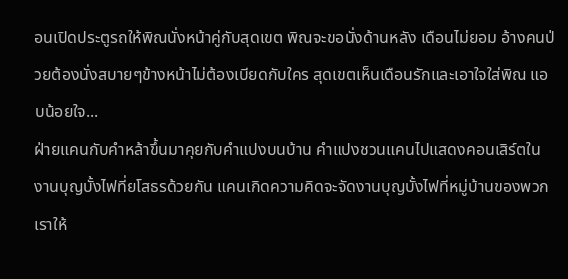อนเปิดประตูรถให้พิณนั่งหน้าคู่กับสุดเขต พิณจะขอนั่งด้านหลัง เดือนไม่ยอม อ้างคนป่วยต้องนั่งสบายๆข้างหน้าไม่ต้องเบียดกับใคร สุดเขตเห็นเดือนรักและเอาใจใส่พิณ แอบน้อยใจ...
ฝ่ายแคนกับคำหล้าขึ้นมาคุยกับคำแปงบนบ้าน คำแปงชวนแคนไปแสดงคอนเสิร์ตในงานบุญบั้งไฟที่ยโสธรด้วยกัน แคนเกิดความคิดจะจัดงานบุญบั้งไฟที่หมู่บ้านของพวกเราให้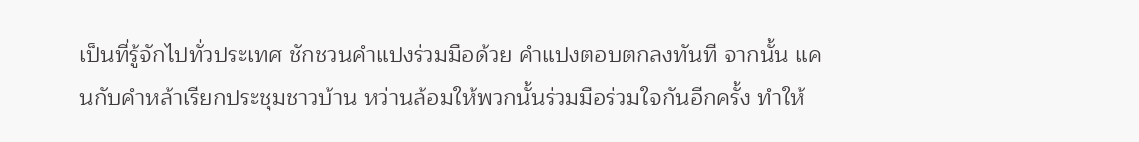เป็นที่รู้จักไปทั่วประเทศ ชักชวนคำแปงร่วมมือด้วย คำแปงตอบตกลงทันที จากนั้น แคนกับคำหล้าเรียกประชุมชาวบ้าน หว่านล้อมให้พวกนั้นร่วมมือร่วมใจกันอีกครั้ง ทำให้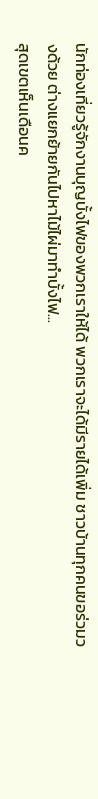นักท่องเที่ยวรู้จักงานบุญบั้งไฟของพวกเราให้ได้ พวกเราจะได้มีรายได้เพิ่ม ชาวบ้านทุกคนขอร่วมวงด้วย ต่างแยกย้ายกันไปหาไม้ไผ่มาทำบั้งไฟ...
สุดเขตเห็นเดือนค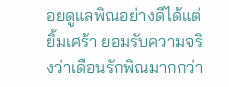อยดูแลพิณอย่างดีได้แต่ยิ้มเศร้า ยอมรับความจริงว่าเดือนรักพิณมากกว่า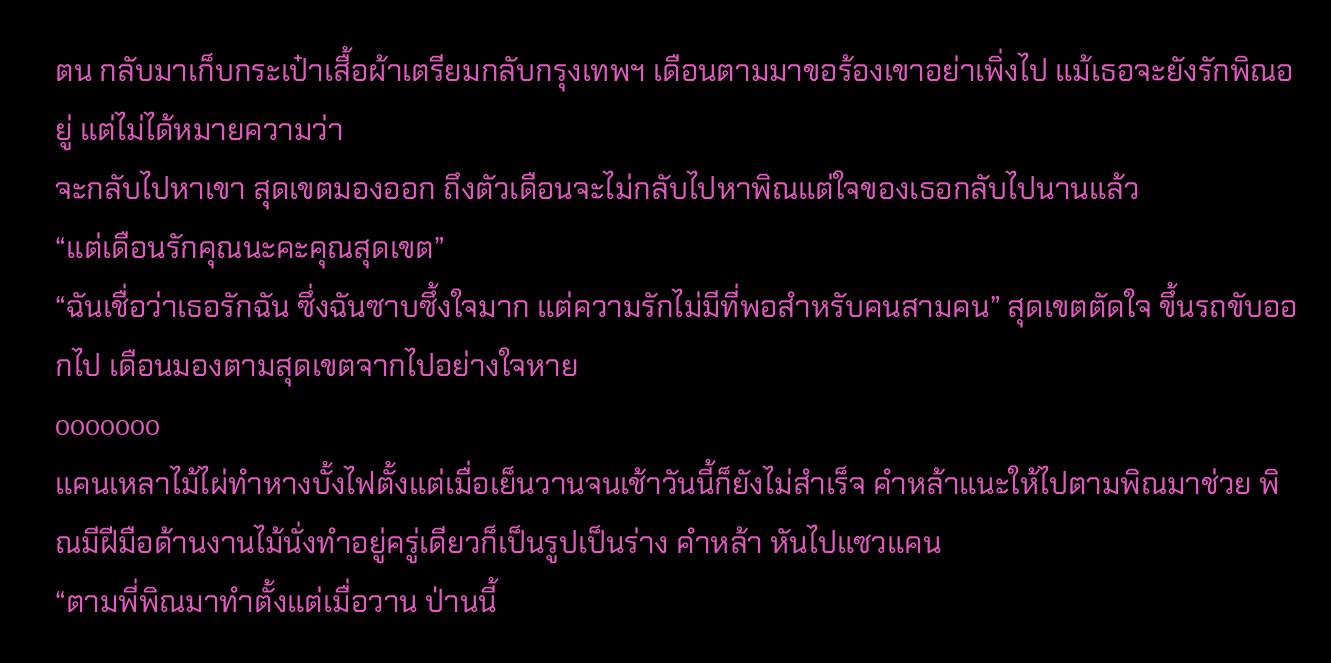ตน กลับมาเก็บกระเป๋าเสื้อผ้าเตรียมกลับกรุงเทพฯ เดือนตามมาขอร้องเขาอย่าเพิ่งไป แม้เธอจะยังรักพิณอยู่ แต่ไม่ได้หมายความว่า
จะกลับไปหาเขา สุดเขตมองออก ถึงตัวเดือนจะไม่กลับไปหาพิณแต่ใจของเธอกลับไปนานแล้ว
“แต่เดือนรักคุณนะคะคุณสุดเขต”
“ฉันเชื่อว่าเธอรักฉัน ซึ่งฉันซาบซึ้งใจมาก แต่ความรักไม่มีที่พอสำหรับคนสามคน” สุดเขตตัดใจ ขึ้นรถขับออกไป เดือนมองตามสุดเขตจากไปอย่างใจหาย
ooooooo
แคนเหลาไม้ไผ่ทำหางบั้งไฟตั้งแต่เมื่อเย็นวานจนเช้าวันนี้ก็ยังไม่สำเร็จ คำหล้าแนะให้ไปตามพิณมาช่วย พิณมีฝีมือด้านงานไม้นั่งทำอยู่ครู่เดียวก็เป็นรูปเป็นร่าง คำหล้า หันไปแซวแคน
“ตามพี่พิณมาทำตั้งแต่เมื่อวาน ป่านนี้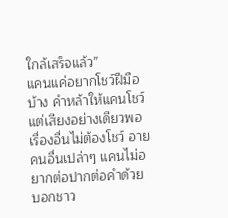ใกล้เสร็จแล้ว”
แคนแค่อยากโชว์ฝีมือบ้าง คำหล้าให้แคนโชว์แต่เสียงอย่างเดียวพอเรื่องอื่นไม่ต้องโชว์ อายคนอื่นเปล่าๆ แคนไม่อยากต่อปากต่อคำด้วย บอกชาว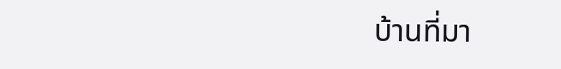บ้านที่มา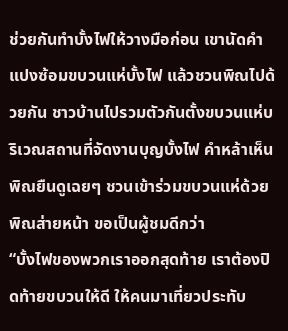ช่วยกันทำบั้งไฟให้วางมือก่อน เขานัดคำแปงซ้อมขบวนแห่บั้งไฟ แล้วชวนพิณไปด้วยกัน ชาวบ้านไปรวมตัวกันตั้งขบวนแห่บริเวณสถานที่จัดงานบุญบั้งไฟ คำหล้าเห็นพิณยืนดูเฉยๆ ชวนเข้าร่วมขบวนแห่ด้วย พิณส่ายหน้า ขอเป็นผู้ชมดีกว่า
“บั้งไฟของพวกเราออกสุดท้าย เราต้องปิดท้ายขบวนให้ดี ให้คนมาเที่ยวประทับ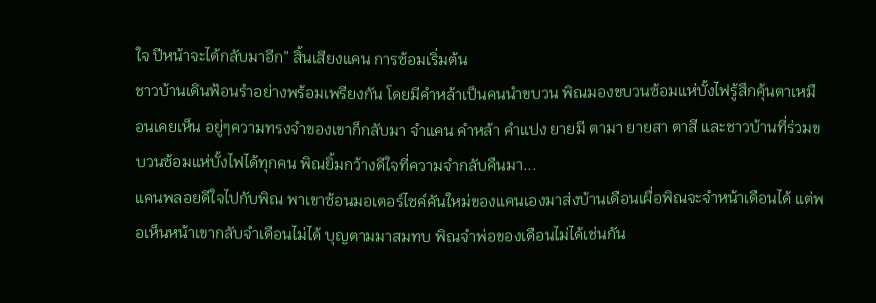ใจ ปีหน้าจะได้กลับมาอีก” สิ้นเสียงแคน การซ้อมเริ่มต้น
ชาวบ้านเดินฟ้อนรำอย่างพร้อมเพรียงกัน โดยมีคำหล้าเป็นคนนำขบวน พิณมองขบวนซ้อมแห่บั้งไฟรู้สึกคุ้นตาเหมือนเคยเห็น อยู่ๆความทรงจำของเขาก็กลับมา จำแคน คำหล้า คำแปง ยายมี ตามา ยายสา ตาสี และชาวบ้านที่ร่วมขบวนซ้อมแห่บั้งไฟได้ทุกคน พิณยิ้มกว้างดีใจที่ความจำกลับคืนมา...
แคนพลอยดีใจไปกับพิณ พาเขาซ้อนมอเตอร์ไซค์คันใหม่ของแคนเองมาส่งบ้านเดือนเผื่อพิณจะจำหน้าเดือนได้ แต่พอเห็นหน้าเขากลับจำเดือนไม่ได้ บุญตามมาสมทบ พิณจำพ่อของเดือนไม่ได้เช่นกัน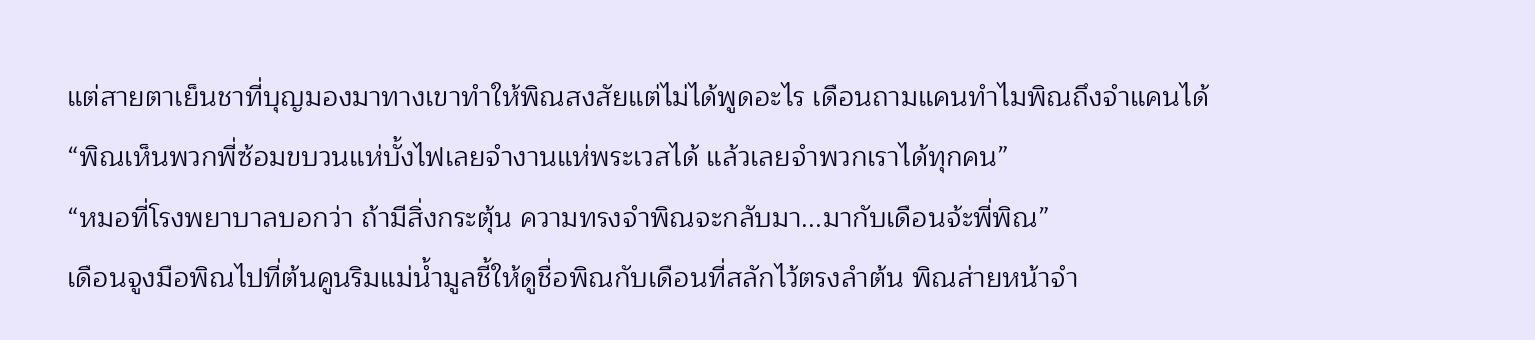แต่สายตาเย็นชาที่บุญมองมาทางเขาทำให้พิณสงสัยแต่ไม่ได้พูดอะไร เดือนถามแคนทำไมพิณถึงจำแคนได้
“พิณเห็นพวกพี่ซ้อมขบวนแห่บั้งไฟเลยจำงานแห่พระเวสได้ แล้วเลยจำพวกเราได้ทุกคน”
“หมอที่โรงพยาบาลบอกว่า ถ้ามีสิ่งกระตุ้น ความทรงจำพิณจะกลับมา...มากับเดือนจ้ะพี่พิณ”
เดือนจูงมือพิณไปที่ต้นคูนริมแม่น้ำมูลชี้ให้ดูชื่อพิณกับเดือนที่สลักไว้ตรงลำต้น พิณส่ายหน้าจำ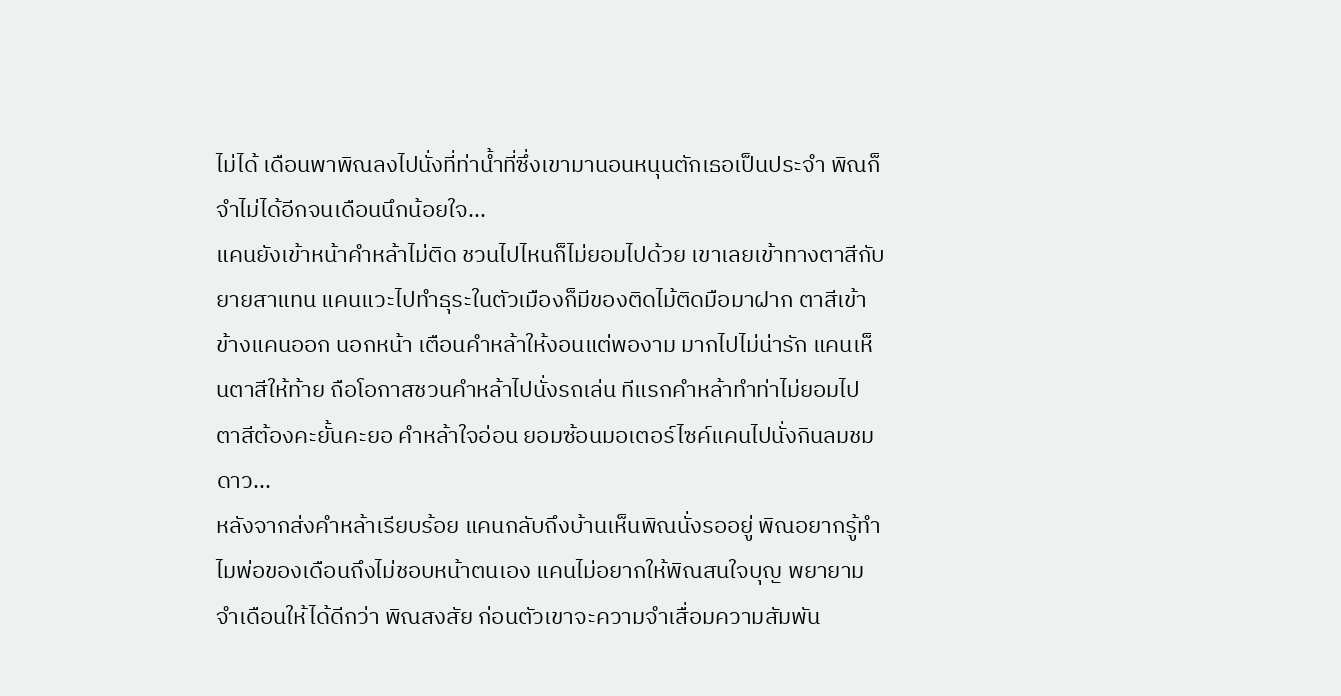ไม่ได้ เดือนพาพิณลงไปนั่งที่ท่าน้ำที่ซึ่งเขามานอนหนุนตักเธอเป็นประจำ พิณก็จำไม่ได้อีกจนเดือนนึกน้อยใจ...
แคนยังเข้าหน้าคำหล้าไม่ติด ชวนไปไหนก็ไม่ยอมไปด้วย เขาเลยเข้าทางตาสีกับยายสาแทน แคนแวะไปทำธุระในตัวเมืองก็มีของติดไม้ติดมือมาฝาก ตาสีเข้าข้างแคนออก นอกหน้า เตือนคำหล้าให้งอนแต่พองาม มากไปไม่น่ารัก แคนเห็นตาสีให้ท้าย ถือโอกาสชวนคำหล้าไปนั่งรถเล่น ทีแรกคำหล้าทำท่าไม่ยอมไป ตาสีต้องคะยั้นคะยอ คำหล้าใจอ่อน ยอมซ้อนมอเตอร์ไซค์แคนไปนั่งกินลมชมดาว...
หลังจากส่งคำหล้าเรียบร้อย แคนกลับถึงบ้านเห็นพิณนั่งรออยู่ พิณอยากรู้ทำไมพ่อของเดือนถึงไม่ชอบหน้าตนเอง แคนไม่อยากให้พิณสนใจบุญ พยายามจำเดือนให้ได้ดีกว่า พิณสงสัย ก่อนตัวเขาจะความจำเสื่อมความสัมพัน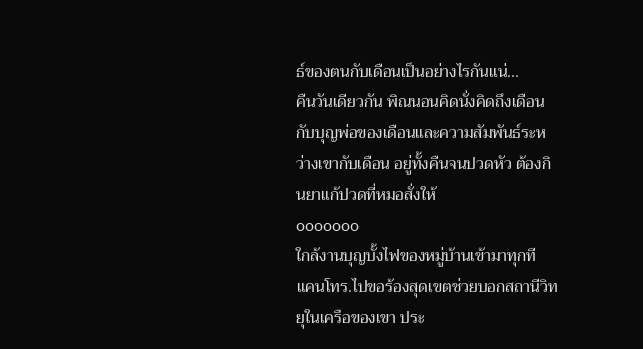ธ์ของตนกับเดือนเป็นอย่างไรกันแน่...
คืนวันเดียวกัน พิณนอนคิดนั่งคิดถึงเดือนกับบุญพ่อของเดือนและความสัมพันธ์ระหว่างเขากับเดือน อยู่ทั้งคืนจนปวดหัว ต้องกินยาแก้ปวดที่หมอสั่งให้
ooooooo
ใกล้งานบุญบั้งไฟของหมู่บ้านเข้ามาทุกที แคนโทร.ไปขอร้องสุดเขตช่วยบอกสถานีวิทยุในเครือของเขา ประ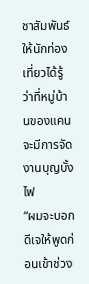ชาสัมพันธ์ให้นักท่องเที่ยวได้รู้ว่าที่หมู่บ้านของแคนจะมีการจัดงานบุญบั้งไฟ
“ผมจะบอกดีเจให้พูดก่อนเข้าช่วง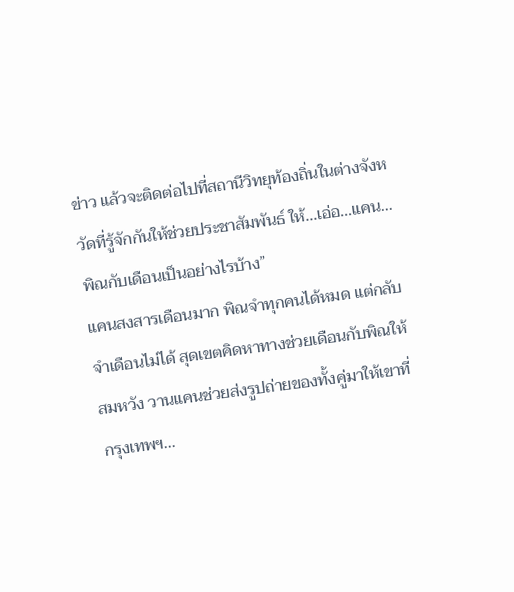ข่าว แล้วจะติดต่อไปที่สถานีวิทยุท้องถิ่นในต่างจังหวัดที่รู้จักกันให้ช่วยประชาสัมพันธ์ ให้...เอ่อ...แคน...พิณกับเดือนเป็นอย่างไรบ้าง”
แคนสงสารเดือนมาก พิณจำทุกคนได้หมด แต่กลับจำเดือนไม่ได้ สุดเขตคิดหาทางช่วยเดือนกับพิณให้สมหวัง วานแคนช่วยส่งรูปถ่ายของทั้งคู่มาให้เขาที่กรุงเทพฯ...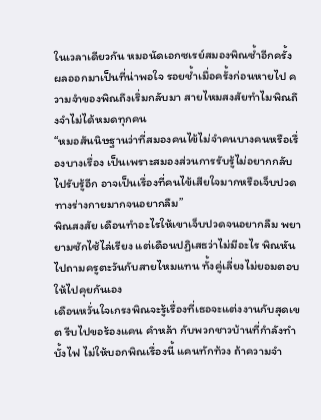ในเวลาเดียวกัน หมอนัดเอกซเรย์สมองพิณซ้ำอีกครั้ง ผลออกมาเป็นที่น่าพอใจ รอยช้ำเมื่อครั้งก่อนหายไป ความจำของพิณถึงเริ่มกลับมา สายไหมสงสัยทำไมพิณถึงจำไม่ได้หมดทุกคน
“หมอสันนิษฐานว่าที่สมองคนไข้ไม่จำคนบางคนหรือเรื่องบางเรื่อง เป็นเพราะสมองส่วนการรับรู้ไม่อยากกลับไปรับรู้อีก อาจเป็นเรื่องที่คนไข้เสียใจมากหรือเจ็บปวดทางร่างกายมากจนอยากลืม”
พิณสงสัย เดือนทำอะไรให้เขาเจ็บปวดจนอยากลืม พยายามซักไซ้ไล่เรียง แต่เดือนปฏิเสธว่าไม่มีอะไร พิณหันไปถามครูตะวันกับสายไหมแทน ทั้งคู่เลี่ยงไม่ยอมตอบให้ไปคุยกันเอง
เดือนหวั่นใจเกรงพิณจะรู้เรื่องที่เธอจะแต่งงานกับสุดเขต รีบไปขอร้องแคน คำหล้า กับพวกชาวบ้านที่กำลังทำบั้งไฟ ไม่ให้บอกพิณเรื่องนี้ แคนทักท้วง ถ้าความจำ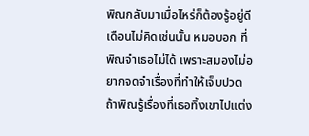พิณกลับมาเมื่อไหร่ก็ต้องรู้อยู่ดี เดือนไม่คิดเช่นนั้น หมอบอก ที่พิณจำเธอไม่ได้ เพราะสมองไม่อยากจดจำเรื่องที่ทำให้เจ็บปวด ถ้าพิณรู้เรื่องที่เธอทิ้งเขาไปแต่ง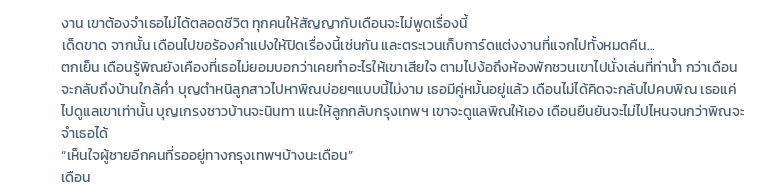งาน เขาต้องจำเธอไม่ได้ตลอดชีวิต ทุกคนให้สัญญากับเดือนจะไม่พูดเรื่องนี้
เด็ดขาด จากนั้น เดือนไปขอร้องคำแปงให้ปิดเรื่องนี้เช่นกัน และตระเวนเก็บการ์ดแต่งงานที่แจกไปทั้งหมดคืน...
ตกเย็น เดือนรู้พิณยังเคืองที่เธอไม่ยอมบอกว่าเคยทำอะไรให้เขาเสียใจ ตามไปง้อถึงห้องพักชวนเขาไปนั่งเล่นที่ท่าน้ำ กว่าเดือนจะกลับถึงบ้านใกล้ค่ำ บุญตำหนิลูกสาวไปหาพิณบ่อยๆแบบนี้ไม่งาม เธอมีคู่หมั้นอยู่แล้ว เดือนไม่ได้คิดจะกลับไปคบพิณ เธอแค่ไปดูแลเขาเท่านั้น บุญเกรงชาวบ้านจะนินทา แนะให้ลูกกลับกรุงเทพฯ เขาจะดูแลพิณให้เอง เดือนยืนยันจะไม่ไปไหนจนกว่าพิณจะจำเธอได้
“เห็นใจผู้ชายอีกคนที่รออยู่ทางกรุงเทพฯบ้างนะเดือน”
เดือน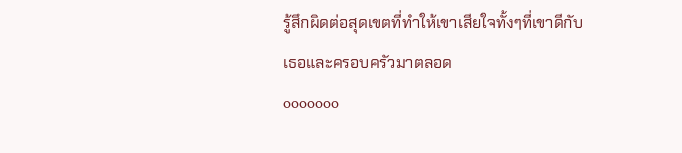รู้สึกผิดต่อสุดเขตที่ทำให้เขาเสียใจทั้งๆที่เขาดีกับเธอและครอบครัวมาตลอด
ooooooo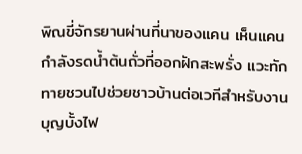พิณขี่จักรยานผ่านที่นาของแคน เห็นแคนกำลังรดน้ำต้นถั่วที่ออกฝักสะพรั่ง แวะทักทายชวนไปช่วยชาวบ้านต่อเวทีสำหรับงานบุญบั้งไฟ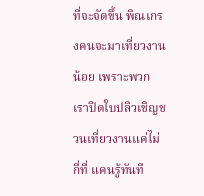ที่จะจัดขึ้น พิณเกรงคนจะมาเที่ยวงานน้อย เพราะพวกเราปิดใบปลิวเชิญชวนเที่ยวงานแค่ไม่กี่ที่ แคนรู้ทันที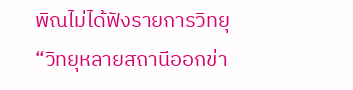พิณไม่ได้ฟังรายการวิทยุ
“วิทยุหลายสถานีออกข่า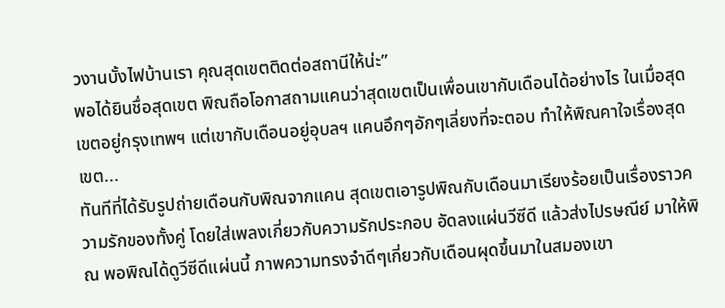วงานบั้งไฟบ้านเรา คุณสุดเขตติดต่อสถานีให้น่ะ”
พอได้ยินชื่อสุดเขต พิณถือโอกาสถามแคนว่าสุดเขตเป็นเพื่อนเขากับเดือนได้อย่างไร ในเมื่อสุดเขตอยู่กรุงเทพฯ แต่เขากับเดือนอยู่อุบลฯ แคนอึกๆอักๆเลี่ยงที่จะตอบ ทำให้พิณคาใจเรื่องสุดเขต...
ทันทีที่ได้รับรูปถ่ายเดือนกับพิณจากแคน สุดเขตเอารูปพิณกับเดือนมาเรียงร้อยเป็นเรื่องราวความรักของทั้งคู่ โดยใส่เพลงเกี่ยวกับความรักประกอบ อัดลงแผ่นวีซีดี แล้วส่งไปรษณีย์ มาให้พิณ พอพิณได้ดูวีซีดีแผ่นนี้ ภาพความทรงจำดีๆเกี่ยวกับเดือนผุดขึ้นมาในสมองเขา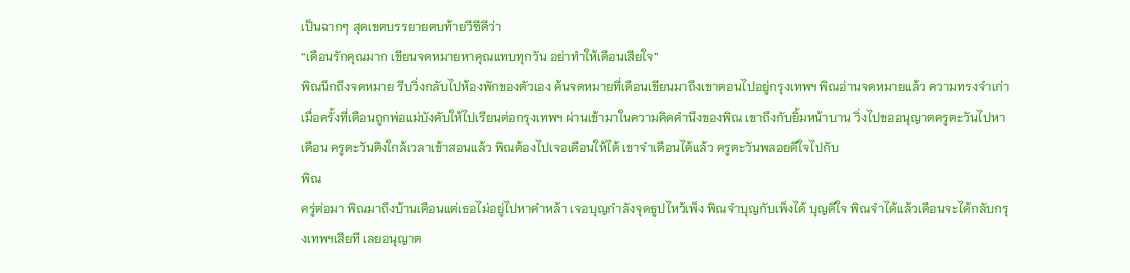เป็นฉากๆ สุดเขตบรรยายตบท้ายวีซีดีว่า
“เดือนรักคุณมาก เขียนจดหมายหาคุณแทบทุกวัน อย่าทำให้เดือนเสียใจ”
พิณนึกถึงจดหมาย รีบวิ่งกลับไปห้องพักของตัวเอง ค้นจดหมายที่เดือนเขียนมาถึงเขาตอนไปอยู่กรุงเทพฯ พิณอ่านจดหมายแล้ว ความทรงจำเก่าเมื่อครั้งที่เดือนถูกพ่อแม่บังคับให้ไปเรียนต่อกรุงเทพฯ ผ่านเข้ามาในความคิดคำนึงของพิณ เขาถึงกับยิ้มหน้าบาน วิ่งไปขออนุญาตครูตะวันไปหาเดือน ครูตะวันติงใกล้เวลาเข้าสอนแล้ว พิณต้องไปเจอเดือนให้ได้ เขาจำเดือนได้แล้ว ครูตะวันพลอยดีใจไปกับ
พิณ
ครู่ต่อมา พิณมาถึงบ้านเดือนแต่เธอไม่อยู่ไปหาคำหล้า เจอบุญกำลังจุดธูปไหว้เพ็ง พิณจำบุญกับเพ็งได้ บุญดีใจ พิณจำได้แล้วเดือนจะได้กลับกรุงเทพฯเสียที เลยอนุญาต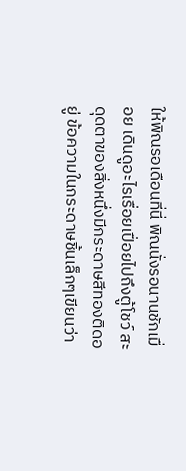ให้พิณรอเดือนที่นี่ พิณนั่งรอนานชักเมื่อย เดินดูอะไรเรื่อยเปื่อยไปถึงตู้โชว์ สะดุดตาของสิ่งหนึ่งมีกระดาษสีทองติดอยู่ ข้อความในกระดาษชิ้นเล็กๆเขียนว่า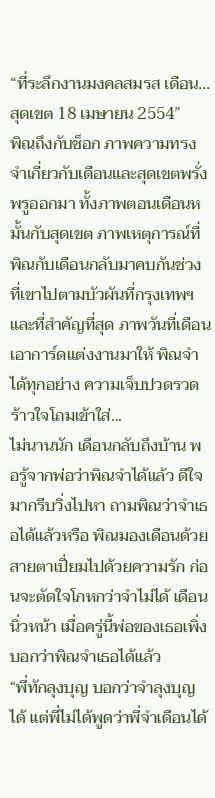“ที่ระลึกงานมงคลสมรส เดือน...สุดเขต 18 เมษายน 2554”
พิณถึงกับช็อก ภาพความทรงจำเกี่ยวกับเดือนและสุดเขตพรั่งพรูออกมา ทั้งภาพตอนเดือนหมั้นกับสุดเขต ภาพเหตุการณ์ที่พิณกับเดือนกลับมาคบกันช่วงที่เขาไปตามบัวผันที่กรุงเทพฯ และที่สำคัญที่สุด ภาพวันที่เดือนเอาการ์ดแต่งงานมาให้ พิณจำได้ทุกอย่าง ความเจ็บปวดรวดร้าวใจโถมเข้าใส่...
ไม่นานนัก เดือนกลับถึงบ้าน พอรู้จากพ่อว่าพิณจำได้แล้ว ดีใจมากรีบวิ่งไปหา ถามพิณว่าจำเธอได้แล้วหรือ พิณมองเดือนด้วยสายตาเปี่ยมไปด้วยความรัก ก่อนจะตัดใจโกหกว่าจำไม่ได้ เดือนนิ่วหน้า เมื่อครู่นี้พ่อของเธอเพิ่งบอกว่าพิณจำเธอได้แล้ว
“พี่ทักลุงบุญ บอกว่าจำลุงบุญได้ แต่พี่ไม่ได้พูดว่าพี่จำเดือนได้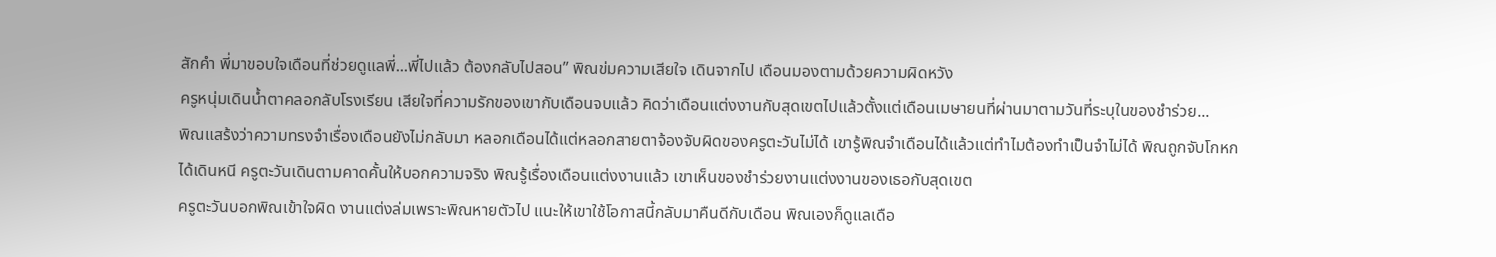สักคำ พี่มาขอบใจเดือนที่ช่วยดูแลพี่...พี่ไปแล้ว ต้องกลับไปสอน” พิณข่มความเสียใจ เดินจากไป เดือนมองตามด้วยความผิดหวัง
ครูหนุ่มเดินน้ำตาคลอกลับโรงเรียน เสียใจที่ความรักของเขากับเดือนจบแล้ว คิดว่าเดือนแต่งงานกับสุดเขตไปแล้วตั้งแต่เดือนเมษายนที่ผ่านมาตามวันที่ระบุในของชำร่วย...
พิณแสร้งว่าความทรงจำเรื่องเดือนยังไม่กลับมา หลอกเดือนได้แต่หลอกสายตาจ้องจับผิดของครูตะวันไม่ได้ เขารู้พิณจำเดือนได้แล้วแต่ทำไมต้องทำเป็นจำไม่ได้ พิณถูกจับโกหกได้เดินหนี ครูตะวันเดินตามคาดคั้นให้บอกความจริง พิณรู้เรื่องเดือนแต่งงานแล้ว เขาเห็นของชำร่วยงานแต่งงานของเธอกับสุดเขต
ครูตะวันบอกพิณเข้าใจผิด งานแต่งล่มเพราะพิณหายตัวไป แนะให้เขาใช้โอกาสนี้กลับมาคืนดีกับเดือน พิณเองก็ดูแลเดือ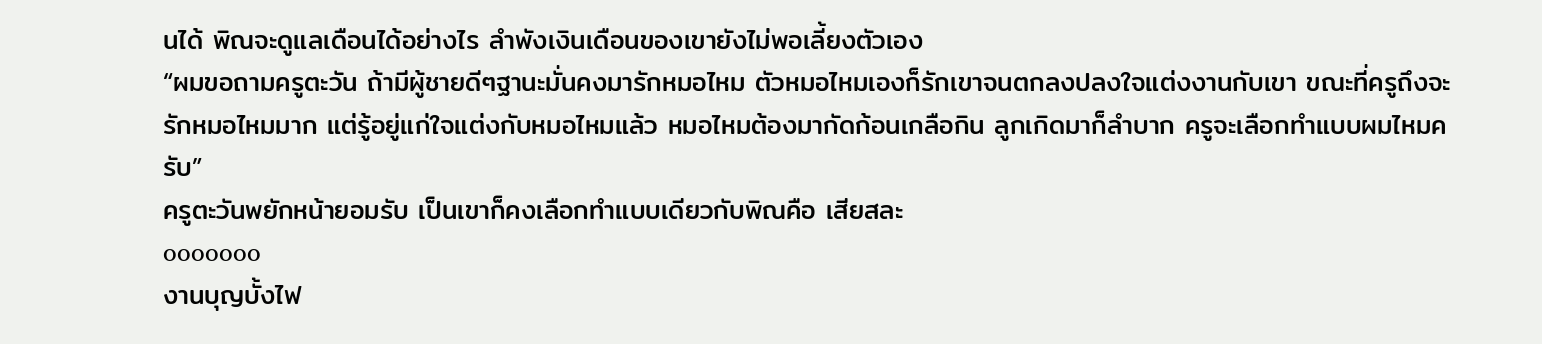นได้ พิณจะดูแลเดือนได้อย่างไร ลำพังเงินเดือนของเขายังไม่พอเลี้ยงตัวเอง
“ผมขอถามครูตะวัน ถ้ามีผู้ชายดีๆฐานะมั่นคงมารักหมอไหม ตัวหมอไหมเองก็รักเขาจนตกลงปลงใจแต่งงานกับเขา ขณะที่ครูถึงจะรักหมอไหมมาก แต่รู้อยู่แก่ใจแต่งกับหมอไหมแล้ว หมอไหมต้องมากัดก้อนเกลือกิน ลูกเกิดมาก็ลำบาก ครูจะเลือกทำแบบผมไหมครับ”
ครูตะวันพยักหน้ายอมรับ เป็นเขาก็คงเลือกทำแบบเดียวกับพิณคือ เสียสละ
ooooooo
งานบุญบั้งไฟ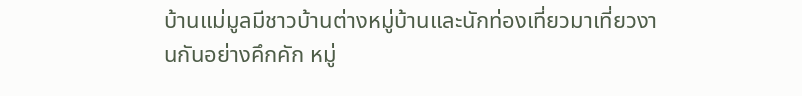บ้านแม่มูลมีชาวบ้านต่างหมู่บ้านและนักท่องเที่ยวมาเที่ยวงานกันอย่างคึกคัก หมู่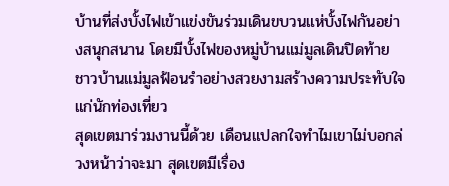บ้านที่ส่งบั้งไฟเข้าแข่งขันร่วมเดินขบวนแห่บั้งไฟกันอย่างสนุกสนาน โดยมีบั้งไฟของหมู่บ้านแม่มูลเดินปิดท้าย ชาวบ้านแม่มูลฟ้อนรำอย่างสวยงามสร้างความประทับใจแก่นักท่องเที่ยว
สุดเขตมาร่วมงานนี้ด้วย เดือนแปลกใจทำไมเขาไม่บอกล่วงหน้าว่าจะมา สุดเขตมีเรื่อง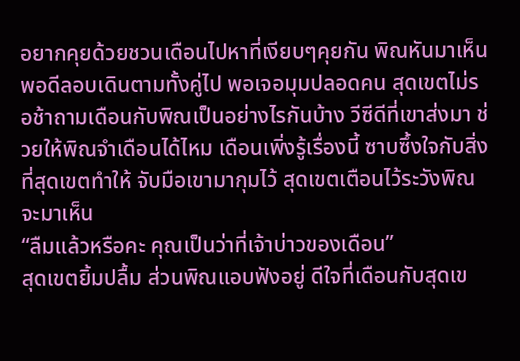อยากคุยด้วยชวนเดือนไปหาที่เงียบๆคุยกัน พิณหันมาเห็นพอดีลอบเดินตามทั้งคู่ไป พอเจอมุมปลอดคน สุดเขตไม่รอช้าถามเดือนกับพิณเป็นอย่างไรกันบ้าง วีซีดีที่เขาส่งมา ช่วยให้พิณจำเดือนได้ไหม เดือนเพิ่งรู้เรื่องนี้ ซาบซึ้งใจกับสิ่งที่สุดเขตทำให้ จับมือเขามากุมไว้ สุดเขตเตือนไว้ระวังพิณจะมาเห็น
“ลืมแล้วหรือคะ คุณเป็นว่าที่เจ้าบ่าวของเดือน”
สุดเขตยิ้มปลื้ม ส่วนพิณแอบฟังอยู่ ดีใจที่เดือนกับสุดเข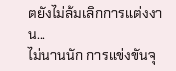ตยังไม่ล้มเลิกการแต่งงาน...
ไม่นานนัก การแข่งขันจุ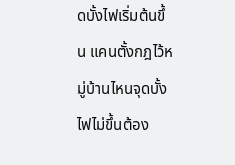ดบั้งไฟเริ่มต้นขึ้น แคนตั้งกฎไว้หมู่บ้านไหนจุดบั้งไฟไม่ขึ้นต้อง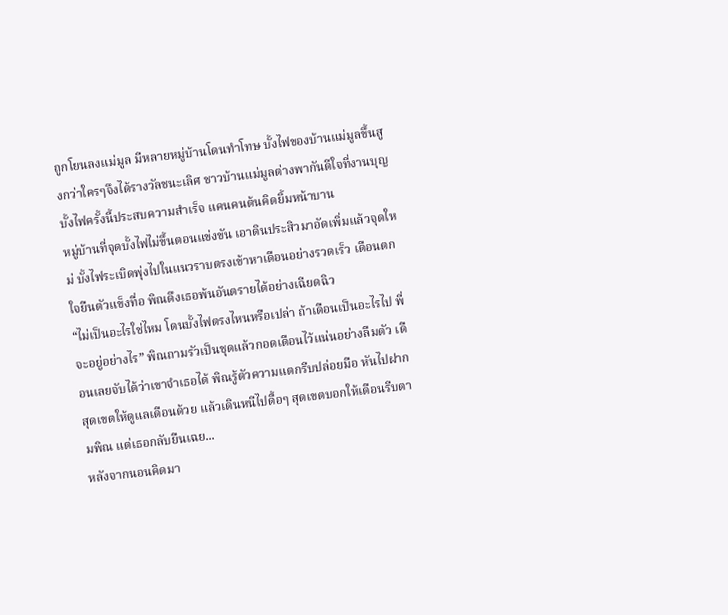ถูกโยนลงแม่มูล มีหลายหมู่บ้านโดนทำโทษ บั้งไฟของบ้านแม่มูลขึ้นสูงกว่าใครๆจึงได้รางวัลชนะเลิศ ชาวบ้านแม่มูลต่างพากันดีใจที่งานบุญบั้งไฟครั้งนี้ประสบความสำเร็จ แคนคนต้นคิดยิ้มหน้าบาน
หมู่บ้านที่จุดบั้งไฟไม่ขึ้นตอนแข่งขัน เอาดินประสิวมาอัดเพิ่มแล้วจุดใหม่ บั้งไฟระเบิดพุ่งไปในแนวราบตรงเข้าหาเดือนอย่างรวดเร็ว เดือนตกใจยืนตัวแข็งทื่อ พิณดึงเธอพ้นอันตรายได้อย่างเฉียดฉิว
“ไม่เป็นอะไรใช่ไหม โดนบั้งไฟตรงไหนหรือเปล่า ถ้าเดือนเป็นอะไรไป พี่จะอยู่อย่างไร” พิณถามรัวเป็นชุดแล้วกอดเดือนไว้แน่นอย่างลืมตัว เดือนเลยจับได้ว่าเขาจำเธอได้ พิณรู้ตัวความแตกรีบปล่อยมือ หันไปฝากสุดเขตให้ดูแลเดือนด้วย แล้วเดินหนีไปดื้อๆ สุดเขตบอกให้เดือนรีบตามพิณ แต่เธอกลับยืนเฉย...
หลังจากนอนคิดมา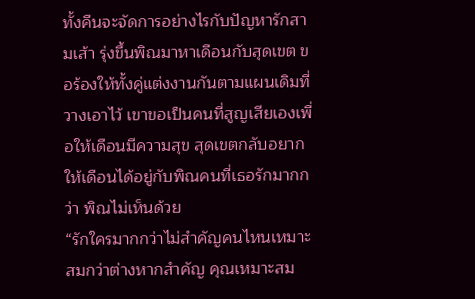ทั้งคืนจะจัดการอย่างไรกับปัญหารักสามเส้า รุ่งขึ้นพิณมาหาเดือนกับสุดเขต ขอร้องให้ทั้งคู่แต่งงานกันตามแผนเดิมที่วางเอาไว้ เขาขอเป็นคนที่สูญเสียเองเพื่อให้เดือนมีความสุข สุดเขตกลับอยากให้เดือนได้อยู่กับพิณคนที่เธอรักมากกว่า พิณไม่เห็นด้วย
“รักใครมากกว่าไม่สำคัญคนไหนเหมาะสมกว่าต่างหากสำคัญ คุณเหมาะสม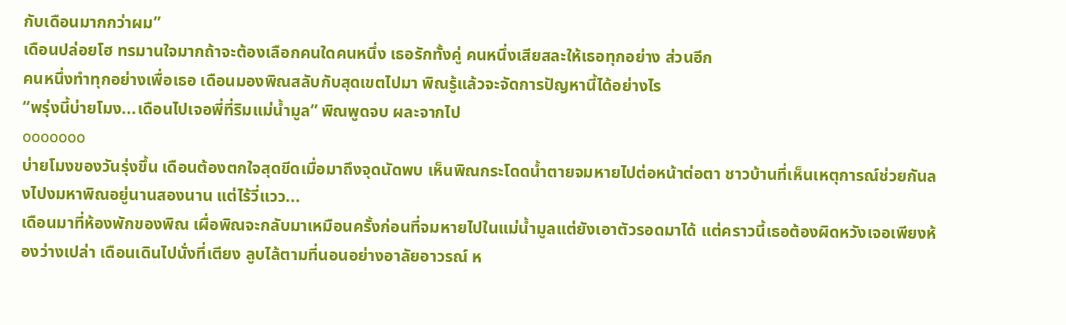กับเดือนมากกว่าผม”
เดือนปล่อยโฮ ทรมานใจมากถ้าจะต้องเลือกคนใดคนหนึ่ง เธอรักทั้งคู่ คนหนึ่งเสียสละให้เธอทุกอย่าง ส่วนอีก
คนหนึ่งทำทุกอย่างเพื่อเธอ เดือนมองพิณสลับกับสุดเขตไปมา พิณรู้แล้วจะจัดการปัญหานี้ได้อย่างไร
“พรุ่งนี้บ่ายโมง...เดือนไปเจอพี่ที่ริมแม่น้ำมูล” พิณพูดจบ ผละจากไป
ooooooo
บ่ายโมงของวันรุ่งขึ้น เดือนต้องตกใจสุดขีดเมื่อมาถึงจุดนัดพบ เห็นพิณกระโดดน้ำตายจมหายไปต่อหน้าต่อตา ชาวบ้านที่เห็นเหตุการณ์ช่วยกันลงไปงมหาพิณอยู่นานสองนาน แต่ไร้วี่แวว...
เดือนมาที่ห้องพักของพิณ เผื่อพิณจะกลับมาเหมือนครั้งก่อนที่จมหายไปในแม่น้ำมูลแต่ยังเอาตัวรอดมาได้ แต่คราวนี้เธอต้องผิดหวังเจอเพียงห้องว่างเปล่า เดือนเดินไปนั่งที่เตียง ลูบไล้ตามที่นอนอย่างอาลัยอาวรณ์ ห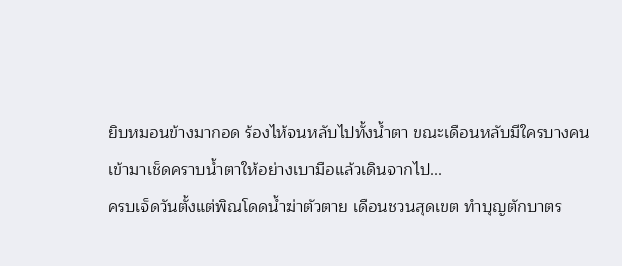ยิบหมอนข้างมากอด ร้องไห้จนหลับไปทั้งน้ำตา ขณะเดือนหลับมีใครบางคนเข้ามาเช็ดคราบน้ำตาให้อย่างเบามือแล้วเดินจากไป...
ครบเจ็ดวันตั้งแต่พิณโดดน้ำฆ่าตัวตาย เดือนชวนสุดเขต ทำบุญตักบาตร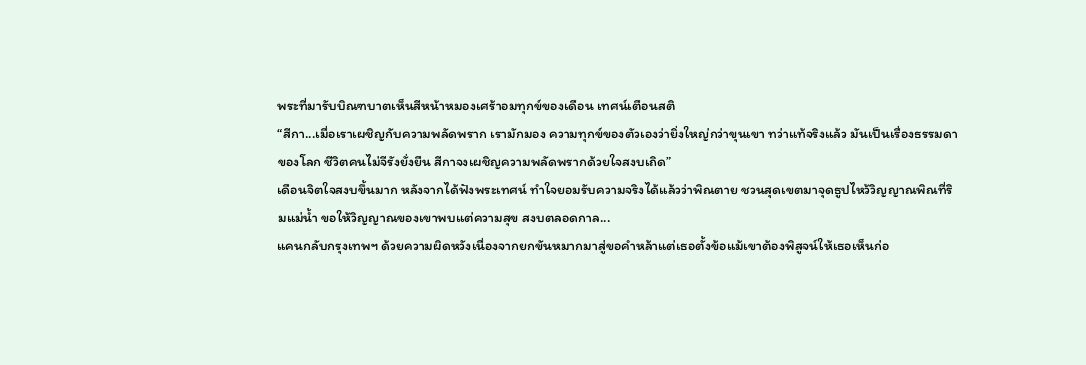พระที่มารับบิณฑบาตเห็นสีหน้าหมองเศร้าอมทุกข์ของเดือน เทศน์เตือนสติ
“สีกา...เมื่อเราเผชิญกับความพลัดพราก เรามักมอง ความทุกข์ของตัวเองว่ายิ่งใหญ่กว่าขุนเขา ทว่าแท้จริงแล้ว มันเป็นเรื่องธรรมดาของโลก ชีวิตคนไม่จีรังยั่งยืน สีกาจงเผชิญความพลัดพรากด้วยใจสงบเถิด”
เดือนจิตใจสงบขึ้นมาก หลังจากได้ฟังพระเทศน์ ทำใจยอมรับความจริงได้แล้วว่าพิณตาย ชวนสุดเขตมาจุดธูปไหว้วิญญาณพิณที่ริมแม่น้ำ ขอให้วิญญาณของเขาพบแต่ความสุข สงบตลอดกาล...
แคนกลับกรุงเทพฯ ด้วยความผิดหวังเนื่องจากยกขันหมากมาสู่ขอคำหล้าแต่เธอตั้งข้อแม้เขาต้องพิสูจน์ให้เธอเห็นก่อ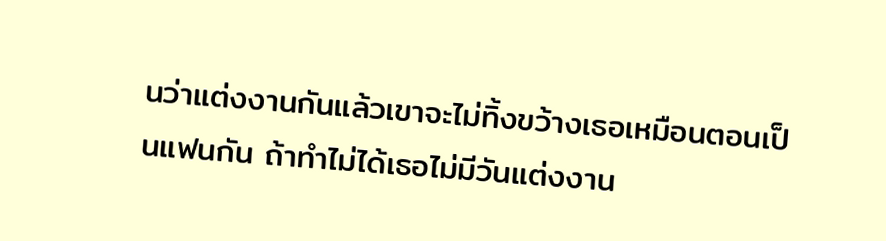นว่าแต่งงานกันแล้วเขาจะไม่ทิ้งขว้างเธอเหมือนตอนเป็นแฟนกัน ถ้าทำไม่ได้เธอไม่มีวันแต่งงาน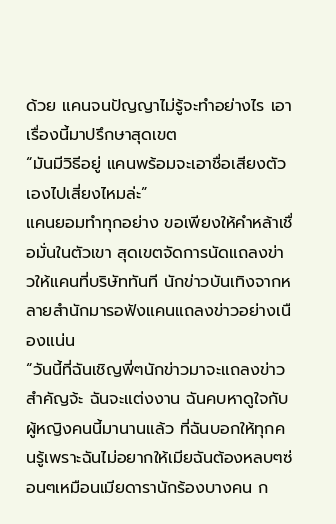ด้วย แคนจนปัญญาไม่รู้จะทำอย่างไร เอาเรื่องนี้มาปรึกษาสุดเขต
“มันมีวิธีอยู่ แคนพร้อมจะเอาชื่อเสียงตัวเองไปเสี่ยงไหมล่ะ”
แคนยอมทำทุกอย่าง ขอเพียงให้คำหล้าเชื่อมั่นในตัวเขา สุดเขตจัดการนัดแถลงข่าวให้แคนที่บริษัททันที นักข่าวบันเทิงจากหลายสำนักมารอฟังแคนแถลงข่าวอย่างเนืองแน่น
“วันนี้ที่ฉันเชิญพี่ๆนักข่าวมาจะแถลงข่าวสำคัญจ้ะ ฉันจะแต่งงาน ฉันคบหาดูใจกับผู้หญิงคนนี้มานานแล้ว ที่ฉันบอกให้ทุกคนรู้เพราะฉันไม่อยากให้เมียฉันต้องหลบๆซ่อนๆเหมือนเมียดารานักร้องบางคน ก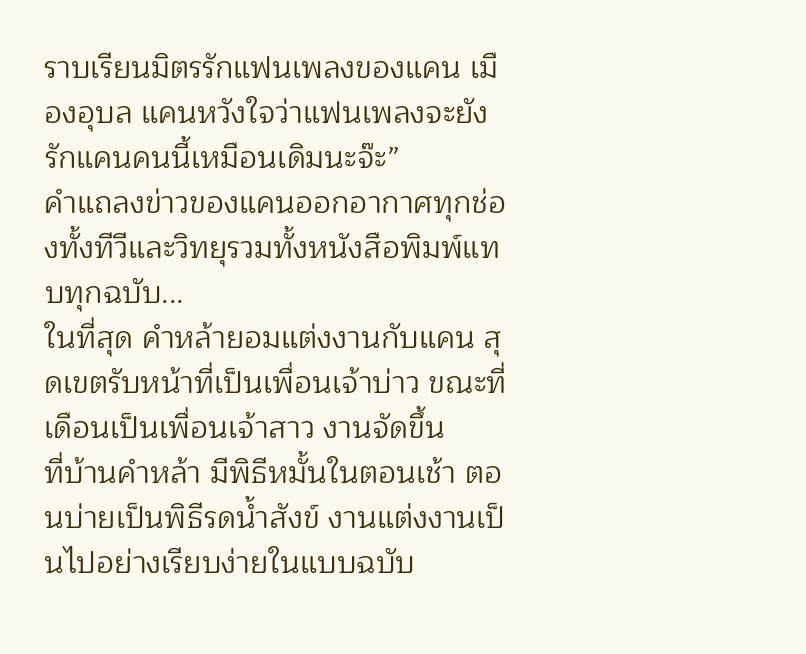ราบเรียนมิตรรักแฟนเพลงของแคน เมืองอุบล แคนหวังใจว่าแฟนเพลงจะยังรักแคนคนนี้เหมือนเดิมนะจ๊ะ”
คำแถลงข่าวของแคนออกอากาศทุกช่องทั้งทีวีและวิทยุรวมทั้งหนังสือพิมพ์แทบทุกฉบับ...
ในที่สุด คำหล้ายอมแต่งงานกับแคน สุดเขตรับหน้าที่เป็นเพื่อนเจ้าบ่าว ขณะที่เดือนเป็นเพื่อนเจ้าสาว งานจัดขึ้น
ที่บ้านคำหล้า มีพิธีหมั้นในตอนเช้า ตอนบ่ายเป็นพิธีรดน้ำสังข์ งานแต่งงานเป็นไปอย่างเรียบง่ายในแบบฉบับ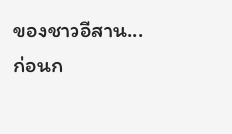ของชาวอีสาน...
ก่อนก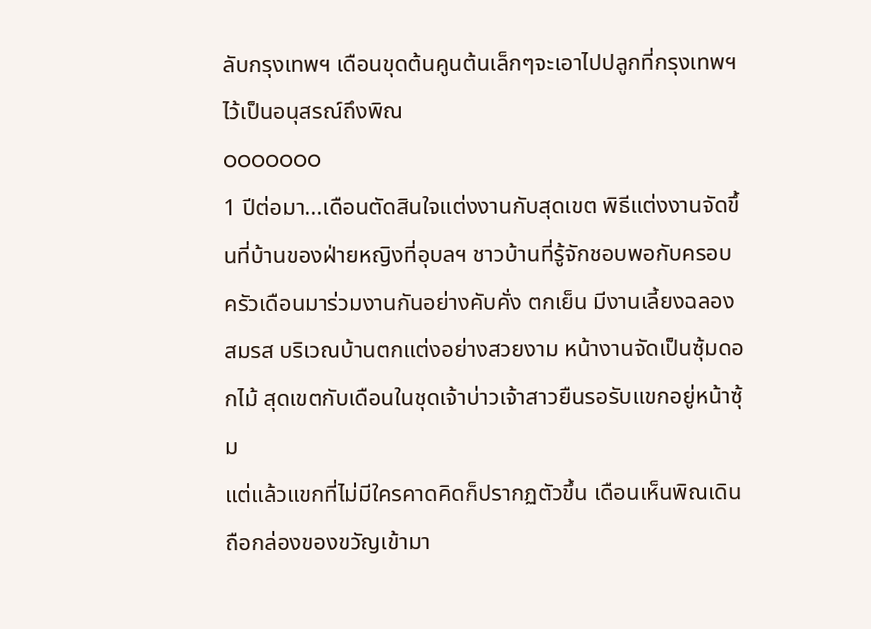ลับกรุงเทพฯ เดือนขุดต้นคูนต้นเล็กๆจะเอาไปปลูกที่กรุงเทพฯ ไว้เป็นอนุสรณ์ถึงพิณ
ooooooo
1 ปีต่อมา...เดือนตัดสินใจแต่งงานกับสุดเขต พิธีแต่งงานจัดขึ้นที่บ้านของฝ่ายหญิงที่อุบลฯ ชาวบ้านที่รู้จักชอบพอกับครอบครัวเดือนมาร่วมงานกันอย่างคับคั่ง ตกเย็น มีงานเลี้ยงฉลองสมรส บริเวณบ้านตกแต่งอย่างสวยงาม หน้างานจัดเป็นซุ้มดอกไม้ สุดเขตกับเดือนในชุดเจ้าบ่าวเจ้าสาวยืนรอรับแขกอยู่หน้าซุ้ม
แต่แล้วแขกที่ไม่มีใครคาดคิดก็ปรากฏตัวขึ้น เดือนเห็นพิณเดินถือกล่องของขวัญเข้ามา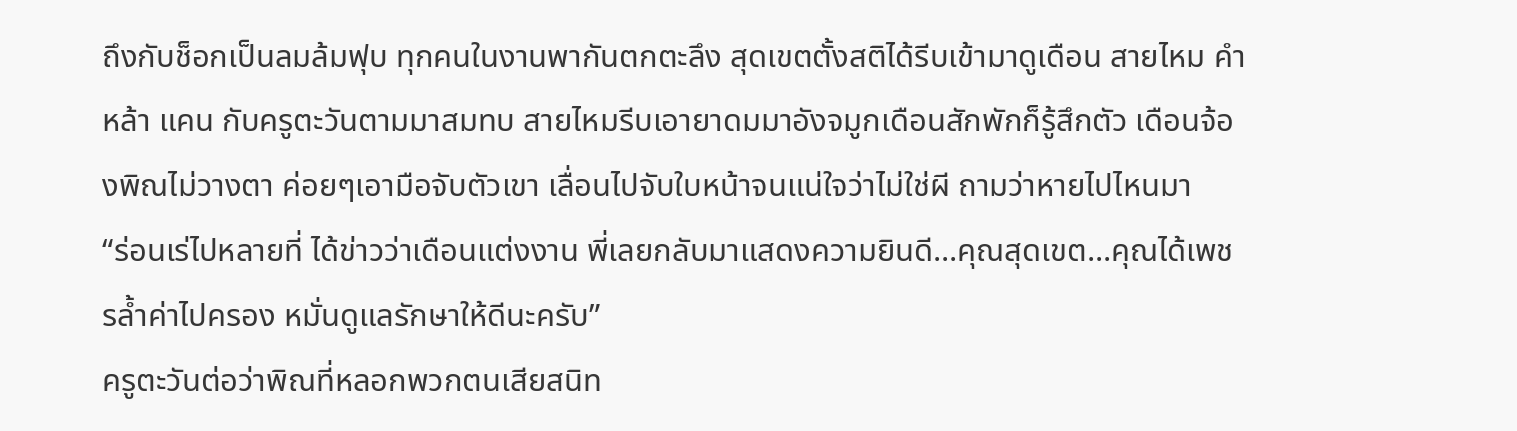ถึงกับช็อกเป็นลมล้มฟุบ ทุกคนในงานพากันตกตะลึง สุดเขตตั้งสติได้รีบเข้ามาดูเดือน สายไหม คำหล้า แคน กับครูตะวันตามมาสมทบ สายไหมรีบเอายาดมมาอังจมูกเดือนสักพักก็รู้สึกตัว เดือนจ้องพิณไม่วางตา ค่อยๆเอามือจับตัวเขา เลื่อนไปจับใบหน้าจนแน่ใจว่าไม่ใช่ผี ถามว่าหายไปไหนมา
“ร่อนเร่ไปหลายที่ ได้ข่าวว่าเดือนแต่งงาน พี่เลยกลับมาแสดงความยินดี...คุณสุดเขต...คุณได้เพชรล้ำค่าไปครอง หมั่นดูแลรักษาให้ดีนะครับ”
ครูตะวันต่อว่าพิณที่หลอกพวกตนเสียสนิท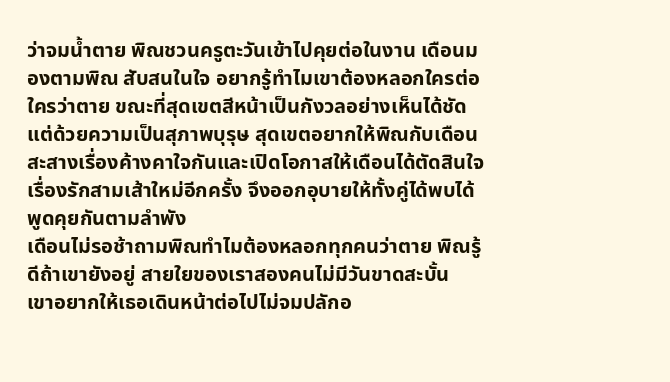ว่าจมน้ำตาย พิณชวนครูตะวันเข้าไปคุยต่อในงาน เดือนมองตามพิณ สับสนในใจ อยากรู้ทำไมเขาต้องหลอกใครต่อใครว่าตาย ขณะที่สุดเขตสีหน้าเป็นกังวลอย่างเห็นได้ชัด แต่ด้วยความเป็นสุภาพบุรุษ สุดเขตอยากให้พิณกับเดือนสะสางเรื่องค้างคาใจกันและเปิดโอกาสให้เดือนได้ตัดสินใจเรื่องรักสามเส้าใหม่อีกครั้ง จึงออกอุบายให้ทั้งคู่ได้พบได้พูดคุยกันตามลำพัง
เดือนไม่รอช้าถามพิณทำไมต้องหลอกทุกคนว่าตาย พิณรู้ดีถ้าเขายังอยู่ สายใยของเราสองคนไม่มีวันขาดสะบั้น
เขาอยากให้เธอเดินหน้าต่อไปไม่จมปลักอ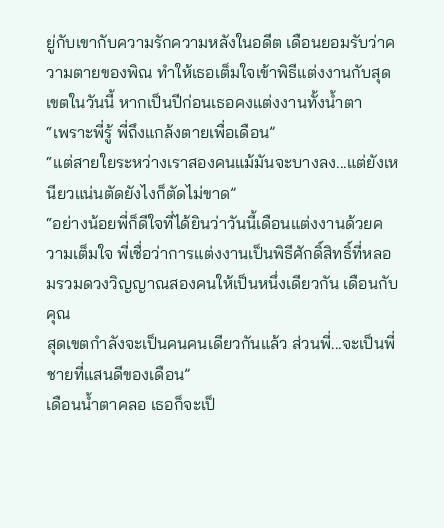ยู่กับเขากับความรักความหลังในอดีต เดือนยอมรับว่าความตายของพิณ ทำให้เธอเต็มใจเข้าพิธีแต่งงานกับสุดเขตในวันนี้ หากเป็นปีก่อนเธอคงแต่งงานทั้งน้ำตา
“เพราะพี่รู้ พี่ถึงแกล้งตายเพื่อเดือน”
“แต่สายใยระหว่างเราสองคนแม้มันจะบางลง...แต่ยังเหนียวแน่นตัดยังไงก็ตัดไม่ขาด”
“อย่างน้อยพี่ก็ดีใจที่ได้ยินว่าวันนี้เดือนแต่งงานด้วยความเต็มใจ พี่เชื่อว่าการแต่งงานเป็นพิธีศักดิ์สิทธิ์ที่หลอมรวมดวงวิญญาณสองคนให้เป็นหนึ่งเดียวกัน เดือนกับคุณ
สุดเขตกำลังจะเป็นคนคนเดียวกันแล้ว ส่วนพี่...จะเป็นพี่ชายที่แสนดีของเดือน”
เดือนน้ำตาคลอ เธอก็จะเป็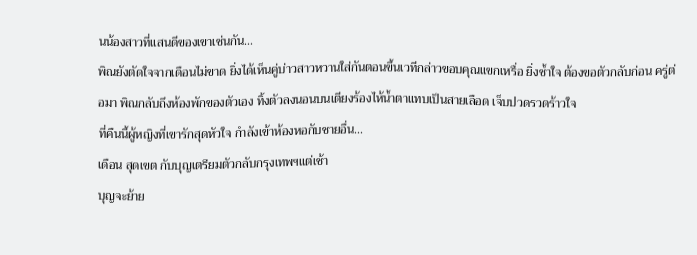นน้องสาวที่แสนดีของเขาเช่นกัน...
พิณยังตัดใจจากเดือนไม่ขาด ยิ่งได้เห็นคู่บ่าวสาวหวานใส่กันตอนขึ้นเวทีกล่าวขอบคุณแขกเหรื่อ ยิ่งช้ำใจ ต้องขอตัวกลับก่อน ครู่ต่อมา พิณกลับถึงห้องพักของตัวเอง ทิ้งตัวลงนอนบนเตียงร้องไห้น้ำตาแทบเป็นสายเลือด เจ็บปวดรวดร้าวใจ
ที่คืนนี้ผู้หญิงที่เขารักสุดหัวใจ กำลังเข้าห้องหอกับชายอื่น...
เดือน สุดเขต กับบุญเตรียมตัวกลับกรุงเทพฯแต่เช้า
บุญจะย้าย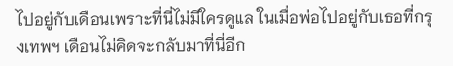ไปอยู่กับเดือนเพราะที่นี่ไม่มีใครดูแล ในเมื่อพ่อไปอยู่กับเธอที่กรุงเทพฯ เดือนไม่คิดจะกลับมาที่นี่อีก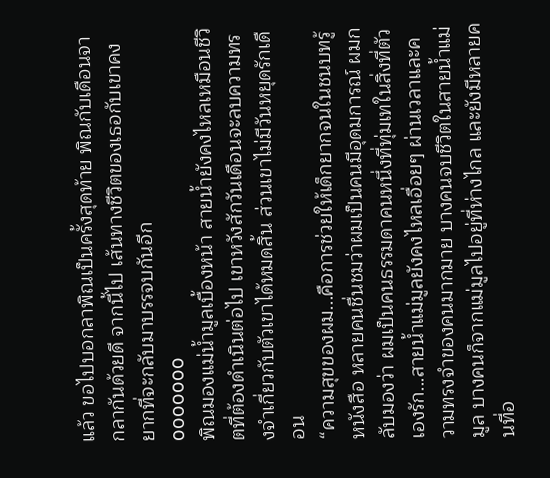แล้ว ขอไปบอกลาพิณเป็นครั้งสุดท้าย พิณกับเดือนจากลากันด้วยดี จากนี้ไป เส้นทางชีวิตของเธอกับเขาคงยากที่จะกลับมาบรรจบกันอีก
ooooooo
พิณมองแม่น้ำมูลเบื้องหน้า สายน้ำยังคงไหลเหมือนชีวิตที่ต้องดำเนินต่อไป เขาหวังสักวันเดือนจะลบความทรงจำเกี่ยวกับตัวเขาได้หมดสิ้น ส่วนเขาไม่มีวันหยุดรักเดือน
“ความสุขของผม...คือการช่วยให้เด็กยากจนในชนบทรู้หนังสือ หลายคนชื่นชมว่าผมเป็นคนมีอุดมการณ์ ผมกลับมองว่า ผมเป็นคนธรรมดาคนหนึ่งที่ทุ่มเทในสิ่งที่ตัวเองรัก...สายน้ำแม่มูลยังคงไหลเอื่อยๆ ผ่านเวลาและความทรงจำของคนมากมาย บางคนจบชีวิตในสายน้ำแม่มูล บางคนก็จากแม่มูลไปอยู่ที่ห่างไกล และยังมีหลายคนที่อ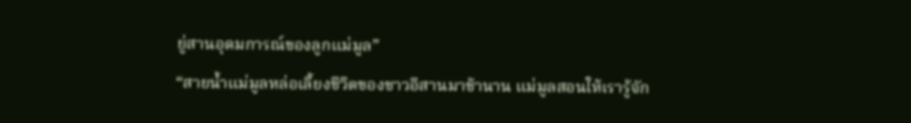ยู่สานอุดมการณ์ของลูกแม่มูล”
“สายน้ำแม่มูลหล่อเลี้ยงชีวิตของชาวอีสานมาช้านาน แม่มูลสอนให้เรารู้จัก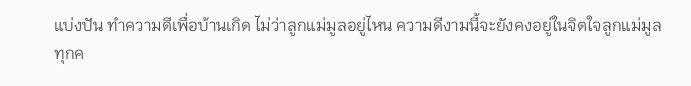แบ่งปัน ทำความดีเพื่อบ้านเกิด ไม่ว่าลูกแม่มูลอยู่ไหน ความดีงามนี้จะยังคงอยู่ในจิตใจลูกแม่มูล
ทุกค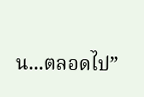น...ตลอดไป”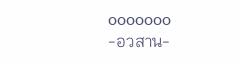ooooooo
-อวสาน-